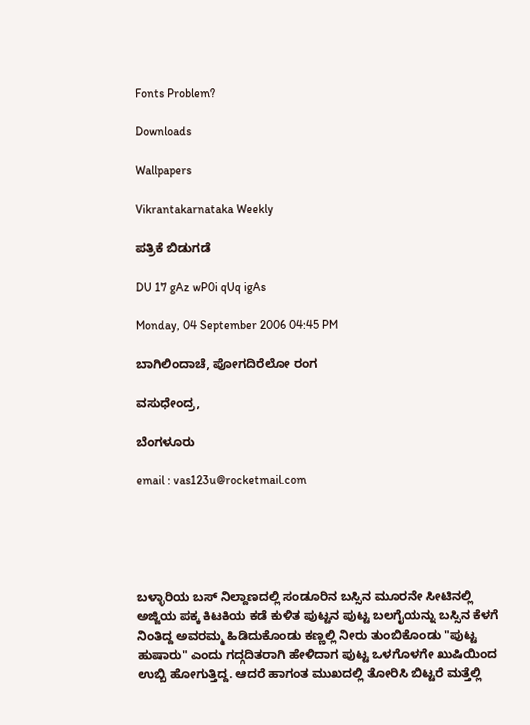Fonts Problem?

Downloads

Wallpapers

Vikrantakarnataka Weekly

ಪತ್ರಿಕೆ ಬಿಡುಗಡೆ

DU 17 gAz wP0i qUq igAs

Monday, 04 September 2006 04:45 PM

ಬಾಗಿಲಿಂದಾಚೆ, ಪೋಗದಿರೆಲೋ ರಂಗ

ವಸುಧೇಂದ್ರ,

ಬೆಂಗಳೂರು

email : vas123u@rocketmail.com





ಬಳ್ಳಾರಿಯ ಬಸ್ ನಿಲ್ದಾಣದಲ್ಲಿ ಸಂಡೂರಿನ ಬಸ್ಸಿನ ಮೂರನೇ ಸೀಟಿನಲ್ಲಿ ಅಜ್ಜಿಯ ಪಕ್ಕ ಕಿಟಕಿಯ ಕಡೆ ಕುಳಿತ ಪುಟ್ಟನ ಪುಟ್ಟ ಬಲಗೈಯನ್ನು ಬಸ್ಸಿನ ಕೆಳಗೆ ನಿಂತಿದ್ದ ಅವರಮ್ಮ ಹಿಡಿದುಕೊಂಡು ಕಣ್ಣಲ್ಲಿ ನೀರು ತುಂಬಿಕೊಂಡು "ಪುಟ್ಟ ಹುಷಾರು" ಎಂದು ಗದ್ಗದಿತರಾಗಿ ಹೇಳಿದಾಗ ಪುಟ್ಟ ಒಳಗೊಳಗೇ ಖುಷಿಯಿಂದ ಉಬ್ಬಿ ಹೋಗುತ್ತಿದ್ದ. ಆದರೆ ಹಾಗಂತ ಮುಖದಲ್ಲಿ ತೋರಿಸಿ ಬಿಟ್ಟರೆ ಮತ್ತೆಲ್ಲಿ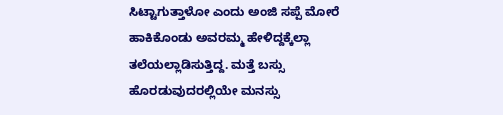ಸಿಟ್ಟಾಗುತ್ತಾಳೋ ಎಂದು ಅಂಜಿ ಸಪ್ಪೆ ಮೋರೆ ಹಾಕಿಕೊಂಡು ಅವರಮ್ಮ ಹೇಳಿದ್ದಕ್ಕೆಲ್ಲಾ ತಲೆಯಲ್ಲಾಡಿಸುತ್ತಿದ್ದ. ಮತ್ತೆ ಬಸ್ಸು ಹೊರಡುವುದರಲ್ಲಿಯೇ ಮನಸ್ಸು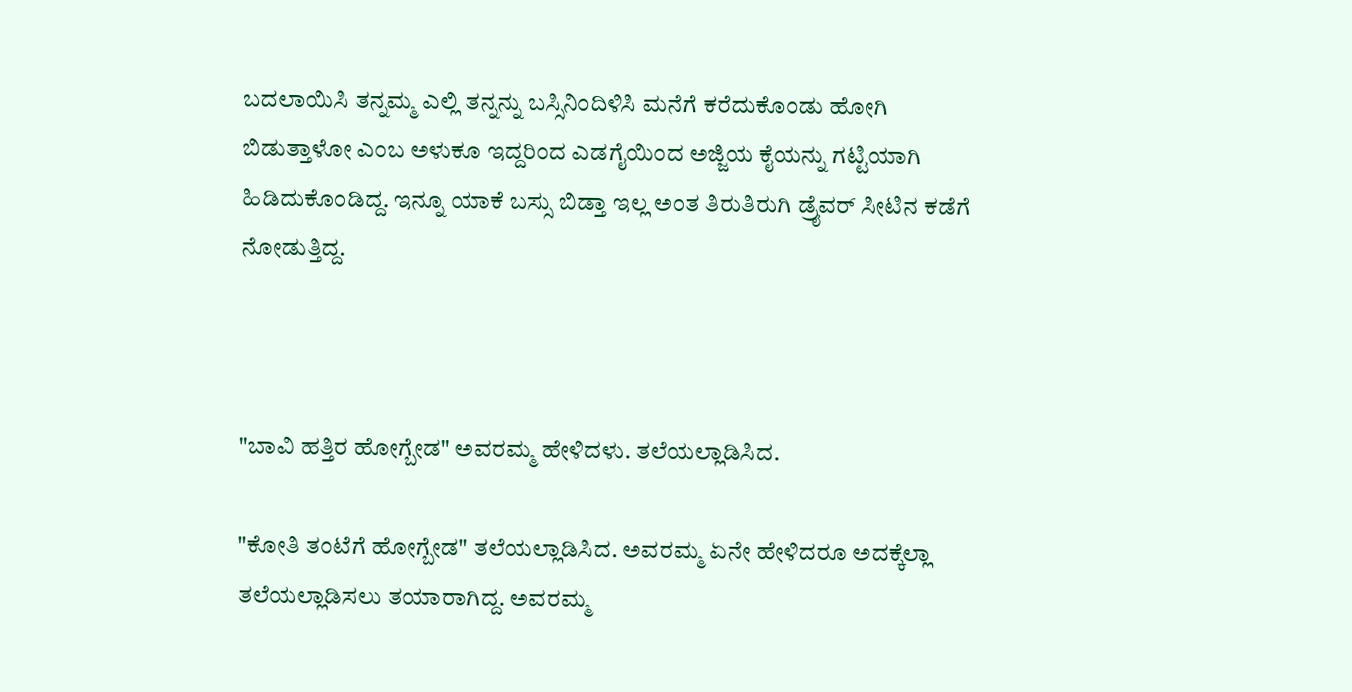ಬದಲಾಯಿಸಿ ತನ್ನಮ್ಮ ಎಲ್ಲಿ ತನ್ನನ್ನು ಬಸ್ಸಿನಿಂದಿಳಿಸಿ ಮನೆಗೆ ಕರೆದುಕೊಂಡು ಹೋಗಿ ಬಿಡುತ್ತಾಳೋ ಎಂಬ ಅಳುಕೂ ಇದ್ದರಿಂದ ಎಡಗೈಯಿಂದ ಅಜ್ಜಿಯ ಕೈಯನ್ನು ಗಟ್ಟಿಯಾಗಿ ಹಿಡಿದುಕೊಂಡಿದ್ದ. ಇನ್ನೂ ಯಾಕೆ ಬಸ್ಸು ಬಿಡ್ತಾ ಇಲ್ಲ ಅಂತ ತಿರುತಿರುಗಿ ಡ್ರೈವರ್ ಸೀಟಿನ ಕಡೆಗೆ ನೋಡುತ್ತಿದ್ದ.



"ಬಾವಿ ಹತ್ತಿರ ಹೋಗ್ಬೇಡ" ಅವರಮ್ಮ ಹೇಳಿದಳು. ತಲೆಯಲ್ಲಾಡಿಸಿದ.

"ಕೋತಿ ತಂಟೆಗೆ ಹೋಗ್ಬೇಡ" ತಲೆಯಲ್ಲಾಡಿಸಿದ. ಅವರಮ್ಮ ಏನೇ ಹೇಳಿದರೂ ಅದಕ್ಕೆಲ್ಲಾ ತಲೆಯಲ್ಲಾಡಿಸಲು ತಯಾರಾಗಿದ್ದ. ಅವರಮ್ಮ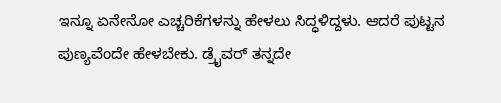ಇನ್ನೂ ಏನೇನೋ ಎಚ್ಚರಿಕೆಗಳನ್ನು ಹೇಳಲು ಸಿದ್ಧಳಿದ್ದಳು. ಆದರೆ ಪುಟ್ಟನ ಪುಣ್ಯವೆಂದೇ ಹೇಳಬೇಕು. ಡ್ರೈವರ್ ತನ್ನದೇ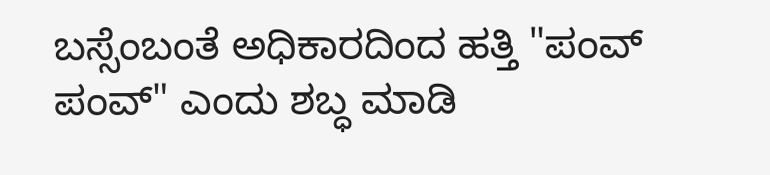ಬಸ್ಸೆಂಬಂತೆ ಅಧಿಕಾರದಿಂದ ಹತ್ತಿ "ಪಂವ್ ಪಂವ್" ಎಂದು ಶಬ್ಧ ಮಾಡಿ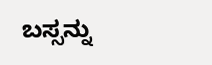ಬಸ್ಸನ್ನು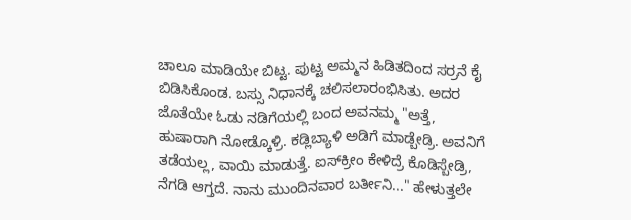ಚಾಲೂ ಮಾಡಿಯೇ ಬಿಟ್ಟ. ಪುಟ್ಟ ಅಮ್ಮನ ಹಿಡಿತದಿಂದ ಸರ್ರನೆ ಕೈ ಬಿಡಿಸಿಕೊಂಡ. ಬಸ್ಸು ನಿಧಾನಕ್ಕೆ ಚಲಿಸಲಾರಂಭಿಸಿತು. ಅದರ ಜೊತೆಯೇ ಓಡು ನಡಿಗೆಯಲ್ಲಿ ಬಂದ ಅವನಮ್ಮ "ಅತ್ತೆ, ಹುಷಾರಾಗಿ ನೋಡ್ಕೊಳ್ರಿ. ಕಡ್ಲಿಬ್ಯಾಳಿ ಅಡಿಗೆ ಮಾಡ್ಬೇಡ್ರಿ. ಅವನಿಗೆ ತಡೆಯಲ್ಲ, ವಾಯಿ ಮಾಡುತ್ತೆ. ಐಸ್‌ಕ್ರೀಂ ಕೇಳಿದ್ರೆ ಕೊಡಿಸ್ಬೇಡ್ರಿ, ನೆಗಡಿ ಆಗ್ತದೆ. ನಾನು ಮುಂದಿನವಾರ ಬರ್ತೀನಿ..." ಹೇಳುತ್ತಲೇ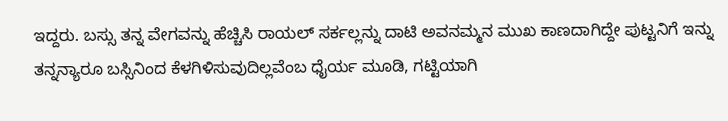ಇದ್ದರು. ಬಸ್ಸು ತನ್ನ ವೇಗವನ್ನು ಹೆಚ್ಚಿಸಿ ರಾಯಲ್ ಸರ್ಕಲ್ಲನ್ನು ದಾಟಿ ಅವನಮ್ಮನ ಮುಖ ಕಾಣದಾಗಿದ್ದೇ ಪುಟ್ಟನಿಗೆ ಇನ್ನು ತನ್ನನ್ಯಾರೂ ಬಸ್ಸಿನಿಂದ ಕೆಳಗಿಳಿಸುವುದಿಲ್ಲವೆಂಬ ಧೈರ್ಯ ಮೂಡಿ, ಗಟ್ಟಿಯಾಗಿ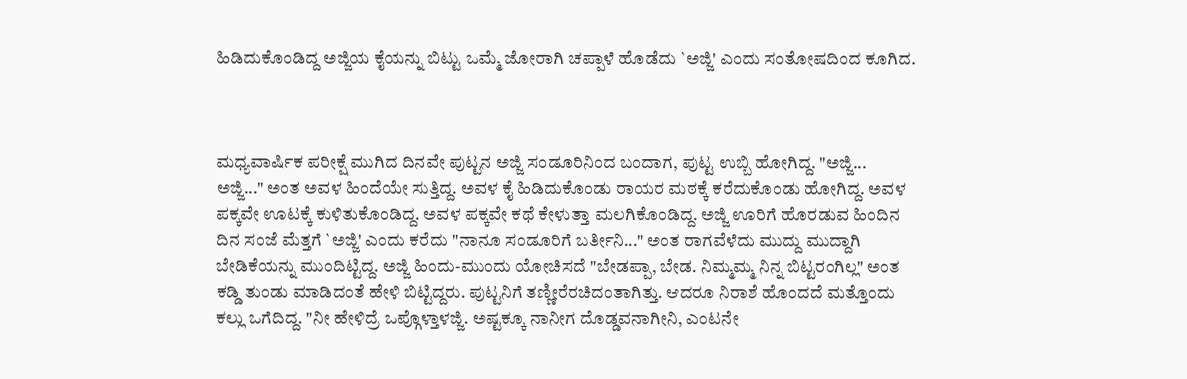ಹಿಡಿದುಕೊಂಡಿದ್ದ ಅಜ್ಜಿಯ ಕೈಯನ್ನು ಬಿಟ್ಟು ಒಮ್ಮೆ ಜೋರಾಗಿ ಚಪ್ಪಾಳೆ ಹೊಡೆದು `ಅಜ್ಜಿ' ಎಂದು ಸಂತೋಷದಿಂದ ಕೂಗಿದ.



ಮಧ್ಯವಾರ್ಷಿಕ ಪರೀಕ್ಷೆ ಮುಗಿದ ದಿನವೇ ಪುಟ್ಟನ ಅಜ್ಜಿ ಸಂಡೂರಿನಿಂದ ಬಂದಾಗ, ಪುಟ್ಟ ಉಬ್ಬಿ ಹೋಗಿದ್ದ. "ಅಜ್ಜಿ... ಅಜ್ಜಿ..." ಅಂತ ಅವಳ ಹಿಂದೆಯೇ ಸುತ್ತಿದ್ದ. ಅವಳ ಕೈ ಹಿಡಿದುಕೊಂಡು ರಾಯರ ಮಠಕ್ಕೆ ಕರೆದುಕೊಂಡು ಹೋಗಿದ್ದ. ಅವಳ ಪಕ್ಕವೇ ಊಟಕ್ಕೆ ಕುಳಿತುಕೊಂಡಿದ್ದ. ಅವಳ ಪಕ್ಕವೇ ಕಥೆ ಕೇಳುತ್ತಾ ಮಲಗಿಕೊಂಡಿದ್ದ. ಅಜ್ಜಿ ಊರಿಗೆ ಹೊರಡುವ ಹಿಂದಿನ ದಿನ ಸಂಜೆ ಮೆತ್ತಗೆ `ಅಜ್ಜಿ' ಎಂದು ಕರೆದು "ನಾನೂ ಸಂಡೂರಿಗೆ ಬರ್ತೀನಿ..." ಅಂತ ರಾಗವೆಳೆದು ಮುದ್ದು ಮುದ್ದಾಗಿ ಬೇಡಿಕೆಯನ್ನು ಮುಂದಿಟ್ಟಿದ್ದ. ಅಜ್ಜಿ ಹಿಂದು-ಮುಂದು ಯೋಚಿಸದೆ "ಬೇಡಪ್ಪಾ, ಬೇಡ. ನಿಮ್ಮಮ್ಮ ನಿನ್ನ ಬಿಟ್ಟರಂಗಿಲ್ಲ" ಅಂತ ಕಡ್ಡಿ ತುಂಡು ಮಾಡಿದಂತೆ ಹೇಳಿ ಬಿಟ್ಟಿದ್ದರು. ಪುಟ್ಟನಿಗೆ ತಣ್ಣೀರೆರಚಿದಂತಾಗಿತ್ತು. ಆದರೂ ನಿರಾಶೆ ಹೊಂದದೆ ಮತ್ತೊಂದು ಕಲ್ಲು ಒಗೆದಿದ್ದ. "ನೀ ಹೇಳಿದ್ರೆ ಒಪ್ಗೊಳ್ತಾಳಜ್ಜಿ. ಅಷ್ಟಕ್ಕೂ ನಾನೀಗ ದೊಡ್ಡವನಾಗೀನಿ, ಎಂಟನೇ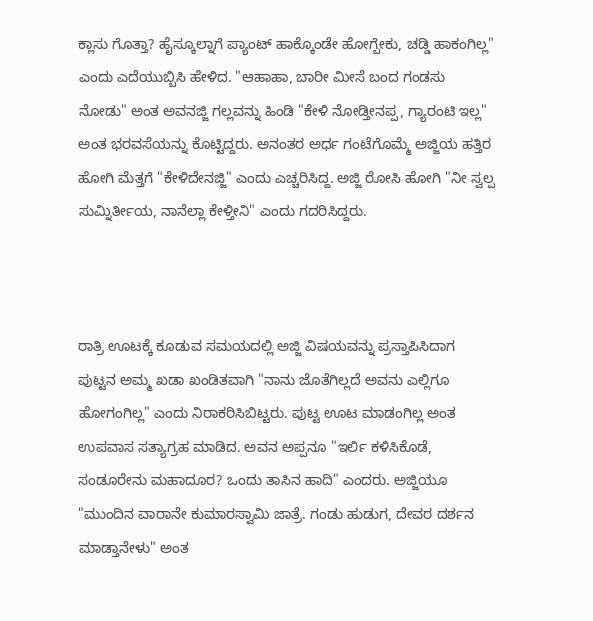ಕ್ಲಾಸು ಗೊತ್ತಾ? ಹೈಸ್ಕೂಲ್ನಾಗೆ ಪ್ಯಾಂಟ್ ಹಾಕ್ಕೊಂಡೇ ಹೋಗ್ಬೇಕು, ಚಡ್ಡಿ ಹಾಕಂಗಿಲ್ಲ" ಎಂದು ಎದೆಯುಬ್ಬಿಸಿ ಹೇಳಿದ. "ಆಹಾಹಾ, ಬಾರೀ ಮೀಸೆ ಬಂದ ಗಂಡಸು ನೋಡು" ಅಂತ ಅವನಜ್ಜಿ ಗಲ್ಲವನ್ನು ಹಿಂಡಿ "ಕೇಳಿ ನೋಡ್ತೀನಪ್ಪ, ಗ್ಯಾರಂಟಿ ಇಲ್ಲ" ಅಂತ ಭರವಸೆಯನ್ನು ಕೊಟ್ಟಿದ್ದರು. ಅನಂತರ ಅರ್ಧ ಗಂಟೆಗೊಮ್ಮೆ ಅಜ್ಜಿಯ ಹತ್ತಿರ ಹೋಗಿ ಮೆತ್ತಗೆ "ಕೇಳಿದೇನಜ್ಜಿ" ಎಂದು ಎಚ್ಚರಿಸಿದ್ದ. ಅಜ್ಜಿ ರೋಸಿ ಹೋಗಿ "ನೀ ಸ್ವಲ್ಪ ಸುಮ್ನಿರ್ತೀಯ, ನಾನೆಲ್ಲಾ ಕೇಳ್ತೀನಿ" ಎಂದು ಗದರಿಸಿದ್ದರು.



ರಾತ್ರಿ ಊಟಕ್ಕೆ ಕೂಡುವ ಸಮಯದಲ್ಲಿ ಅಜ್ಜಿ ವಿಷಯವನ್ನು ಪ್ರಸ್ತಾಪಿಸಿದಾಗ ಪುಟ್ಟನ ಅಮ್ಮ ಖಡಾ ಖಂಡಿತವಾಗಿ "ನಾನು ಜೊತೆಗಿಲ್ಲದೆ ಅವನು ಎಲ್ಲಿಗೂ ಹೋಗಂಗಿಲ್ಲ" ಎಂದು ನಿರಾಕರಿಸಿಬಿಟ್ಟರು. ಪುಟ್ಟ ಊಟ ಮಾಡಂಗಿಲ್ಲ ಅಂತ ಉಪವಾಸ ಸತ್ಯಾಗ್ರಹ ಮಾಡಿದ. ಅವನ ಅಪ್ಪನೂ "ಇರ್ಲಿ ಕಳಿಸಿಕೊಡೆ, ಸಂಡೂರೇನು ಮಹಾದೂರ? ಒಂದು ತಾಸಿನ ಹಾದಿ" ಎಂದರು. ಅಜ್ಜಿಯೂ "ಮುಂದಿನ ವಾರಾನೇ ಕುಮಾರಸ್ವಾಮಿ ಜಾತ್ರೆ. ಗಂಡು ಹುಡುಗ, ದೇವರ ದರ್ಶನ ಮಾಡ್ತಾನೇಳು" ಅಂತ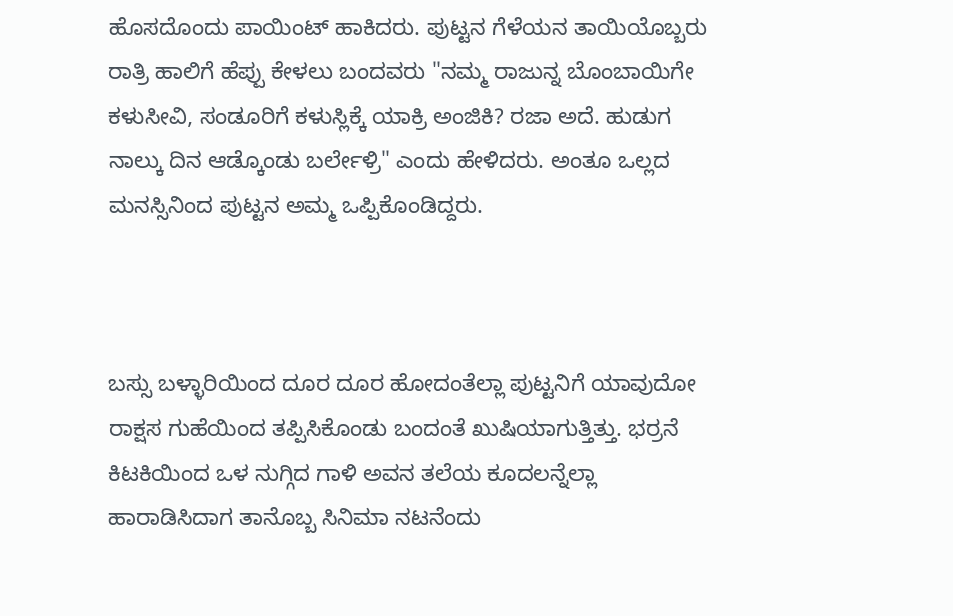ಹೊಸದೊಂದು ಪಾಯಿಂಟ್ ಹಾಕಿದರು. ಪುಟ್ಟನ ಗೆಳೆಯನ ತಾಯಿಯೊಬ್ಬರು ರಾತ್ರಿ ಹಾಲಿಗೆ ಹೆಪ್ಪು ಕೇಳಲು ಬಂದವರು "ನಮ್ಮ ರಾಜುನ್ನ ಬೊಂಬಾಯಿಗೇ ಕಳುಸೀವಿ, ಸಂಡೂರಿಗೆ ಕಳುಸ್ಲಿಕ್ಕೆ ಯಾಕ್ರಿ ಅಂಜಿಕಿ? ರಜಾ ಅದೆ. ಹುಡುಗ ನಾಲ್ಕು ದಿನ ಆಡ್ಕೊಂಡು ಬರ್ಲೇಳ್ರಿ" ಎಂದು ಹೇಳಿದರು. ಅಂತೂ ಒಲ್ಲದ ಮನಸ್ಸಿನಿಂದ ಪುಟ್ಟನ ಅಮ್ಮ ಒಪ್ಪಿಕೊಂಡಿದ್ದರು.



ಬಸ್ಸು ಬಳ್ಳಾರಿಯಿಂದ ದೂರ ದೂರ ಹೋದಂತೆಲ್ಲಾ ಪುಟ್ಟನಿಗೆ ಯಾವುದೋ ರಾಕ್ಷಸ ಗುಹೆಯಿಂದ ತಪ್ಪಿಸಿಕೊಂಡು ಬಂದಂತೆ ಖುಷಿಯಾಗುತ್ತಿತ್ತು. ಭರ್ರನೆ ಕಿಟಕಿಯಿಂದ ಒಳ ನುಗ್ಗಿದ ಗಾಳಿ ಅವನ ತಲೆಯ ಕೂದಲನ್ನೆಲ್ಲಾ ಹಾರಾಡಿಸಿದಾಗ ತಾನೊಬ್ಬ ಸಿನಿಮಾ ನಟನೆಂದು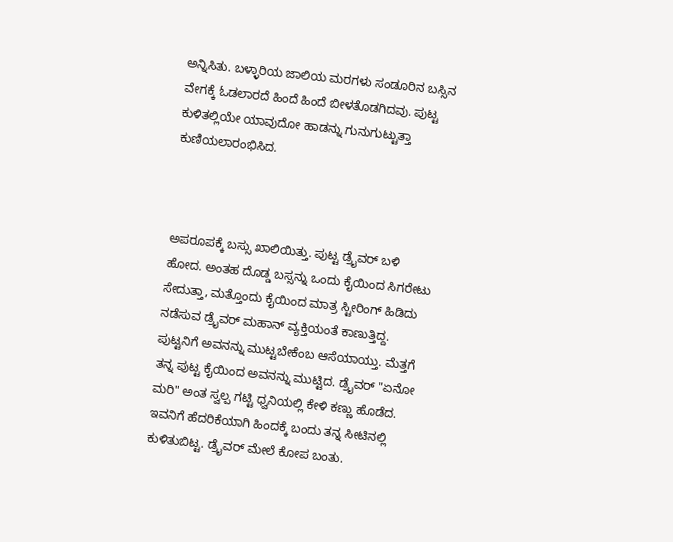ಅನ್ನಿಸಿತು. ಬಳ್ಳಾರಿಯ ಜಾಲಿಯ ಮರಗಳು ಸಂಡೂರಿನ ಬಸ್ಸಿನ ವೇಗಕ್ಕೆ ಓಡಲಾರದೆ ಹಿಂದೆ ಹಿಂದೆ ಬೀಳತೊಡಗಿದವು. ಪುಟ್ಟ ಕುಳಿತಲ್ಲಿಯೇ ಯಾವುದೋ ಹಾಡನ್ನು ಗುನುಗುಟ್ಟುತ್ತಾ ಕುಣಿಯಲಾರಂಭಿಸಿದ.



ಅಪರೂಪಕ್ಕೆ ಬಸ್ಸು ಖಾಲಿಯಿತ್ತು. ಪುಟ್ಟ ಡ್ರೈವರ್ ಬಳಿ ಹೋದ. ಅಂತಹ ದೊಡ್ಡ ಬಸ್ಸನ್ನು ಒಂದು ಕೈಯಿಂದ ಸಿಗರೇಟು ಸೇದುತ್ತಾ, ಮತ್ತೊಂದು ಕೈಯಿಂದ ಮಾತ್ರ ಸ್ಟೀರಿಂಗ್ ಹಿಡಿದು ನಡೆಸುವ ಡ್ರೈವರ್ ಮಹಾನ್ ವ್ಯಕ್ತಿಯಂತೆ ಕಾಣುತ್ತಿದ್ದ. ಪುಟ್ಟನಿಗೆ ಅವನನ್ನು ಮುಟ್ಟಬೇಕೆಂಬ ಆಸೆಯಾಯ್ತು. ಮೆತ್ತಗೆ ತನ್ನ ಪುಟ್ಟ ಕೈಯಿಂದ ಅವನನ್ನು ಮುಟ್ಟಿದ. ಡ್ರೈವರ್ "ಏನೋ ಮರಿ" ಅಂತ ಸ್ವಲ್ಪ ಗಟ್ಟಿ ಧ್ವನಿಯಲ್ಲಿ ಕೇಳಿ ಕಣ್ಣು ಹೊಡೆದ. ಇವನಿಗೆ ಹೆದರಿಕೆಯಾಗಿ ಹಿಂದಕ್ಕೆ ಬಂದು ತನ್ನ ಸೀಟಿನಲ್ಲಿ ಕುಳಿತುಬಿಟ್ಟ. ಡ್ರೈವರ್ ಮೇಲೆ ಕೋಪ ಬಂತು.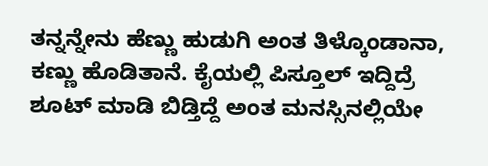ತನ್ನನ್ನೇನು ಹೆಣ್ಣು ಹುಡುಗಿ ಅಂತ ತಿಳ್ಕೊಂಡಾನಾ, ಕಣ್ಣು ಹೊಡಿತಾನೆ. ಕೈಯಲ್ಲಿ ಪಿಸ್ತೂಲ್ ಇದ್ದಿದ್ರೆ ಶೂಟ್ ಮಾಡಿ ಬಿಡ್ತಿದ್ದೆ ಅಂತ ಮನಸ್ಸಿನಲ್ಲಿಯೇ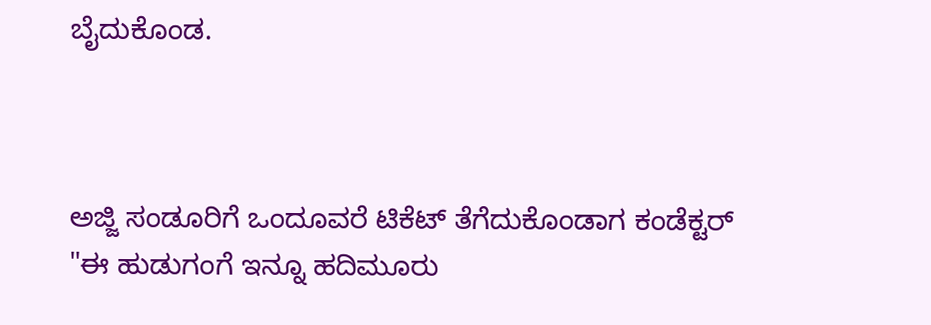ಬೈದುಕೊಂಡ.



ಅಜ್ಜಿ ಸಂಡೂರಿಗೆ ಒಂದೂವರೆ ಟಿಕೆಟ್ ತೆಗೆದುಕೊಂಡಾಗ ಕಂಡೆಕ್ಟರ್ "ಈ ಹುಡುಗಂಗೆ ಇನ್ನೂ ಹದಿಮೂರು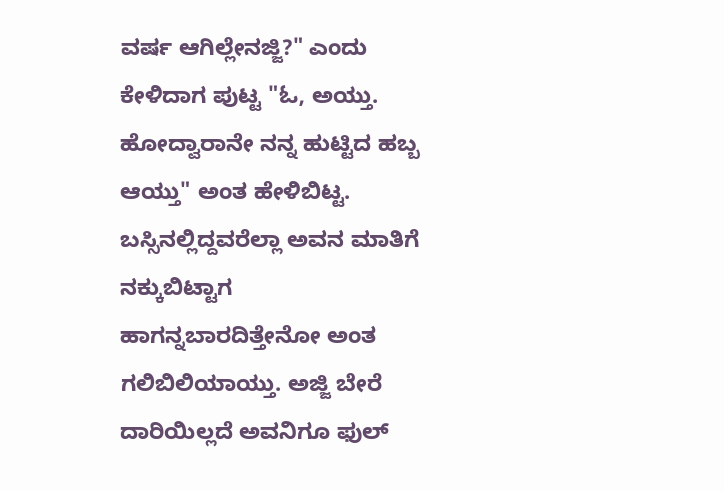ವರ್ಷ ಆಗಿಲ್ಲೇನಜ್ಜಿ?" ಎಂದು ಕೇಳಿದಾಗ ಪುಟ್ಟ "ಓ, ಅಯ್ತು. ಹೋದ್ವಾರಾನೇ ನನ್ನ ಹುಟ್ಟಿದ ಹಬ್ಬ ಆಯ್ತು" ಅಂತ ಹೇಳಿಬಿಟ್ಟ. ಬಸ್ಸಿನಲ್ಲಿದ್ದವರೆಲ್ಲಾ ಅವನ ಮಾತಿಗೆ ನಕ್ಕುಬಿಟ್ಟಾಗ ಹಾಗನ್ನಬಾರದಿತ್ತೇನೋ ಅಂತ ಗಲಿಬಿಲಿಯಾಯ್ತು. ಅಜ್ಜಿ ಬೇರೆ ದಾರಿಯಿಲ್ಲದೆ ಅವನಿಗೂ ಫುಲ್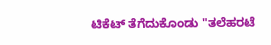ಟಿಕೆಟ್ ತೆಗೆದುಕೊಂಡು "ತಲೆಹರಟೆ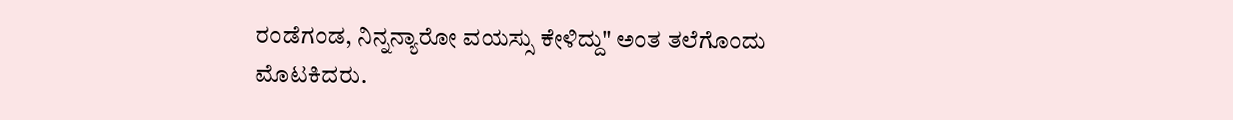ರಂಡೆಗಂಡ, ನಿನ್ನನ್ಯಾರೋ ವಯಸ್ಸು ಕೇಳಿದ್ದು" ಅಂತ ತಲೆಗೊಂದು ಮೊಟಕಿದರು.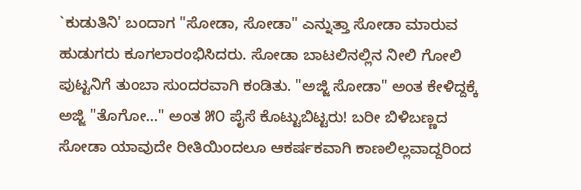`ಕುಡುತಿನಿ' ಬಂದಾಗ "ಸೋಡಾ, ಸೋಡಾ" ಎನ್ನುತ್ತಾ ಸೋಡಾ ಮಾರುವ ಹುಡುಗರು ಕೂಗಲಾರಂಭಿಸಿದರು. ಸೋಡಾ ಬಾಟಲಿನಲ್ಲಿನ ನೀಲಿ ಗೋಲಿ ಪುಟ್ಟನಿಗೆ ತುಂಬಾ ಸುಂದರವಾಗಿ ಕಂಡಿತು. "ಅಜ್ಜಿ ಸೋಡಾ" ಅಂತ ಕೇಳಿದ್ದಕ್ಕೆ ಅಜ್ಜಿ "ತೊಗೋ..." ಅಂತ ೫೦ ಪೈಸೆ ಕೊಟ್ಟುಬಿಟ್ಟರು! ಬರೀ ಬಿಳಿಬಣ್ಣದ ಸೋಡಾ ಯಾವುದೇ ರೀತಿಯಿಂದಲೂ ಆಕರ್ಷಕವಾಗಿ ಕಾಣಲಿಲ್ಲವಾದ್ದರಿಂದ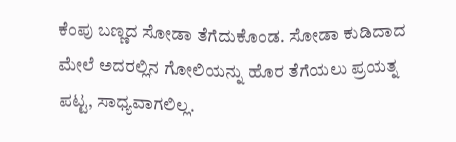ಕೆಂಪು ಬಣ್ಣದ ಸೋಡಾ ತೆಗೆದುಕೊಂಡ. ಸೋಡಾ ಕುಡಿದಾದ ಮೇಲೆ ಅದರಲ್ಲಿನ ಗೋಲಿಯನ್ನು ಹೊರ ತೆಗೆಯಲು ಪ್ರಯತ್ನ ಪಟ್ಟ, ಸಾಧ್ಯವಾಗಲಿಲ್ಲ.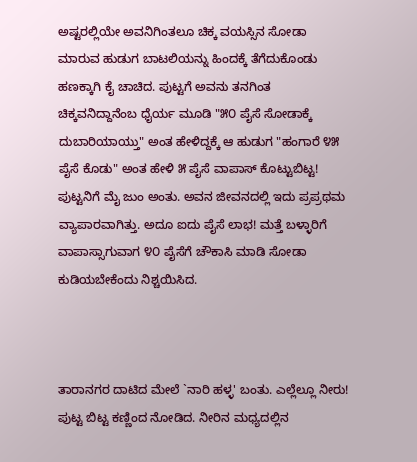ಅಷ್ಟರಲ್ಲಿಯೇ ಅವನಿಗಿಂತಲೂ ಚಿಕ್ಕ ವಯಸ್ಸಿನ ಸೋಡಾ ಮಾರುವ ಹುಡುಗ ಬಾಟಲಿಯನ್ನು ಹಿಂದಕ್ಕೆ ತೆಗೆದುಕೊಂಡು ಹಣಕ್ಕಾಗಿ ಕೈ ಚಾಚಿದ. ಪುಟ್ಟಗೆ ಅವನು ತನಗಿಂತ ಚಿಕ್ಕವನಿದ್ದಾನೆಂಬ ಧೈರ್ಯ ಮೂಡಿ "೫೦ ಪೈಸೆ ಸೋಡಾಕ್ಕೆ ದುಬಾರಿಯಾಯ್ತು" ಅಂತ ಹೇಳಿದ್ದಕ್ಕೆ ಆ ಹುಡುಗ "ಹಂಗಾರೆ ೪೫ ಪೈಸೆ ಕೊಡು" ಅಂತ ಹೇಳಿ ೫ ಪೈಸೆ ವಾಪಾಸ್ ಕೊಟ್ಟುಬಿಟ್ಟ! ಪುಟ್ಟನಿಗೆ ಮೈ ಜುಂ ಅಂತು. ಅವನ ಜೀವನದಲ್ಲಿ ಇದು ಪ್ರಪ್ರಥಮ ವ್ಯಾಪಾರವಾಗಿತ್ತು. ಅದೂ ಐದು ಪೈಸೆ ಲಾಭ! ಮತ್ತೆ ಬಳ್ಳಾರಿಗೆ ವಾಪಾಸ್ಸಾಗುವಾಗ ೪೦ ಪೈಸೆಗೆ ಚೌಕಾಸಿ ಮಾಡಿ ಸೋಡಾ ಕುಡಿಯಬೇಕೆಂದು ನಿಶ್ಚಯಿಸಿದ.



ತಾರಾನಗರ ದಾಟಿದ ಮೇಲೆ `ನಾರಿ ಹಳ್ಳ' ಬಂತು. ಎಲ್ಲೆಲ್ಲೂ ನೀರು! ಪುಟ್ಟ ಬಿಟ್ಟ ಕಣ್ಣಿಂದ ನೋಡಿದ. ನೀರಿನ ಮಧ್ಯದಲ್ಲಿನ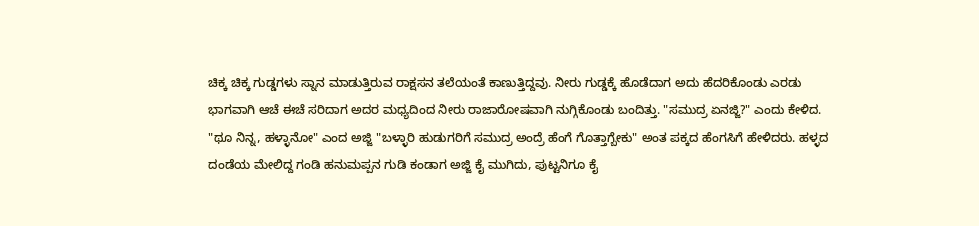ಚಿಕ್ಕ ಚಿಕ್ಕ ಗುಡ್ಡಗಳು ಸ್ನಾನ ಮಾಡುತ್ತಿರುವ ರಾಕ್ಷಸನ ತಲೆಯಂತೆ ಕಾಣುತ್ತಿದ್ದವು. ನೀರು ಗುಡ್ಡಕ್ಕೆ ಹೊಡೆದಾಗ ಅದು ಹೆದರಿಕೊಂಡು ಎರಡು ಭಾಗವಾಗಿ ಆಚೆ ಈಚೆ ಸರಿದಾಗ ಅದರ ಮಧ್ಯದಿಂದ ನೀರು ರಾಜಾರೋಷವಾಗಿ ನುಗ್ಗಿಕೊಂಡು ಬಂದಿತ್ತು. "ಸಮುದ್ರ ಏನಜ್ಜಿ?" ಎಂದು ಕೇಳಿದ. "ಥೂ ನಿನ್ನ, ಹಳ್ಳಾನೋ" ಎಂದ ಅಜ್ಜಿ "ಬಳ್ಳಾರಿ ಹುಡುಗರಿಗೆ ಸಮುದ್ರ ಅಂದ್ರೆ ಹೆಂಗೆ ಗೊತ್ತಾಗ್ಬೇಕು" ಅಂತ ಪಕ್ಕದ ಹೆಂಗಸಿಗೆ ಹೇಳಿದರು. ಹಳ್ಳದ ದಂಡೆಯ ಮೇಲಿದ್ದ ಗಂಡಿ ಹನುಮಪ್ಪನ ಗುಡಿ ಕಂಡಾಗ ಅಜ್ಜಿ ಕೈ ಮುಗಿದು, ಪುಟ್ಟನಿಗೂ ಕೈ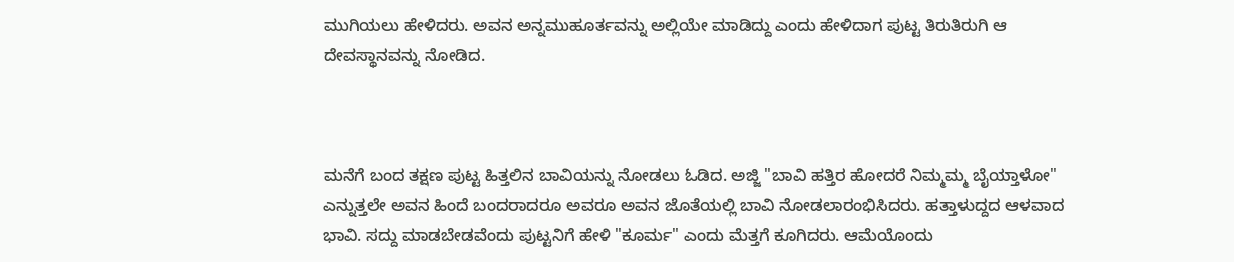ಮುಗಿಯಲು ಹೇಳಿದರು. ಅವನ ಅನ್ನಮುಹೂರ್ತವನ್ನು ಅಲ್ಲಿಯೇ ಮಾಡಿದ್ದು ಎಂದು ಹೇಳಿದಾಗ ಪುಟ್ಟ ತಿರುತಿರುಗಿ ಆ ದೇವಸ್ಥಾನವನ್ನು ನೋಡಿದ.



ಮನೆಗೆ ಬಂದ ತಕ್ಷಣ ಪುಟ್ಟ ಹಿತ್ತಲಿನ ಬಾವಿಯನ್ನು ನೋಡಲು ಓಡಿದ. ಅಜ್ಜಿ "ಬಾವಿ ಹತ್ತಿರ ಹೋದರೆ ನಿಮ್ಮಮ್ಮ ಬೈಯ್ತಾಳೋ" ಎನ್ನುತ್ತಲೇ ಅವನ ಹಿಂದೆ ಬಂದರಾದರೂ ಅವರೂ ಅವನ ಜೊತೆಯಲ್ಲಿ ಬಾವಿ ನೋಡಲಾರಂಭಿಸಿದರು. ಹತ್ತಾಳುದ್ದದ ಆಳವಾದ ಭಾವಿ. ಸದ್ದು ಮಾಡಬೇಡವೆಂದು ಪುಟ್ಟನಿಗೆ ಹೇಳಿ "ಕೂರ್ಮ" ಎಂದು ಮೆತ್ತಗೆ ಕೂಗಿದರು. ಆಮೆಯೊಂದು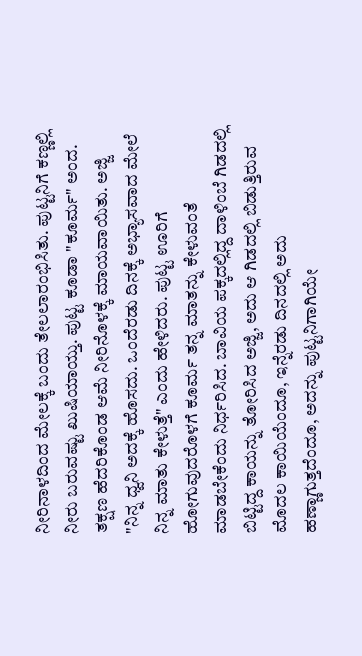ನೀರಿನಾಳದಿಂದ ಮೇಲಕ್ಕೆ ಬಂದು ತೇಲಲಾರಂಭಿಸಿತು. ಪುಟ್ಟನಿಗೆ ಕಣ್ಣಲ್ಲಿ ನೀರು ಬರುವಷ್ಟು ಖುಷಿಯಾಯ್ತು. ಪುಟ್ಟ ಕೂಡಾ "ಕೂರ್ಮ" ಅಂದ. ತಕ್ಷಣ ಹೆದರಿಕೊಂಡ ಆಮೆ ನೀರಿನೊಳಕ್ಕೆ ಮಾಯವಾಯಿತು. ಅಜ್ಜಿ "ನಿನ್ನ ಧ್ವನಿ ಅದಕ್ಕೆ ಹೊಸದು. ಒಂದೆರಡು ದಿನಕ್ಕೆ ಅಭ್ಯಾಸವಾದ ಮೇಲೆ ನಿನ್ನ ಮಾತು ಕೇಳುತ್ತೆ" ಎಂದು ಹೇಳಿದರು. ಪುಟ್ಟ ಊರಿಗೆ ಹೋಗುವುದರೊಳಗೆ ಕೂರ್ಮ ತನ್ನ ಮಾತನ್ನು ಕೇಳುವಂತೆ ಮಾಡಬೇಕೆಂದು ನಿರ್ಧರಿಸಿದ. ಬಾವಿಯ ಪಕ್ಕದಲ್ಲಿದ್ದ ದಾಳಿಂಬೆ ಗಿಡದಲ್ಲಿ ಬಿಟ್ಟಿದ್ದ ಕಾಯನ್ನು ತೋರಿಸಿದ ಅಜ್ಜಿ, ಅದು ಆ ಗಿಡದಲ್ಲಿ ಬಿಡುತ್ತಿರುವ ಮೊದಲ ಕಾಯಿಯೆಂದೂ, ಇನ್ನೆರಡು ದಿನದಲ್ಲಿ ಅದು ಹಣ್ಣಾಗುತ್ತದೆಂದೂ, ಅದನ್ನು ಪುಟ್ಟನಿಗಾಗಿಯೇ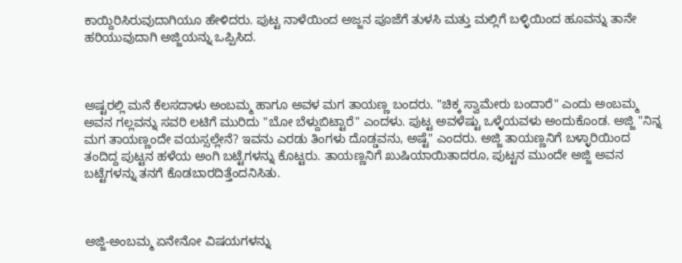ಕಾಯ್ದಿರಿಸಿರುವುದಾಗಿಯೂ ಹೇಳಿದರು. ಪುಟ್ಟ ನಾಳೆಯಿಂದ ಅಜ್ಜನ ಪೂಜೆಗೆ ತುಳಸಿ ಮತ್ತು ಮಲ್ಲಿಗೆ ಬಳ್ಳಿಯಿಂದ ಹೂವನ್ನು ತಾನೇ ಹರಿಯುವುದಾಗಿ ಅಜ್ಜಿಯನ್ನು ಒಪ್ಪಿಸಿದ.



ಅಷ್ಟರಲ್ಲಿ ಮನೆ ಕೆಲಸದಾಳು ಅಂಬಮ್ಮ ಹಾಗೂ ಅವಳ ಮಗ ತಾಯಣ್ಣ ಬಂದರು. "ಚಿಕ್ಕ ಸ್ವಾಮೇರು ಬಂದಾರೆ" ಎಂದು ಅಂಬಮ್ಮ ಅವನ ಗಲ್ಲವನ್ನು ಸವರಿ ಲಟಿಗೆ ಮುರಿದು "ಬೋ ಬೆಳ್ದುಬಿಟ್ಟಾರೆ" ಎಂದಳು. ಪುಟ್ಟ ಅವಳೆಷ್ಟು ಒಳ್ಳೆಯವಳು ಅಂದುಕೊಂಡ. ಅಜ್ಜಿ "ನಿನ್ನ ಮಗ ತಾಯಣ್ಣಂದೇ ವಯಸ್ಸಲ್ಲೇನೆ? ಇವನು ಎರಡು ತಿಂಗಳು ದೊಡ್ಡವನು, ಅಷ್ಟೆ" ಎಂದರು. ಅಜ್ಜಿ ತಾಯಣ್ಣನಿಗೆ ಬಳ್ಳಾರಿಯಿಂದ ತಂದಿದ್ದ ಪುಟ್ಟನ ಹಳೆಯ ಅಂಗಿ ಬಟ್ಟೆಗಳನ್ನು ಕೊಟ್ಟರು. ತಾಯಣ್ಣನಿಗೆ ಖುಷಿಯಾಯಿತಾದರೂ, ಪುಟ್ಟನ ಮುಂದೇ ಅಜ್ಜಿ ಅವನ ಬಟ್ಟೆಗಳನ್ನು ತನಗೆ ಕೊಡಬಾರದಿತ್ತೆಂದನಿಸಿತು.



ಅಜ್ಜಿ-ಅಂಬಮ್ಮ ಏನೇನೋ ವಿಷಯಗಳನ್ನು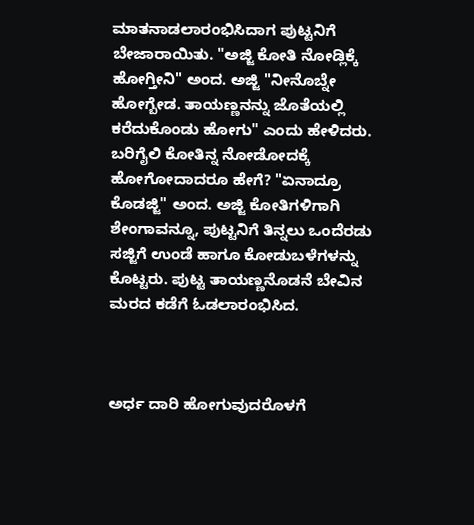ಮಾತನಾಡಲಾರಂಭಿಸಿದಾಗ ಪುಟ್ಟನಿಗೆ ಬೇಜಾರಾಯಿತು. "ಅಜ್ಜಿ ಕೋತಿ ನೋಡ್ಲಿಕ್ಕೆ ಹೋಗ್ತೀನಿ" ಅಂದ. ಅಜ್ಜಿ "ನೀನೊಬ್ನೇ ಹೋಗ್ಬೇಡ. ತಾಯಣ್ಣನನ್ನು ಜೊತೆಯಲ್ಲಿ ಕರೆದುಕೊಂಡು ಹೋಗು" ಎಂದು ಹೇಳಿದರು. ಬರಿಗೈಲಿ ಕೋತಿನ್ನ ನೋಡೋದಕ್ಕೆ ಹೋಗೋದಾದರೂ ಹೇಗೆ? "ಏನಾದ್ರೂ ಕೊಡಜ್ಜಿ" ಅಂದ. ಅಜ್ಜಿ ಕೋತಿಗಳಿಗಾಗಿ ಶೇಂಗಾವನ್ನೂ, ಪುಟ್ಟನಿಗೆ ತಿನ್ನಲು ಒಂದೆರಡು ಸಜ್ಜಿಗೆ ಉಂಡೆ ಹಾಗೂ ಕೋಡುಬಳೆಗಳನ್ನು ಕೊಟ್ಟರು. ಪುಟ್ಟ ತಾಯಣ್ಣನೊಡನೆ ಬೇವಿನ ಮರದ ಕಡೆಗೆ ಓಡಲಾರಂಭಿಸಿದ.



ಅರ್ಧ ದಾರಿ ಹೋಗುವುದರೊಳಗೆ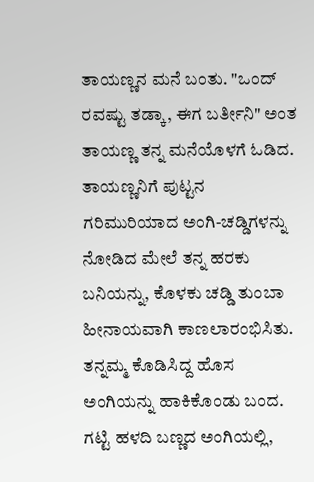ತಾಯಣ್ಣನ ಮನೆ ಬಂತು. "ಒಂದ್ ರವಷ್ಟು ತಡ್ಕಾ, ಈಗ ಬರ್ತೀನಿ" ಅಂತ ತಾಯಣ್ಣ ತನ್ನ ಮನೆಯೊಳಗೆ ಓಡಿದ. ತಾಯಣ್ಣನಿಗೆ ಪುಟ್ಟನ ಗರಿಮುರಿಯಾದ ಅಂಗಿ-ಚಡ್ಡಿಗಳನ್ನು ನೋಡಿದ ಮೇಲೆ ತನ್ನ ಹರಕು ಬನಿಯನ್ನು, ಕೊಳಕು ಚಡ್ಡಿ ತುಂಬಾ ಹೀನಾಯವಾಗಿ ಕಾಣಲಾರಂಭಿಸಿತು. ತನ್ನಮ್ಮ ಕೊಡಿಸಿದ್ದ ಹೊಸ ಅಂಗಿಯನ್ನು ಹಾಕಿಕೊಂಡು ಬಂದ. ಗಟ್ಟಿ ಹಳದಿ ಬಣ್ಣದ ಅಂಗಿಯಲ್ಲಿ,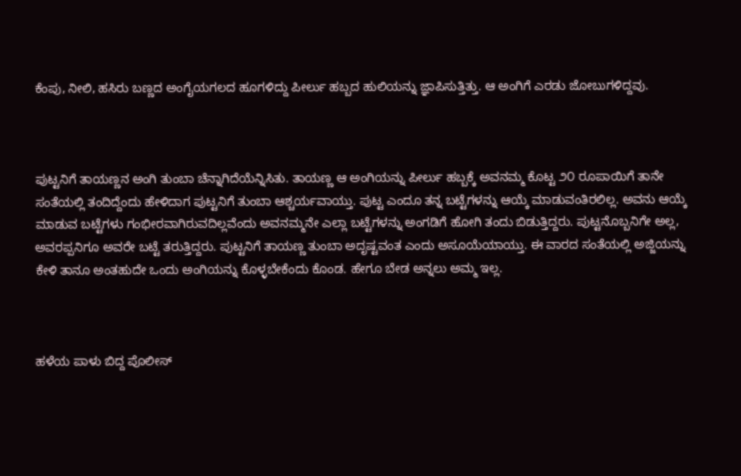ಕೆಂಪು, ನೀಲಿ, ಹಸಿರು ಬಣ್ಣದ ಅಂಗೈಯಗಲದ ಹೂಗಳಿದ್ದು ಪೀರ್ಲು ಹಬ್ಬದ ಹುಲಿಯನ್ನು ಜ್ಞಾಪಿಸುತ್ತಿತ್ತು. ಆ ಅಂಗಿಗೆ ಎರಡು ಜೋಬುಗಳಿದ್ದವು.



ಪುಟ್ಟನಿಗೆ ತಾಯಣ್ಣನ ಅಂಗಿ ತುಂಬಾ ಚೆನ್ನಾಗಿದೆಯೆನ್ನಿಸಿತು. ತಾಯಣ್ಣ ಆ ಅಂಗಿಯನ್ನು ಪೀರ್ಲು ಹಬ್ಬಕ್ಕೆ ಅವನಮ್ಮ ಕೊಟ್ಟ ೨೦ ರೂಪಾಯಿಗೆ ತಾನೇ ಸಂತೆಯಲ್ಲಿ ತಂದಿದ್ದೆಂದು ಹೇಳಿದಾಗ ಪುಟ್ಟನಿಗೆ ತುಂಬಾ ಆಶ್ಚರ್ಯವಾಯ್ತು. ಪುಟ್ಟ ಎಂದೂ ತನ್ನ ಬಟ್ಟೆಗಳನ್ನು ಆಯ್ಕೆ ಮಾಡುವಂತಿರಲಿಲ್ಲ. ಅವನು ಆಯ್ಕೆ ಮಾಡುವ ಬಟ್ಟೆಗಳು ಗಂಭೀರವಾಗಿರುವದಿಲ್ಲವೆಂದು ಅವನಮ್ಮನೇ ಎಲ್ಲಾ ಬಟ್ಟೆಗಳನ್ನು ಅಂಗಡಿಗೆ ಹೋಗಿ ತಂದು ಬಿಡುತ್ತಿದ್ದರು. ಪುಟ್ಟನೊಬ್ಬನಿಗೇ ಅಲ್ಲ, ಅವರಪ್ಪನಿಗೂ ಅವರೇ ಬಟ್ಟೆ ತರುತ್ತಿದ್ದರು. ಪುಟ್ಟನಿಗೆ ತಾಯಣ್ಣ ತುಂಬಾ ಅದೃಷ್ಟವಂತ ಎಂದು ಅಸೂಯೆಯಾಯ್ತು. ಈ ವಾರದ ಸಂತೆಯಲ್ಲಿ ಅಜ್ಜಿಯನ್ನು ಕೇಳಿ ತಾನೂ ಅಂತಹುದೇ ಒಂದು ಅಂಗಿಯನ್ನು ಕೊಳ್ಳಬೇಕೆಂದು ಕೊಂಡ. ಹೇಗೂ ಬೇಡ ಅನ್ನಲು ಅಮ್ಮ ಇಲ್ಲ.



ಹಳೆಯ ಪಾಳು ಬಿದ್ದ ಪೊಲೀಸ್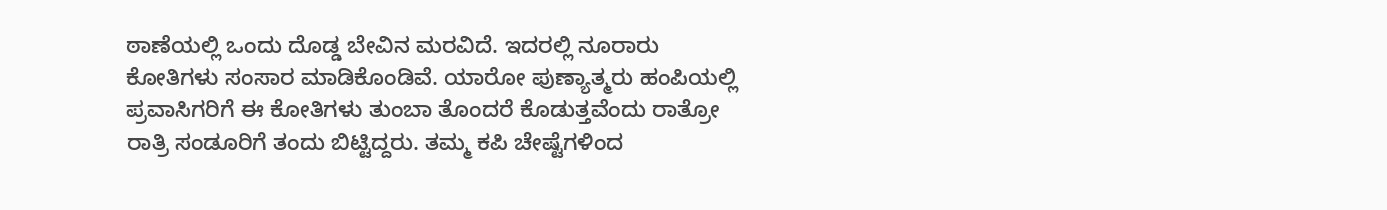ಠಾಣೆಯಲ್ಲಿ ಒಂದು ದೊಡ್ಡ ಬೇವಿನ ಮರವಿದೆ. ಇದರಲ್ಲಿ ನೂರಾರು ಕೋತಿಗಳು ಸಂಸಾರ ಮಾಡಿಕೊಂಡಿವೆ. ಯಾರೋ ಪುಣ್ಯಾತ್ಮರು ಹಂಪಿಯಲ್ಲಿ ಪ್ರವಾಸಿಗರಿಗೆ ಈ ಕೋತಿಗಳು ತುಂಬಾ ತೊಂದರೆ ಕೊಡುತ್ತವೆಂದು ರಾತ್ರೋ ರಾತ್ರಿ ಸಂಡೂರಿಗೆ ತಂದು ಬಿಟ್ಟಿದ್ದರು. ತಮ್ಮ ಕಪಿ ಚೇಷ್ಟೆಗಳಿಂದ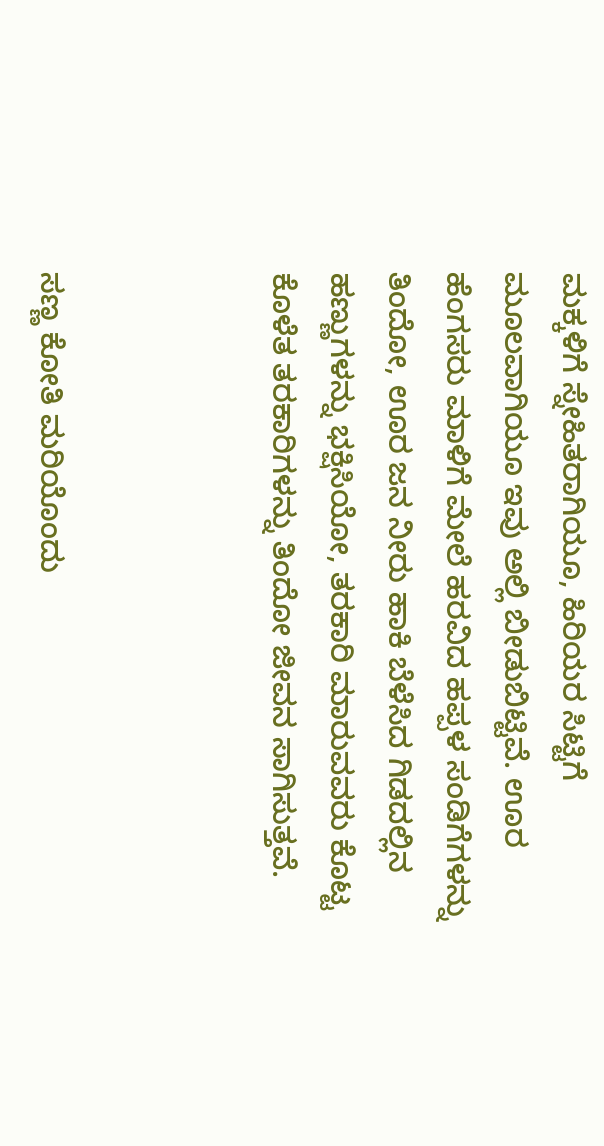ಮಕ್ಕಳಿಗೆ ಸ್ನೇಹಿತರಾಗಿಯೂ, ಹಿರಿಯರ ಸಿಟ್ಟಿಗೆ ಮೂಲವಾಗಿಯೂ ಇವು ಅಲ್ಲಿ ಬೀಡುಬಿಟ್ಟಿವೆ. ಊರ ಹೆಂಗಸರು ಮಾಳಿಗೆ ಮೇಲೆ ಹರವಿದ ಹಪ್ಪಳ ಸಂಡಿಗೆಗಳನ್ನು ತಿಂದೋ, ಊರ ಜನ ನೀರು ಹಾಕಿ ಬೆಳೆಸಿದ ಗಿಡದಲ್ಲಿನ ಹಣ್ಣುಗಳನ್ನು ಭಕ್ಷಿಸಿಯೋ, ತರಕಾರಿ ಮಾರುವವರು ಕೊಟ್ಟ ಕೊಳೆತ ತರಕಾರಿಗಳನ್ನು ತಿಂದೋ ಜೀವನ ಸಾಗಿಸುತ್ತವೆ.



ಸಣ್ಣ ಕೋತಿ ಮರಿಯೊಂದು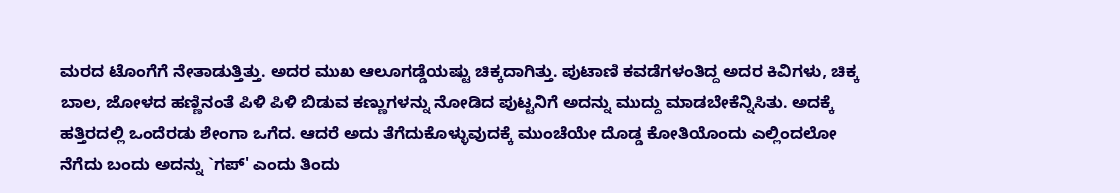ಮರದ ಟೊಂಗೆಗೆ ನೇತಾಡುತ್ತಿತ್ತು. ಅದರ ಮುಖ ಆಲೂಗಡ್ಡೆಯಷ್ಟು ಚಿಕ್ಕದಾಗಿತ್ತು. ಪುಟಾಣಿ ಕವಡೆಗಳಂತಿದ್ದ ಅದರ ಕಿವಿಗಳು, ಚಿಕ್ಕ ಬಾಲ, ಜೋಳದ ಹಣ್ಣಿನಂತೆ ಪಿಳಿ ಪಿಳಿ ಬಿಡುವ ಕಣ್ಣುಗಳನ್ನು ನೋಡಿದ ಪುಟ್ಟನಿಗೆ ಅದನ್ನು ಮುದ್ದು ಮಾಡಬೇಕೆನ್ನಿಸಿತು. ಅದಕ್ಕೆ ಹತ್ತಿರದಲ್ಲಿ ಒಂದೆರಡು ಶೇಂಗಾ ಒಗೆದ. ಆದರೆ ಅದು ತೆಗೆದುಕೊಳ್ಳುವುದಕ್ಕೆ ಮುಂಚೆಯೇ ದೊಡ್ಡ ಕೋತಿಯೊಂದು ಎಲ್ಲಿಂದಲೋ ನೆಗೆದು ಬಂದು ಅದನ್ನು `ಗಪ್' ಎಂದು ತಿಂದು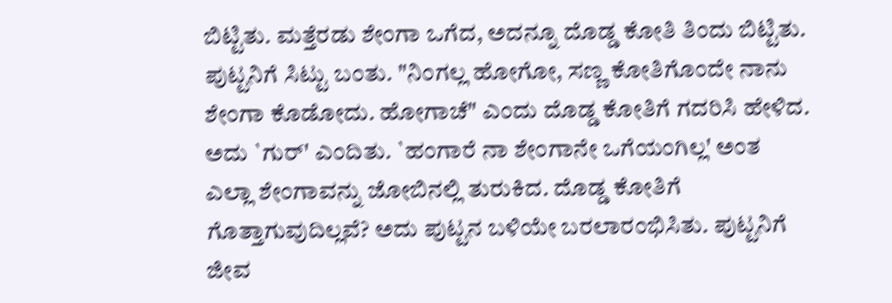ಬಿಟ್ಟಿತು. ಮತ್ತೆರಡು ಶೇಂಗಾ ಒಗೆದ, ಅದನ್ನೂ ದೊಡ್ಡ ಕೋತಿ ತಿಂದು ಬಿಟ್ಟಿತು. ಪುಟ್ಟನಿಗೆ ಸಿಟ್ಟು ಬಂತು. "ನಿಂಗಲ್ಲ ಹೋಗೋ, ಸಣ್ಣ ಕೋತಿಗೊಂದೇ ನಾನು ಶೇಂಗಾ ಕೊಡೋದು. ಹೋಗಾಚೆ" ಎಂದು ದೊಡ್ಡ ಕೋತಿಗೆ ಗದರಿಸಿ ಹೇಳಿದ. ಅದು `ಗುರ್' ಎಂದಿತು. `ಹಂಗಾರೆ ನಾ ಶೇಂಗಾನೇ ಒಗೆಯಂಗಿಲ್ಲ' ಅಂತ ಎಲ್ಲಾ ಶೇಂಗಾವನ್ನು ಜೋಬಿನಲ್ಲಿ ತುರುಕಿದ. ದೊಡ್ಡ ಕೋತಿಗೆ ಗೊತ್ತಾಗುವುದಿಲ್ಲವೆ? ಅದು ಪುಟ್ಟನ ಬಳಿಯೇ ಬರಲಾರಂಭಿಸಿತು. ಪುಟ್ಟನಿಗೆ ಜೀವ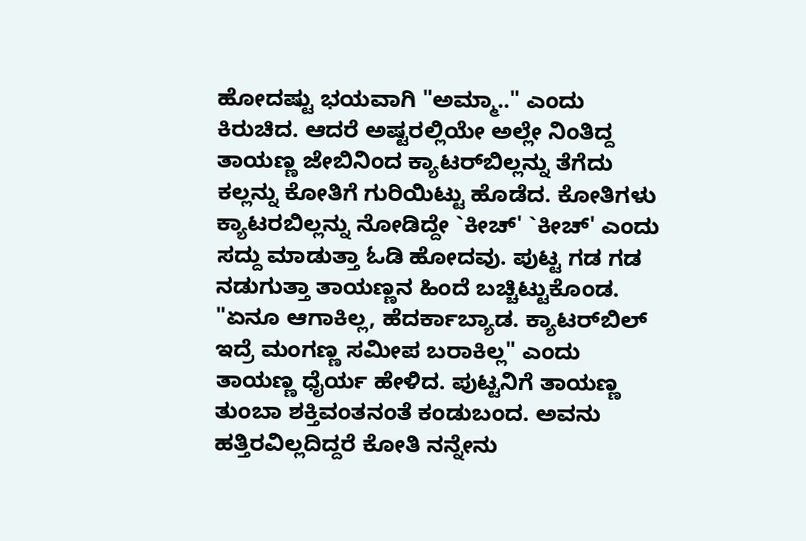ಹೋದಷ್ಟು ಭಯವಾಗಿ "ಅಮ್ಮಾ.." ಎಂದು ಕಿರುಚಿದ. ಆದರೆ ಅಷ್ಟರಲ್ಲಿಯೇ ಅಲ್ಲೇ ನಿಂತಿದ್ದ ತಾಯಣ್ಣ ಜೇಬಿನಿಂದ ಕ್ಯಾಟರ್‌ಬಿಲ್ಲನ್ನು ತೆಗೆದು ಕಲ್ಲನ್ನು ಕೋತಿಗೆ ಗುರಿಯಿಟ್ಟು ಹೊಡೆದ. ಕೋತಿಗಳು ಕ್ಯಾಟರಬಿಲ್ಲನ್ನು ನೋಡಿದ್ದೇ `ಕೀಚ್' `ಕೀಚ್' ಎಂದು ಸದ್ದು ಮಾಡುತ್ತಾ ಓಡಿ ಹೋದವು. ಪುಟ್ಟ ಗಡ ಗಡ ನಡುಗುತ್ತಾ ತಾಯಣ್ಣನ ಹಿಂದೆ ಬಚ್ಚಿಟ್ಟುಕೊಂಡ. "ಏನೂ ಆಗಾಕಿಲ್ಲ, ಹೆದರ್ಕಾಬ್ಯಾಡ. ಕ್ಯಾಟರ್‌ಬಿಲ್ ಇದ್ರೆ ಮಂಗಣ್ಣ ಸಮೀಪ ಬರಾಕಿಲ್ಲ" ಎಂದು ತಾಯಣ್ಣ ಧೈರ್ಯ ಹೇಳಿದ. ಪುಟ್ಟನಿಗೆ ತಾಯಣ್ಣ ತುಂಬಾ ಶಕ್ತಿವಂತನಂತೆ ಕಂಡುಬಂದ. ಅವನು ಹತ್ತಿರವಿಲ್ಲದಿದ್ದರೆ ಕೋತಿ ನನ್ನೇನು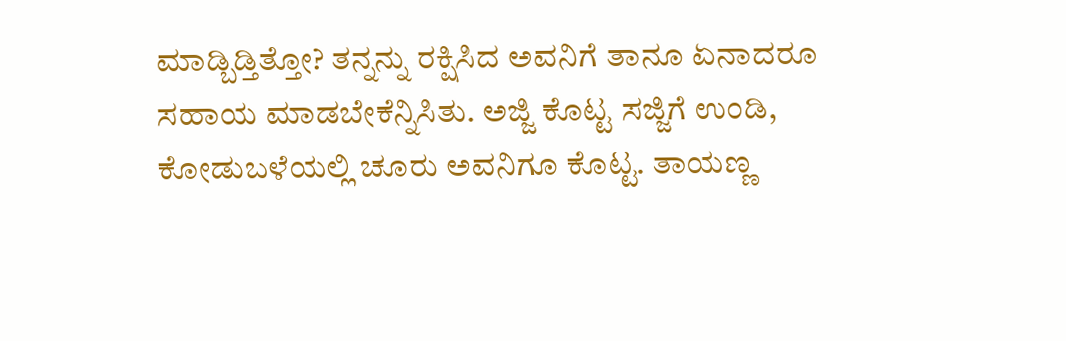ಮಾಡ್ಬಿಡ್ತಿತ್ತೋ? ತನ್ನನ್ನು ರಕ್ಷಿಸಿದ ಅವನಿಗೆ ತಾನೂ ಏನಾದರೂ ಸಹಾಯ ಮಾಡಬೇಕೆನ್ನಿಸಿತು. ಅಜ್ಜಿ ಕೊಟ್ಟ ಸಜ್ಜಿಗೆ ಉಂಡಿ, ಕೋಡುಬಳೆಯಲ್ಲಿ ಚೂರು ಅವನಿಗೂ ಕೊಟ್ಟ. ತಾಯಣ್ಣ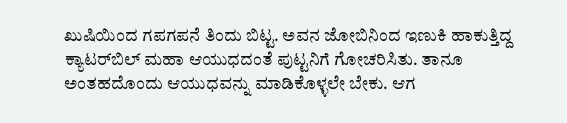ಖುಷಿಯಿಂದ ಗಪಗಪನೆ ತಿಂದು ಬಿಟ್ಟ. ಅವನ ಜೋಬಿನಿಂದ ಇಣುಕಿ ಹಾಕುತ್ತಿದ್ದ ಕ್ಯಾಟರ್‌ಬಿಲ್ ಮಹಾ ಆಯುಧದಂತೆ ಪುಟ್ಟನಿಗೆ ಗೋಚರಿಸಿತು. ತಾನೂ ಅಂತಹದೊಂದು ಆಯುಧವನ್ನು ಮಾಡಿಕೊಳ್ಳಲೇ ಬೇಕು. ಆಗ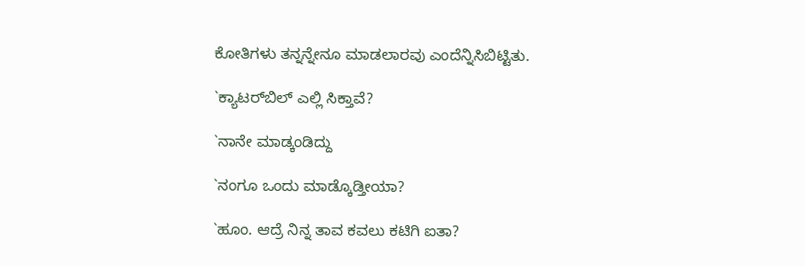ಕೋತಿಗಳು ತನ್ನನ್ನೇನೂ ಮಾಡಲಾರವು ಎಂದೆನ್ನಿಸಿಬಿಟ್ಟಿತು.

`ಕ್ಯಾಟರ್‌ಬಿಲ್ ಎಲ್ಲಿ ಸಿಕ್ತಾವೆ?

`ನಾನೇ ಮಾಡ್ಕಂಡಿದ್ದು

`ನಂಗೂ ಒಂದು ಮಾಡ್ಕೊಡ್ತೀಯಾ?

`ಹೂಂ. ಆದ್ರೆ ನಿನ್ನ ತಾವ ಕವಲು ಕಟಿಗಿ ಐತಾ?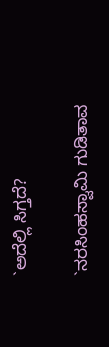`ಅದೆಲ್ಲಿ ಸಿಗ್ತದೆ?

`ನರಸಿಂಹಸ್ವಾಮಿ ಗುಡಿತಾವ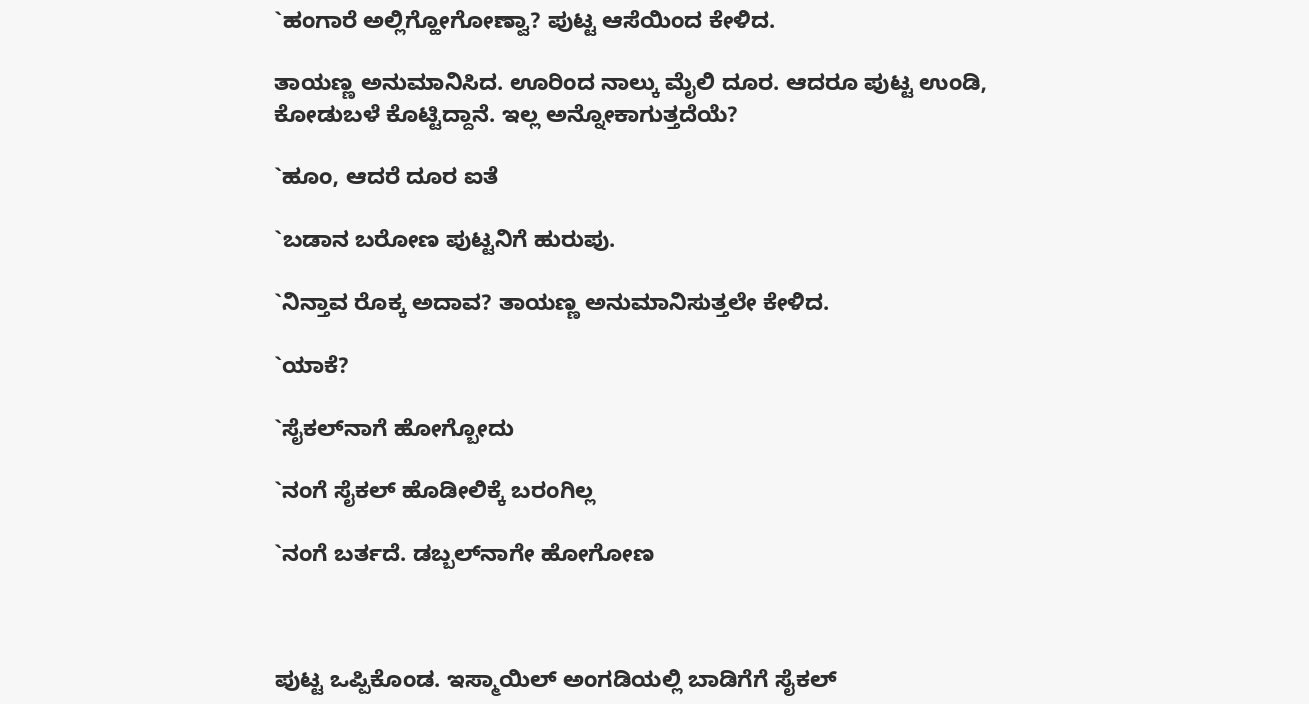`ಹಂಗಾರೆ ಅಲ್ಲಿಗ್ಹೋಗೋಣ್ವಾ? ಪುಟ್ಟ ಆಸೆಯಿಂದ ಕೇಳಿದ.

ತಾಯಣ್ಣ ಅನುಮಾನಿಸಿದ. ಊರಿಂದ ನಾಲ್ಕು ಮೈಲಿ ದೂರ. ಆದರೂ ಪುಟ್ಟ ಉಂಡಿ, ಕೋಡುಬಳೆ ಕೊಟ್ಟಿದ್ದಾನೆ. ಇಲ್ಲ ಅನ್ನೋಕಾಗುತ್ತದೆಯೆ?

`ಹೂಂ, ಆದರೆ ದೂರ ಐತೆ

`ಬಡಾನ ಬರೋಣ ಪುಟ್ಟನಿಗೆ ಹುರುಪು.

`ನಿನ್ತಾವ ರೊಕ್ಕ ಅದಾವ? ತಾಯಣ್ಣ ಅನುಮಾನಿಸುತ್ತಲೇ ಕೇಳಿದ.

`ಯಾಕೆ?

`ಸೈಕಲ್‌ನಾಗೆ ಹೋಗ್ಬೋದು

`ನಂಗೆ ಸೈಕಲ್ ಹೊಡೀಲಿಕ್ಕೆ ಬರಂಗಿಲ್ಲ

`ನಂಗೆ ಬರ್ತದೆ. ಡಬ್ಬಲ್‌ನಾಗೇ ಹೋಗೋಣ



ಪುಟ್ಟ ಒಪ್ಪಿಕೊಂಡ. ಇಸ್ಮಾಯಿಲ್ ಅಂಗಡಿಯಲ್ಲಿ ಬಾಡಿಗೆಗೆ ಸೈಕಲ್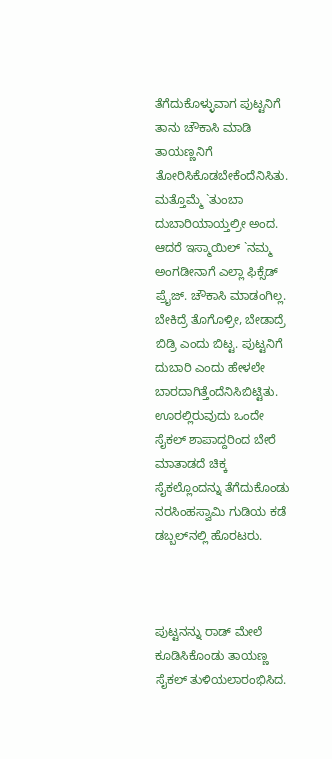ತೆಗೆದುಕೊಳ್ಳುವಾಗ ಪುಟ್ಟನಿಗೆ ತಾನು ಚೌಕಾಸಿ ಮಾಡಿ ತಾಯಣ್ಣನಿಗೆ ತೋರಿಸಿಕೊಡಬೇಕೆಂದೆನಿಸಿತು. ಮತ್ತೊಮ್ಮೆ `ತುಂಬಾ ದುಬಾರಿಯಾಯ್ತಲ್ರೀ ಅಂದ. ಆದರೆ ಇಸ್ಮಾಯಿಲ್ `ನಮ್ಮ ಅಂಗಡೀನಾಗೆ ಎಲ್ಲಾ ಫಿಕ್ಸೆಡ್ ಪ್ರೈಜ್. ಚೌಕಾಸಿ ಮಾಡಂಗಿಲ್ಲ. ಬೇಕಿದ್ರೆ ತೊಗೊಳ್ರೀ, ಬೇಡಾದ್ರೆ ಬಿಡ್ರಿ ಎಂದು ಬಿಟ್ಟ. ಪುಟ್ಟನಿಗೆ ದುಬಾರಿ ಎಂದು ಹೇಳಲೇ ಬಾರದಾಗಿತ್ತೆಂದೆನಿಸಿಬಿಟ್ಟಿತು. ಊರಲ್ಲಿರುವುದು ಒಂದೇ ಸೈಕಲ್ ಶಾಪಾದ್ದರಿಂದ ಬೇರೆ ಮಾತಾಡದೆ ಚಿಕ್ಕ ಸೈಕಲ್ಲೊಂದನ್ನು ತೆಗೆದುಕೊಂಡು ನರಸಿಂಹಸ್ವಾಮಿ ಗುಡಿಯ ಕಡೆ ಡಬ್ಬಲ್‌ನಲ್ಲಿ ಹೊರಟರು.



ಪುಟ್ಟನನ್ನು ರಾಡ್ ಮೇಲೆ ಕೂಡಿಸಿಕೊಂಡು ತಾಯಣ್ಣ ಸೈಕಲ್ ತುಳಿಯಲಾರಂಭಿಸಿದ.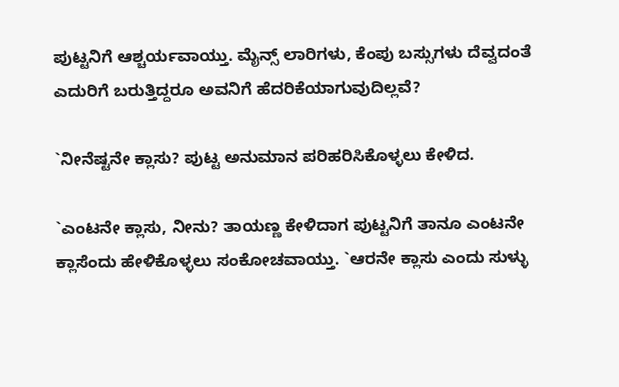ಪುಟ್ಟನಿಗೆ ಆಶ್ಚರ್ಯವಾಯ್ತು. ಮೈನ್ಸ್ ಲಾರಿಗಳು, ಕೆಂಪು ಬಸ್ಸುಗಳು ದೆವ್ವದಂತೆ ಎದುರಿಗೆ ಬರುತ್ತಿದ್ದರೂ ಅವನಿಗೆ ಹೆದರಿಕೆಯಾಗುವುದಿಲ್ಲವೆ?

`ನೀನೆಷ್ಟನೇ ಕ್ಲಾಸು? ಪುಟ್ಟ ಅನುಮಾನ ಪರಿಹರಿಸಿಕೊಳ್ಳಲು ಕೇಳಿದ.

`ಎಂಟನೇ ಕ್ಲಾಸು, ನೀನು? ತಾಯಣ್ಣ ಕೇಳಿದಾಗ ಪುಟ್ಟನಿಗೆ ತಾನೂ ಎಂಟನೇ ಕ್ಲಾಸೆಂದು ಹೇಳಿಕೊಳ್ಳಲು ಸಂಕೋಚವಾಯ್ತು. `ಆರನೇ ಕ್ಲಾಸು ಎಂದು ಸುಳ್ಳು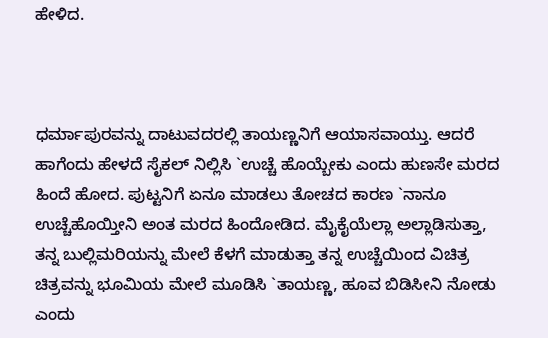ಹೇಳಿದ.



ಧರ್ಮಾಪುರವನ್ನು ದಾಟುವದರಲ್ಲಿ ತಾಯಣ್ಣನಿಗೆ ಆಯಾಸವಾಯ್ತು. ಆದರೆ ಹಾಗೆಂದು ಹೇಳದೆ ಸೈಕಲ್ ನಿಲ್ಲಿಸಿ `ಉಚ್ಚೆ ಹೊಯ್ಬೇಕು ಎಂದು ಹುಣಸೇ ಮರದ ಹಿಂದೆ ಹೋದ. ಪುಟ್ಟನಿಗೆ ಏನೂ ಮಾಡಲು ತೋಚದ ಕಾರಣ `ನಾನೂ ಉಚ್ಚೆಹೊಯ್ತೀನಿ ಅಂತ ಮರದ ಹಿಂದೋಡಿದ. ಮೈಕೈಯೆಲ್ಲಾ ಅಲ್ಲಾಡಿಸುತ್ತಾ, ತನ್ನ ಬುಲ್ಲಿಮರಿಯನ್ನು ಮೇಲೆ ಕೆಳಗೆ ಮಾಡುತ್ತಾ ತನ್ನ ಉಚ್ಚೆಯಿಂದ ವಿಚಿತ್ರ ಚಿತ್ರವನ್ನು ಭೂಮಿಯ ಮೇಲೆ ಮೂಡಿಸಿ `ತಾಯಣ್ಣ, ಹೂವ ಬಿಡಿಸೀನಿ ನೋಡು ಎಂದು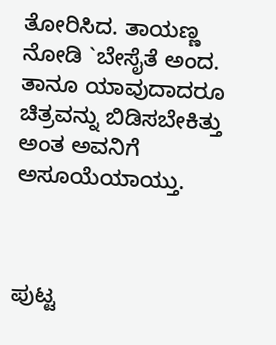ತೋರಿಸಿದ. ತಾಯಣ್ಣ ನೋಡಿ `ಬೇಸೈತೆ ಅಂದ. ತಾನೂ ಯಾವುದಾದರೂ ಚಿತ್ರವನ್ನು ಬಿಡಿಸಬೇಕಿತ್ತು ಅಂತ ಅವನಿಗೆ ಅಸೂಯೆಯಾಯ್ತು.



ಪುಟ್ಟ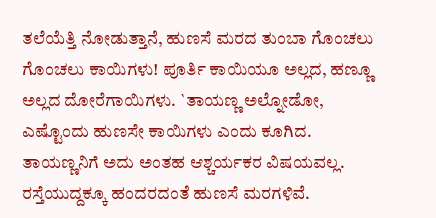ತಲೆಯೆತ್ತಿ ನೋಡುತ್ತಾನೆ, ಹುಣಸೆ ಮರದ ತುಂಬಾ ಗೊಂಚಲು ಗೊಂಚಲು ಕಾಯಿಗಳು! ಪೂರ್ತಿ ಕಾಯಿಯೂ ಅಲ್ಲದ, ಹಣ್ಣೂ ಅಲ್ಲದ ದೋರೆಗಾಯಿಗಳು. `ತಾಯಣ್ಣ ಅಲ್ನೋಡೋ, ಎಷ್ಟೊಂದು ಹುಣಸೇ ಕಾಯಿಗಳು ಎಂದು ಕೂಗಿದ. ತಾಯಣ್ಣನಿಗೆ ಅದು ಅಂತಹ ಆಶ್ಚರ್ಯಕರ ವಿಷಯವಲ್ಲ. ರಸ್ತೆಯುದ್ದಕ್ಕೂ ಹಂದರದಂತೆ ಹುಣಸೆ ಮರಗಳಿವೆ.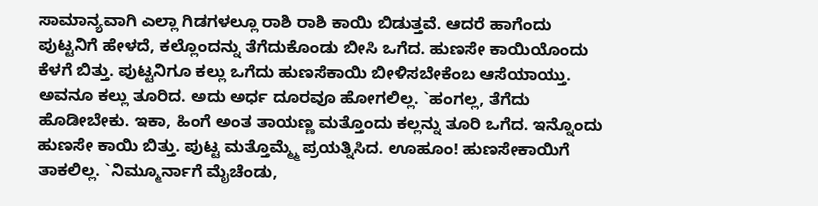ಸಾಮಾನ್ಯವಾಗಿ ಎಲ್ಲಾ ಗಿಡಗಳಲ್ಲೂ ರಾಶಿ ರಾಶಿ ಕಾಯಿ ಬಿಡುತ್ತವೆ. ಆದರೆ ಹಾಗೆಂದು ಪುಟ್ಟನಿಗೆ ಹೇಳದೆ, ಕಲ್ಲೊಂದನ್ನು ತೆಗೆದುಕೊಂಡು ಬೀಸಿ ಒಗೆದ. ಹುಣಸೇ ಕಾಯಿಯೊಂದು ಕೆಳಗೆ ಬಿತ್ತು. ಪುಟ್ಟನಿಗೂ ಕಲ್ಲು ಒಗೆದು ಹುಣಸೆಕಾಯಿ ಬೀಳಿಸಬೇಕೆಂಬ ಆಸೆಯಾಯ್ತು. ಅವನೂ ಕಲ್ಲು ತೂರಿದ. ಅದು ಅರ್ಧ ದೂರವೂ ಹೋಗಲಿಲ್ಲ. `ಹಂಗಲ್ಲ, ತೆಗೆದು ಹೊಡೀಬೇಕು. ಇಕಾ, ಹಿಂಗೆ ಅಂತ ತಾಯಣ್ಣ ಮತ್ತೊಂದು ಕಲ್ಲನ್ನು ತೂರಿ ಒಗೆದ. ಇನ್ನೊಂದು ಹುಣಸೇ ಕಾಯಿ ಬಿತ್ತು. ಪುಟ್ಟ ಮತ್ತೊಮ್ಮ್ಮೆ ಪ್ರಯತ್ನಿಸಿದ. ಊಹೂಂ! ಹುಣಸೇಕಾಯಿಗೆ ತಾಕಲಿಲ್ಲ. `ನಿಮ್ಮೂರ್ನಾಗೆ ಮೈಚೆಂಡು,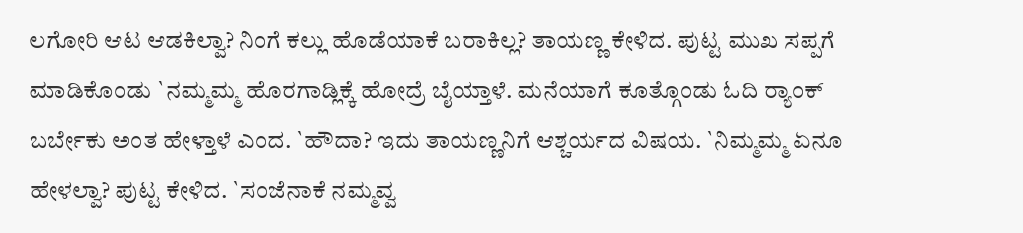ಲಗೋರಿ ಆಟ ಆಡಕಿಲ್ವಾ? ನಿಂಗೆ ಕಲ್ಲು ಹೊಡೆಯಾಕೆ ಬರಾಕಿಲ್ಲ? ತಾಯಣ್ಣ ಕೇಳಿದ. ಪುಟ್ಟ ಮುಖ ಸಪ್ಪಗೆ ಮಾಡಿಕೊಂಡು `ನಮ್ಮಮ್ಮ ಹೊರಗಾಡ್ಲಿಕ್ಕೆ ಹೋದ್ರೆ ಬೈಯ್ತಾಳೆ. ಮನೆಯಾಗೆ ಕೂತ್ಗೊಂಡು ಓದಿ ರ್‍ಯಾಂಕ್ ಬರ್ಬೇಕು ಅಂತ ಹೇಳ್ತಾಳೆ ಎಂದ. `ಹೌದಾ? ಇದು ತಾಯಣ್ಣನಿಗೆ ಆಶ್ಚರ್ಯದ ವಿಷಯ. `ನಿಮ್ಮಮ್ಮ ಏನೂ ಹೇಳಲ್ವಾ? ಪುಟ್ಟ ಕೇಳಿದ. `ಸಂಜೆನಾಕೆ ನಮ್ಮವ್ವ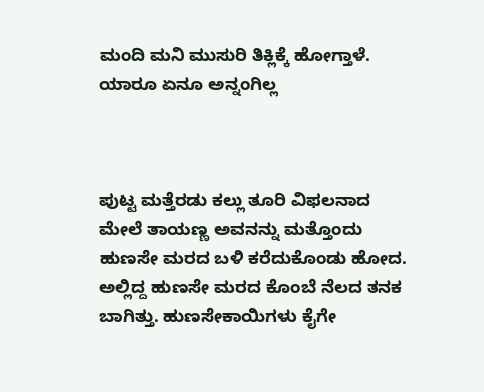ಮಂದಿ ಮನಿ ಮುಸುರಿ ತಿಕ್ಲಿಕ್ಕೆ ಹೋಗ್ತಾಳೆ. ಯಾರೂ ಏನೂ ಅನ್ನಂಗಿಲ್ಲ



ಪುಟ್ಟ ಮತ್ತೆರಡು ಕಲ್ಲು ತೂರಿ ವಿಫಲನಾದ ಮೇಲೆ ತಾಯಣ್ಣ ಅವನನ್ನು ಮತ್ತೊಂದು ಹುಣಸೇ ಮರದ ಬಳಿ ಕರೆದುಕೊಂಡು ಹೋದ. ಅಲ್ಲಿದ್ದ ಹುಣಸೇ ಮರದ ಕೊಂಬೆ ನೆಲದ ತನಕ ಬಾಗಿತ್ತು. ಹುಣಸೇಕಾಯಿಗಳು ಕೈಗೇ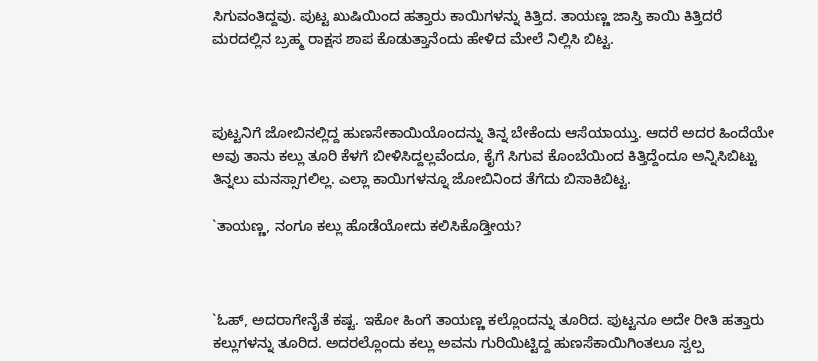ಸಿಗುವಂತಿದ್ದವು. ಪುಟ್ಟ ಖುಷಿಯಿಂದ ಹತ್ತಾರು ಕಾಯಿಗಳನ್ನು ಕಿತ್ತಿದ. ತಾಯಣ್ಣ ಜಾಸ್ತಿ ಕಾಯಿ ಕಿತ್ತಿದರೆ ಮರದಲ್ಲಿನ ಬ್ರಹ್ಮ ರಾಕ್ಷಸ ಶಾಪ ಕೊಡುತ್ತಾನೆಂದು ಹೇಳಿದ ಮೇಲೆ ನಿಲ್ಲಿಸಿ ಬಿಟ್ಟ.



ಪುಟ್ಟನಿಗೆ ಜೋಬಿನಲ್ಲಿದ್ದ ಹುಣಸೇಕಾಯಿಯೊಂದನ್ನು ತಿನ್ನ ಬೇಕೆಂದು ಆಸೆಯಾಯ್ತು. ಆದರೆ ಅದರ ಹಿಂದೆಯೇ ಅವು ತಾನು ಕಲ್ಲು ತೂರಿ ಕೆಳಗೆ ಬೀಳಿಸಿದ್ದಲ್ಲವೆಂದೂ, ಕೈಗೆ ಸಿಗುವ ಕೊಂಬೆಯಿಂದ ಕಿತ್ತಿದ್ದೆಂದೂ ಅನ್ನಿಸಿಬಿಟ್ಟು ತಿನ್ನಲು ಮನಸ್ಸಾಗಲಿಲ್ಲ. ಎಲ್ಲಾ ಕಾಯಿಗಳನ್ನೂ ಜೋಬಿನಿಂದ ತೆಗೆದು ಬಿಸಾಕಿಬಿಟ್ಟ.

`ತಾಯಣ್ಣ, ನಂಗೂ ಕಲ್ಲು ಹೊಡೆಯೋದು ಕಲಿಸಿಕೊಡ್ತೀಯ?



`ಓಹ್, ಅದರಾಗೇನೈತೆ ಕಷ್ಟ. ಇಕೋ ಹಿಂಗೆ ತಾಯಣ್ಣ ಕಲ್ಲೊಂದನ್ನು ತೂರಿದ. ಪುಟ್ಟನೂ ಅದೇ ರೀತಿ ಹತ್ತಾರು ಕಲ್ಲುಗಳನ್ನು ತೂರಿದ. ಅದರಲ್ಲೊಂದು ಕಲ್ಲು ಅವನು ಗುರಿಯಿಟ್ಟಿದ್ದ ಹುಣಸೆಕಾಯಿಗಿಂತಲೂ ಸ್ವಲ್ಪ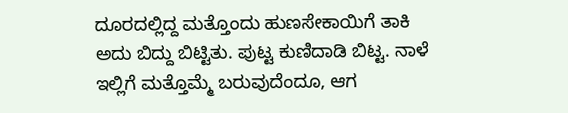ದೂರದಲ್ಲಿದ್ದ ಮತ್ತೊಂದು ಹುಣಸೇಕಾಯಿಗೆ ತಾಕಿ ಅದು ಬಿದ್ದು ಬಿಟ್ಟಿತು. ಪುಟ್ಟ ಕುಣಿದಾಡಿ ಬಿಟ್ಟ. ನಾಳೆ ಇಲ್ಲಿಗೆ ಮತ್ತೊಮ್ಮೆ ಬರುವುದೆಂದೂ, ಆಗ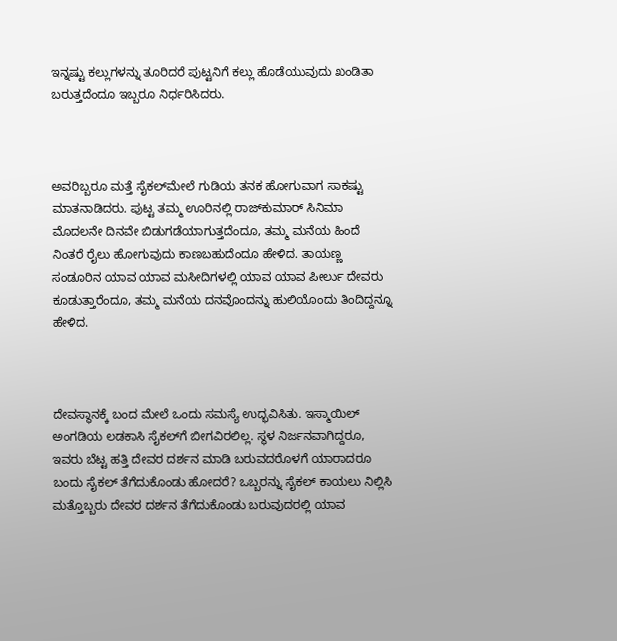ಇನ್ನಷ್ಟು ಕಲ್ಲುಗಳನ್ನು ತೂರಿದರೆ ಪುಟ್ಟನಿಗೆ ಕಲ್ಲು ಹೊಡೆಯುವುದು ಖಂಡಿತಾ ಬರುತ್ತದೆಂದೂ ಇಬ್ಬರೂ ನಿರ್ಧರಿಸಿದರು.



ಅವರಿಬ್ಬರೂ ಮತ್ತೆ ಸೈಕಲ್‌ಮೇಲೆ ಗುಡಿಯ ತನಕ ಹೋಗುವಾಗ ಸಾಕಷ್ಟು ಮಾತನಾಡಿದರು. ಪುಟ್ಟ ತಮ್ಮ ಊರಿನಲ್ಲಿ ರಾಜ್‌ಕುಮಾರ್ ಸಿನಿಮಾ ಮೊದಲನೇ ದಿನವೇ ಬಿಡುಗಡೆಯಾಗುತ್ತದೆಂದೂ, ತಮ್ಮ ಮನೆಯ ಹಿಂದೆ ನಿಂತರೆ ರೈಲು ಹೋಗುವುದು ಕಾಣಬಹುದೆಂದೂ ಹೇಳಿದ. ತಾಯಣ್ಣ ಸಂಡೂರಿನ ಯಾವ ಯಾವ ಮಸೀದಿಗಳಲ್ಲಿ ಯಾವ ಯಾವ ಪೀರ್ಲು ದೇವರು ಕೂಡುತ್ತಾರೆಂದೂ, ತಮ್ಮ ಮನೆಯ ದನವೊಂದನ್ನು ಹುಲಿಯೊಂದು ತಿಂದಿದ್ದನ್ನೂ ಹೇಳಿದ.



ದೇವಸ್ಥಾನಕ್ಕೆ ಬಂದ ಮೇಲೆ ಒಂದು ಸಮಸ್ಯೆ ಉದ್ಭವಿಸಿತು. ಇಸ್ಮಾಯಿಲ್ ಅಂಗಡಿಯ ಲಡಕಾಸಿ ಸೈಕಲ್‌ಗೆ ಬೀಗವಿರಲಿಲ್ಲ. ಸ್ಥಳ ನಿರ್ಜನವಾಗಿದ್ದರೂ, ಇವರು ಬೆಟ್ಟ ಹತ್ತಿ ದೇವರ ದರ್ಶನ ಮಾಡಿ ಬರುವದರೊಳಗೆ ಯಾರಾದರೂ ಬಂದು ಸೈಕಲ್ ತೆಗೆದುಕೊಂಡು ಹೋದರೆ? ಒಬ್ಬರನ್ನು ಸೈಕಲ್ ಕಾಯಲು ನಿಲ್ಲಿಸಿ ಮತ್ತೊಬ್ಬರು ದೇವರ ದರ್ಶನ ತೆಗೆದುಕೊಂಡು ಬರುವುದರಲ್ಲಿ ಯಾವ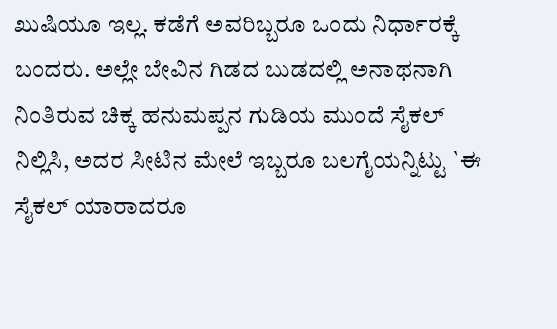ಖುಷಿಯೂ ಇಲ್ಲ. ಕಡೆಗೆ ಅವರಿಬ್ಬರೂ ಒಂದು ನಿರ್ಧಾರಕ್ಕೆ ಬಂದರು. ಅಲ್ಲೇ ಬೇವಿನ ಗಿಡದ ಬುಡದಲ್ಲಿ ಅನಾಥನಾಗಿ ನಿಂತಿರುವ ಚಿಕ್ಕ ಹನುಮಪ್ಪನ ಗುಡಿಯ ಮುಂದೆ ಸೈಕಲ್ ನಿಲ್ಲಿಸಿ, ಅದರ ಸೀಟಿನ ಮೇಲೆ ಇಬ್ಬರೂ ಬಲಗೈಯನ್ನಿಟ್ಟು `ಈ ಸೈಕಲ್ ಯಾರಾದರೂ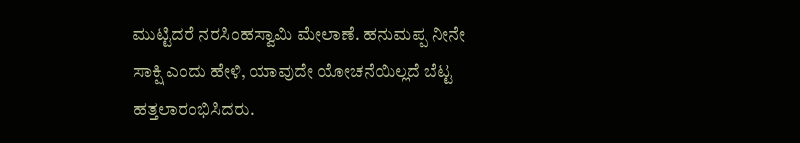ಮುಟ್ಟಿದರೆ ನರಸಿಂಹಸ್ವಾಮಿ ಮೇಲಾಣೆ. ಹನುಮಪ್ಪ ನೀನೇ ಸಾಕ್ಷಿ ಎಂದು ಹೇಳಿ, ಯಾವುದೇ ಯೋಚನೆಯಿಲ್ಲದೆ ಬೆಟ್ಟ ಹತ್ತಲಾರಂಭಿಸಿದರು.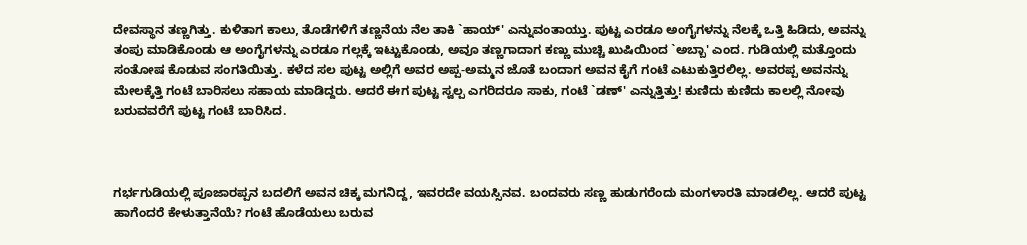ದೇವಸ್ಥಾನ ತಣ್ಣಗಿತ್ತು. ಕುಳಿತಾಗ ಕಾಲು, ತೊಡೆಗಳಿಗೆ ತಣ್ಣನೆಯ ನೆಲ ತಾಕಿ `ಹಾಯ್' ಎನ್ನುವಂತಾಯ್ತು. ಪುಟ್ಟ ಎರಡೂ ಅಂಗೈಗಳನ್ನು ನೆಲಕ್ಕೆ ಒತ್ತಿ ಹಿಡಿದು, ಅವನ್ನು ತಂಪು ಮಾಡಿಕೊಂಡು ಆ ಅಂಗೈಗಳನ್ನು ಎರಡೂ ಗಲ್ಲಕ್ಕೆ ಇಟ್ಟುಕೊಂಡು, ಅವೂ ತಣ್ಣಗಾದಾಗ ಕಣ್ಣು ಮುಚ್ಚಿ ಖುಷಿಯಿಂದ `ಅಬ್ಬಾ' ಎಂದ. ಗುಡಿಯಲ್ಲಿ ಮತ್ತೊಂದು ಸಂತೋಷ ಕೊಡುವ ಸಂಗತಿಯಿತ್ತು. ಕಳೆದ ಸಲ ಪುಟ್ಟ ಅಲ್ಲಿಗೆ ಅವರ ಅಪ್ಪ-ಅಮ್ಮನ ಜೊತೆ ಬಂದಾಗ ಅವನ ಕೈಗೆ ಗಂಟೆ ಎಟುಕುತ್ತಿರಲಿಲ್ಲ. ಅವರಪ್ಪ ಅವನನ್ನು ಮೇಲಕ್ಕೆತ್ತಿ ಗಂಟೆ ಬಾರಿಸಲು ಸಹಾಯ ಮಾಡಿದ್ದರು. ಆದರೆ ಈಗ ಪುಟ್ಟ ಸ್ವಲ್ಪ ಎಗರಿದರೂ ಸಾಕು, ಗಂಟೆ `ಡಣ್' ಎನ್ನುತ್ತಿತ್ತು! ಕುಣಿದು ಕುಣಿದು ಕಾಲಲ್ಲಿ ನೋವು ಬರುವವರೆಗೆ ಪುಟ್ಟ ಗಂಟೆ ಬಾರಿಸಿದ.



ಗರ್ಭಗುಡಿಯಲ್ಲಿ ಪೂಜಾರಪ್ಪನ ಬದಲಿಗೆ ಅವನ ಚಿಕ್ಕ ಮಗನಿದ್ದ, ಇವರದೇ ವಯಸ್ಸಿನವ. ಬಂದವರು ಸಣ್ಣ ಹುಡುಗರೆಂದು ಮಂಗಳಾರತಿ ಮಾಡಲಿಲ್ಲ. ಆದರೆ ಪುಟ್ಟ ಹಾಗೆಂದರೆ ಕೇಳುತ್ತಾನೆಯೆ? ಗಂಟೆ ಹೊಡೆಯಲು ಬರುವ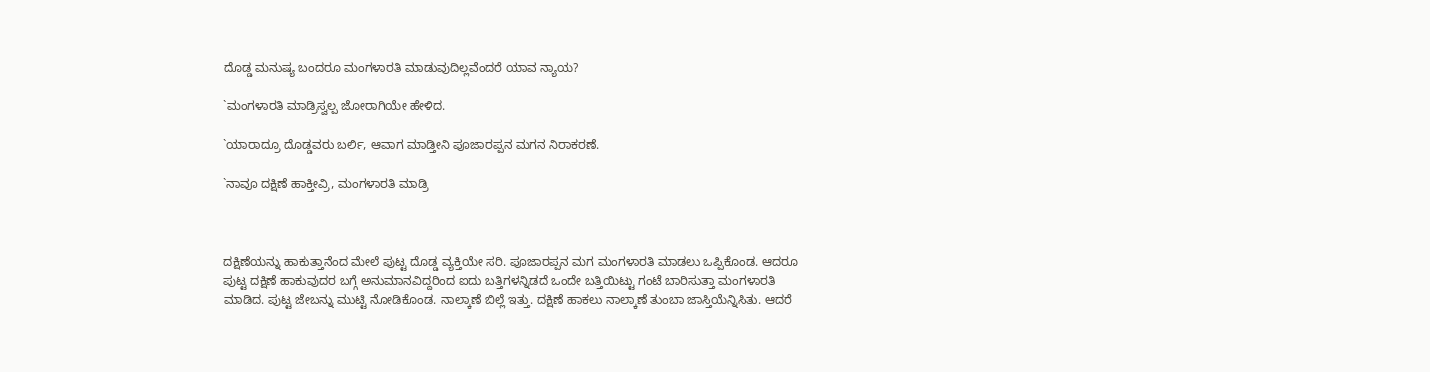ದೊಡ್ಡ ಮನುಷ್ಯ ಬಂದರೂ ಮಂಗಳಾರತಿ ಮಾಡುವುದಿಲ್ಲವೆಂದರೆ ಯಾವ ನ್ಯಾಯ?

`ಮಂಗಳಾರತಿ ಮಾಡ್ರಿಸ್ವಲ್ಪ ಜೋರಾಗಿಯೇ ಹೇಳಿದ.

`ಯಾರಾದ್ರೂ ದೊಡ್ಡವರು ಬರ್ಲಿ, ಆವಾಗ ಮಾಡ್ತೀನಿ ಪೂಜಾರಪ್ಪನ ಮಗನ ನಿರಾಕರಣೆ.

`ನಾವೂ ದಕ್ಷಿಣೆ ಹಾಕ್ತೀವ್ರಿ, ಮಂಗಳಾರತಿ ಮಾಡ್ರಿ



ದಕ್ಷಿಣೆಯನ್ನು ಹಾಕುತ್ತಾನೆಂದ ಮೇಲೆ ಪುಟ್ಟ ದೊಡ್ಡ ವ್ಯಕ್ತಿಯೇ ಸರಿ. ಪೂಜಾರಪ್ಪನ ಮಗ ಮಂಗಳಾರತಿ ಮಾಡಲು ಒಪ್ಪಿಕೊಂಡ. ಆದರೂ ಪುಟ್ಟ ದಕ್ಷಿಣೆ ಹಾಕುವುದರ ಬಗ್ಗೆ ಅನುಮಾನವಿದ್ದರಿಂದ ಐದು ಬತ್ತಿಗಳನ್ನಿಡದೆ ಒಂದೇ ಬತ್ತಿಯಿಟ್ಟು ಗಂಟೆ ಬಾರಿಸುತ್ತಾ ಮಂಗಳಾರತಿ ಮಾಡಿದ. ಪುಟ್ಟ ಜೇಬನ್ನು ಮುಟ್ಟಿ ನೋಡಿಕೊಂಡ. ನಾಲ್ಕಾಣೆ ಬಿಲ್ಲೆ ಇತ್ತು. ದಕ್ಷಿಣೆ ಹಾಕಲು ನಾಲ್ಕಾಣೆ ತುಂಬಾ ಜಾಸ್ತಿಯೆನ್ನಿಸಿತು. ಆದರೆ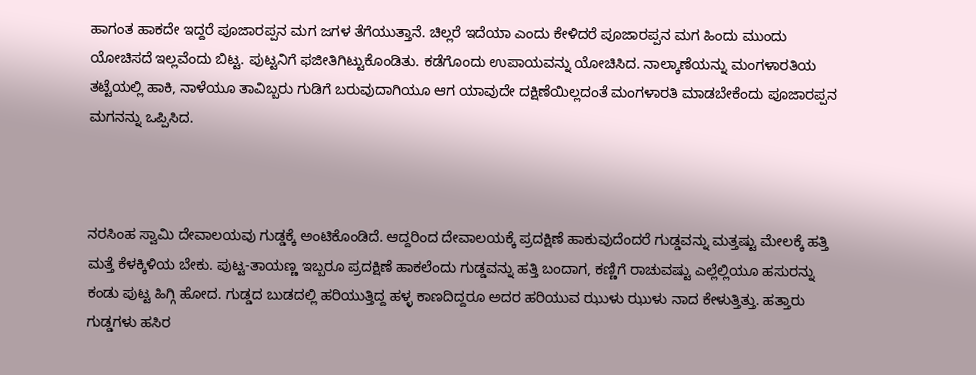ಹಾಗಂತ ಹಾಕದೇ ಇದ್ದರೆ ಪೂಜಾರಪ್ಪನ ಮಗ ಜಗಳ ತೆಗೆಯುತ್ತಾನೆ. ಚಿಲ್ಲರೆ ಇದೆಯಾ ಎಂದು ಕೇಳಿದರೆ ಪೂಜಾರಪ್ಪನ ಮಗ ಹಿಂದು ಮುಂದು ಯೋಚಿಸದೆ ಇಲ್ಲವೆಂದು ಬಿಟ್ಟ. ಪುಟ್ಟನಿಗೆ ಫಜೀತಿಗಿಟ್ಟುಕೊಂಡಿತು. ಕಡೆಗೊಂದು ಉಪಾಯವನ್ನು ಯೋಚಿಸಿದ. ನಾಲ್ಕಾಣೆಯನ್ನು ಮಂಗಳಾರತಿಯ ತಟ್ಟೆಯಲ್ಲಿ ಹಾಕಿ, ನಾಳೆಯೂ ತಾವಿಬ್ಬರು ಗುಡಿಗೆ ಬರುವುದಾಗಿಯೂ ಆಗ ಯಾವುದೇ ದಕ್ಷಿಣೆಯಿಲ್ಲದಂತೆ ಮಂಗಳಾರತಿ ಮಾಡಬೇಕೆಂದು ಪೂಜಾರಪ್ಪನ ಮಗನನ್ನು ಒಪ್ಪಿಸಿದ.



ನರಸಿಂಹ ಸ್ವಾಮಿ ದೇವಾಲಯವು ಗುಡ್ಡಕ್ಕೆ ಅಂಟಿಕೊಂಡಿದೆ. ಆದ್ದರಿಂದ ದೇವಾಲಯಕ್ಕೆ ಪ್ರದಕ್ಷಿಣೆ ಹಾಕುವುದೆಂದರೆ ಗುಡ್ಡವನ್ನು ಮತ್ತಷ್ಟು ಮೇಲಕ್ಕೆ ಹತ್ತಿ ಮತ್ತೆ ಕೆಳಕ್ಕಿಳಿಯ ಬೇಕು. ಪುಟ್ಟ-ತಾಯಣ್ಣ ಇಬ್ಬರೂ ಪ್ರದಕ್ಷಿಣೆ ಹಾಕಲೆಂದು ಗುಡ್ಡವನ್ನು ಹತ್ತಿ ಬಂದಾಗ, ಕಣ್ಣಿಗೆ ರಾಚುವಷ್ಟು ಎಲ್ಲೆಲ್ಲಿಯೂ ಹಸುರನ್ನು ಕಂಡು ಪುಟ್ಟ ಹಿಗ್ಗಿ ಹೋದ. ಗುಡ್ಡದ ಬುಡದಲ್ಲಿ ಹರಿಯುತ್ತಿದ್ದ ಹಳ್ಳ ಕಾಣದಿದ್ದರೂ ಅದರ ಹರಿಯುವ ಝುಳು ಝುಳು ನಾದ ಕೇಳುತ್ತಿತ್ತು. ಹತ್ತಾರು ಗುಡ್ಡಗಳು ಹಸಿರ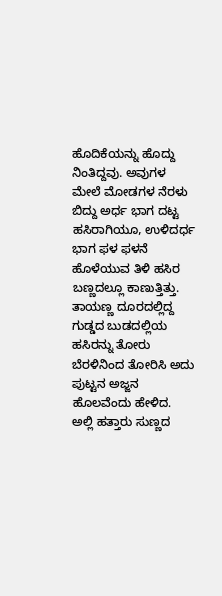ಹೊದಿಕೆಯನ್ನು ಹೊದ್ದು ನಿಂತಿದ್ದವು. ಅವುಗಳ ಮೇಲೆ ಮೋಡಗಳ ನೆರಳು ಬಿದ್ದು ಅರ್ಧ ಭಾಗ ದಟ್ಟ ಹಸಿರಾಗಿಯೂ, ಉಳಿದರ್ಧ ಭಾಗ ಫಳ ಫಳನೆ ಹೊಳೆಯುವ ತಿಳಿ ಹಸಿರ ಬಣ್ಣದಲ್ಲೂ ಕಾಣುತ್ತಿತ್ತು. ತಾಯಣ್ಣ ದೂರದಲ್ಲಿದ್ದ ಗುಡ್ಡದ ಬುಡದಲ್ಲಿಯ ಹಸಿರನ್ನು ತೋರು ಬೆರಳಿನಿಂದ ತೋರಿಸಿ ಅದು ಪುಟ್ಟನ ಅಜ್ಜನ ಹೊಲವೆಂದು ಹೇಳಿದ. ಅಲ್ಲಿ ಹತ್ತಾರು ಸುಣ್ಣದ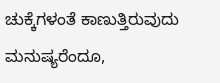ಚುಕ್ಕೆಗಳಂತೆ ಕಾಣುತ್ತಿರುವುದು ಮನುಷ್ಯರೆಂದೂ,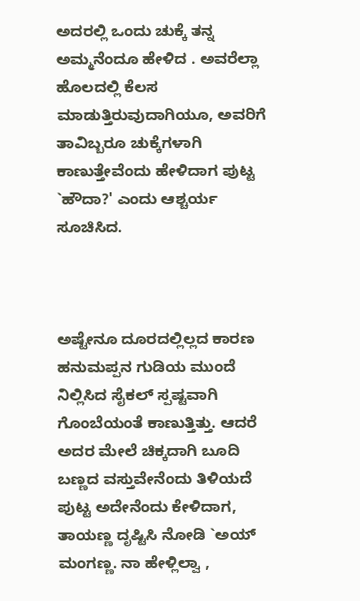ಅದರಲ್ಲಿ ಒಂದು ಚುಕ್ಕೆ ತನ್ನ ಅಮ್ಮನೆಂದೂ ಹೇಳಿದ . ಅವರೆಲ್ಲಾ ಹೊಲದಲ್ಲಿ ಕೆಲಸ ಮಾಡುತ್ತಿರುವುದಾಗಿಯೂ, ಅವರಿಗೆ ತಾವಿಬ್ಬರೂ ಚುಕ್ಕೆಗಳಾಗಿ ಕಾಣುತ್ತೇವೆಂದು ಹೇಳಿದಾಗ ಪುಟ್ಟ `ಹೌದಾ?' ಎಂದು ಆಶ್ಚರ್ಯ ಸೂಚಿಸಿದ.



ಅಷ್ಟೇನೂ ದೂರದಲ್ಲಿಲ್ಲದ ಕಾರಣ ಹನುಮಪ್ಪನ ಗುಡಿಯ ಮುಂದೆ ನಿಲ್ಲಿಸಿದ ಸೈಕಲ್ ಸ್ಪಷ್ಟವಾಗಿ ಗೊಂಬೆಯಂತೆ ಕಾಣುತ್ತಿತ್ತು. ಆದರೆ ಅದರ ಮೇಲೆ ಚಿಕ್ಕದಾಗಿ ಬೂದಿ ಬಣ್ಣದ ವಸ್ತುವೇನೆಂದು ತಿಳಿಯದೆ ಪುಟ್ಟ ಅದೇನೆಂದು ಕೇಳಿದಾಗ, ತಾಯಣ್ಣ ದೃಷ್ಟಿಸಿ ನೋಡಿ `ಅಯ್ ಮಂಗಣ್ಣ. ನಾ ಹೇಳ್ಲಿಲ್ವಾ ,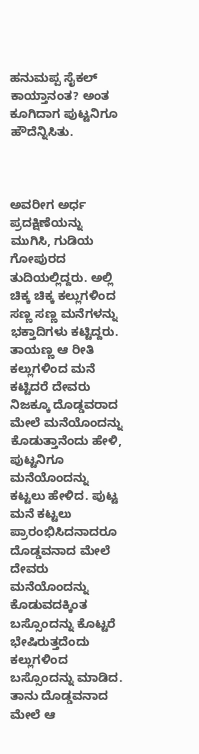ಹನುಮಪ್ಪ ಸೈಕಲ್ ಕಾಯ್ತಾನಂತ? ಅಂತ ಕೂಗಿದಾಗ ಪುಟ್ಟನಿಗೂ ಹೌದೆನ್ನಿಸಿತು.



ಅವರೀಗ ಅರ್ಧ ಪ್ರದಕ್ಷಿಣೆಯನ್ನು ಮುಗಿಸಿ, ಗುಡಿಯ ಗೋಪುರದ ತುದಿಯಲ್ಲಿದ್ದರು. ಅಲ್ಲಿ ಚಿಕ್ಕ ಚಿಕ್ಕ ಕಲ್ಲುಗಳಿಂದ ಸಣ್ಣ ಸಣ್ಣ ಮನೆಗಳನ್ನು ಭಕ್ತಾದಿಗಳು ಕಟ್ಟಿದ್ದರು. ತಾಯಣ್ಣ ಆ ರೀತಿ ಕಲ್ಲುಗಳಿಂದ ಮನೆ ಕಟ್ಟಿದರೆ ದೇವರು ನಿಜಕ್ಕೂ ದೊಡ್ಡವರಾದ ಮೇಲೆ ಮನೆಯೊಂದನ್ನು ಕೊಡುತ್ತಾನೆಂದು ಹೇಳಿ, ಪುಟ್ಟನಿಗೂ ಮನೆಯೊಂದನ್ನು ಕಟ್ಟಲು ಹೇಳಿದ. ಪುಟ್ಟ ಮನೆ ಕಟ್ಟಲು ಪ್ರಾರಂಭಿಸಿದನಾದರೂ ದೊಡ್ಡವನಾದ ಮೇಲೆ ದೇವರು ಮನೆಯೊಂದನ್ನು ಕೊಡುವದಕ್ಕಿಂತ ಬಸ್ಸೊಂದನ್ನು ಕೊಟ್ಟರೆ ಭೇಷಿರುತ್ತದೆಂದು ಕಲ್ಲುಗಳಿಂದ ಬಸ್ಸೊಂದನ್ನು ಮಾಡಿದ. ತಾನು ದೊಡ್ಡವನಾದ ಮೇಲೆ ಆ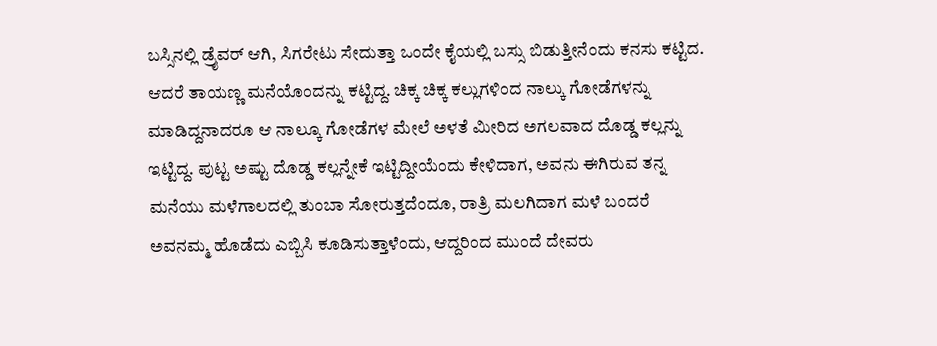ಬಸ್ಸಿನಲ್ಲಿ ಡ್ರೈವರ್ ಆಗಿ, ಸಿಗರೇಟು ಸೇದುತ್ತಾ ಒಂದೇ ಕೈಯಲ್ಲಿ ಬಸ್ಸು ಬಿಡುತ್ತೀನೆಂದು ಕನಸು ಕಟ್ಟಿದ. ಆದರೆ ತಾಯಣ್ಣ ಮನೆಯೊಂದನ್ನು ಕಟ್ಟಿದ್ದ. ಚಿಕ್ಕ ಚಿಕ್ಕ ಕಲ್ಲುಗಳಿಂದ ನಾಲ್ಕು ಗೋಡೆಗಳನ್ನು ಮಾಡಿದ್ದನಾದರೂ ಆ ನಾಲ್ಕೂ ಗೋಡೆಗಳ ಮೇಲೆ ಅಳತೆ ಮೀರಿದ ಅಗಲವಾದ ದೊಡ್ಡ ಕಲ್ಲನ್ನು ಇಟ್ಟಿದ್ದ. ಪುಟ್ಟ ಅಷ್ಟು ದೊಡ್ಡ ಕಲ್ಲನ್ನೇಕೆ ಇಟ್ಟಿದ್ದೀಯೆಂದು ಕೇಳಿದಾಗ, ಅವನು ಈಗಿರುವ ತನ್ನ ಮನೆಯು ಮಳೆಗಾಲದಲ್ಲಿ ತುಂಬಾ ಸೋರುತ್ತದೆಂದೂ, ರಾತ್ರಿ ಮಲಗಿದಾಗ ಮಳೆ ಬಂದರೆ ಅವನಮ್ಮ ಹೊಡೆದು ಎಬ್ಬಿಸಿ ಕೂಡಿಸುತ್ತಾಳೆಂದು, ಆದ್ದರಿಂದ ಮುಂದೆ ದೇವರು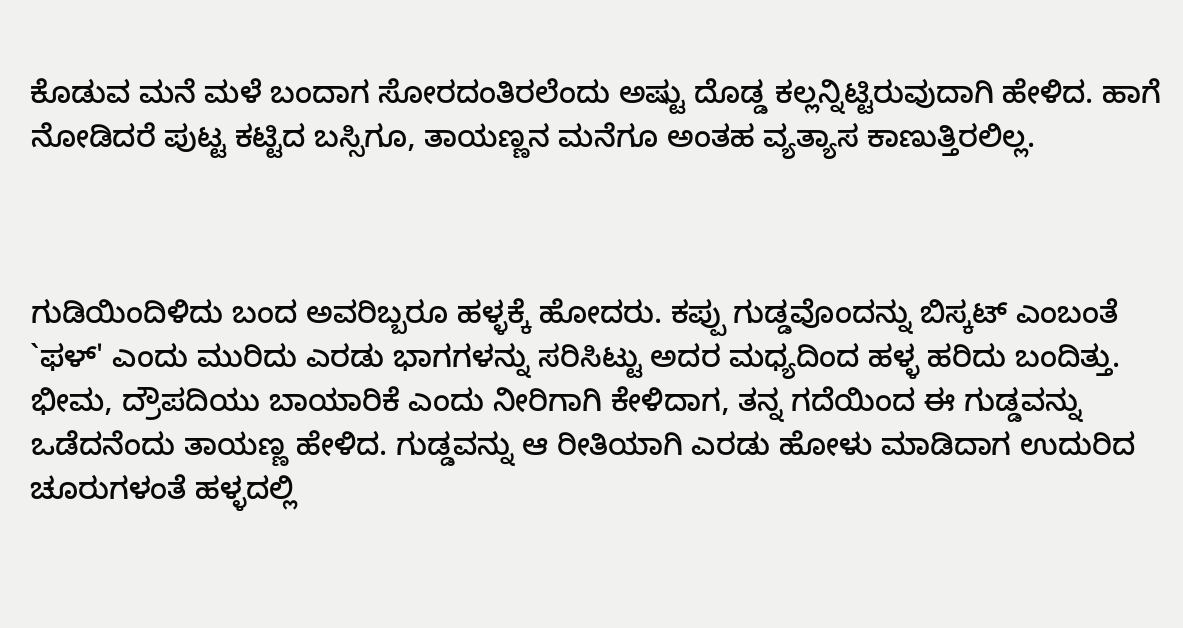ಕೊಡುವ ಮನೆ ಮಳೆ ಬಂದಾಗ ಸೋರದಂತಿರಲೆಂದು ಅಷ್ಟು ದೊಡ್ಡ ಕಲ್ಲನ್ನಿಟ್ಟಿರುವುದಾಗಿ ಹೇಳಿದ. ಹಾಗೆ ನೋಡಿದರೆ ಪುಟ್ಟ ಕಟ್ಟಿದ ಬಸ್ಸಿಗೂ, ತಾಯಣ್ಣನ ಮನೆಗೂ ಅಂತಹ ವ್ಯತ್ಯಾಸ ಕಾಣುತ್ತಿರಲಿಲ್ಲ.



ಗುಡಿಯಿಂದಿಳಿದು ಬಂದ ಅವರಿಬ್ಬರೂ ಹಳ್ಳಕ್ಕೆ ಹೋದರು. ಕಪ್ಪು ಗುಡ್ಡವೊಂದನ್ನು ಬಿಸ್ಕಟ್ ಎಂಬಂತೆ `ಫಳ್' ಎಂದು ಮುರಿದು ಎರಡು ಭಾಗಗಳನ್ನು ಸರಿಸಿಟ್ಟು ಅದರ ಮಧ್ಯದಿಂದ ಹಳ್ಳ ಹರಿದು ಬಂದಿತ್ತು. ಭೀಮ, ದ್ರೌಪದಿಯು ಬಾಯಾರಿಕೆ ಎಂದು ನೀರಿಗಾಗಿ ಕೇಳಿದಾಗ, ತನ್ನ ಗದೆಯಿಂದ ಈ ಗುಡ್ಡವನ್ನು ಒಡೆದನೆಂದು ತಾಯಣ್ಣ ಹೇಳಿದ. ಗುಡ್ಡವನ್ನು ಆ ರೀತಿಯಾಗಿ ಎರಡು ಹೋಳು ಮಾಡಿದಾಗ ಉದುರಿದ ಚೂರುಗಳಂತೆ ಹಳ್ಳದಲ್ಲಿ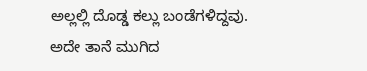ಅಲ್ಲಲ್ಲಿ ದೊಡ್ಡ ಕಲ್ಲು ಬಂಡೆಗಳಿದ್ದವು. ಅದೇ ತಾನೆ ಮುಗಿದ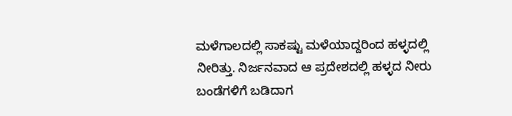ಮಳೆಗಾಲದಲ್ಲಿ ಸಾಕಷ್ಟು ಮಳೆಯಾದ್ದರಿಂದ ಹಳ್ಳದಲ್ಲಿ ನೀರಿತ್ತು. ನಿರ್ಜನವಾದ ಆ ಪ್ರದೇಶದಲ್ಲಿ ಹಳ್ಳದ ನೀರು ಬಂಡೆಗಳಿಗೆ ಬಡಿದಾಗ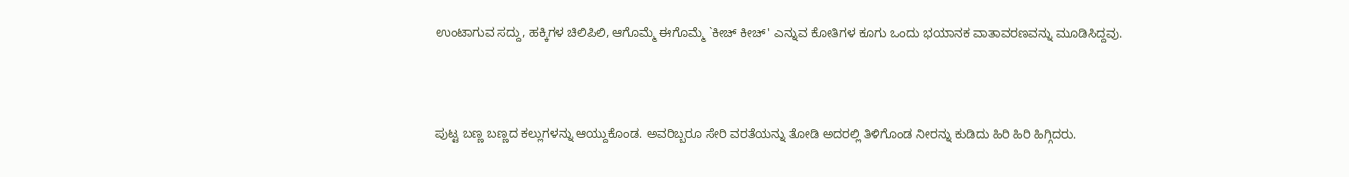ಉಂಟಾಗುವ ಸದ್ದು, ಹಕ್ಕಿಗಳ ಚಿಲಿಪಿಲಿ, ಆಗೊಮ್ಮೆ ಈಗೊಮ್ಮೆ `ಕೀಚ್ ಕೀಚ್' ಎನ್ನುವ ಕೋತಿಗಳ ಕೂಗು ಒಂದು ಭಯಾನಕ ವಾತಾವರಣವನ್ನು ಮೂಡಿಸಿದ್ದವು.



ಪುಟ್ಟ ಬಣ್ಣ ಬಣ್ಣದ ಕಲ್ಲುಗಳನ್ನು ಆಯ್ದುಕೊಂಡ. ಅವರಿಬ್ಬರೂ ಸೇರಿ ವರತೆಯನ್ನು ತೋಡಿ ಅದರಲ್ಲಿ ತಿಳಿಗೊಂಡ ನೀರನ್ನು ಕುಡಿದು ಹಿರಿ ಹಿರಿ ಹಿಗ್ಗಿದರು.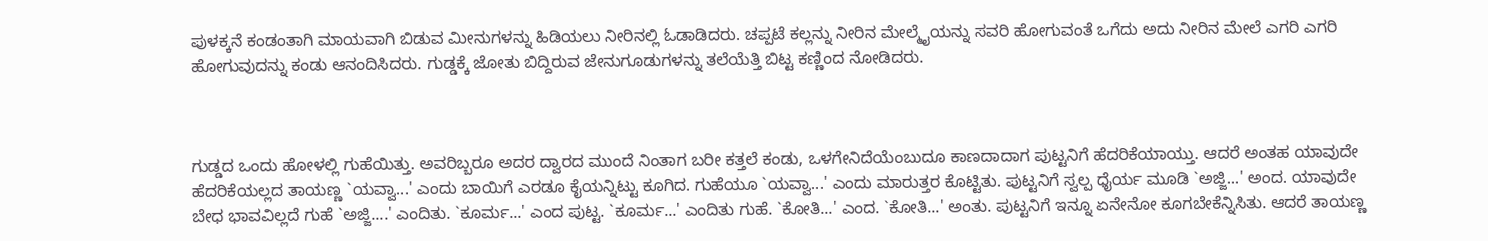ಪುಳಕ್ಕನೆ ಕಂಡಂತಾಗಿ ಮಾಯವಾಗಿ ಬಿಡುವ ಮೀನುಗಳನ್ನು ಹಿಡಿಯಲು ನೀರಿನಲ್ಲಿ ಓಡಾಡಿದರು. ಚಪ್ಪಟೆ ಕಲ್ಲನ್ನು ನೀರಿನ ಮೇಲ್ಮೈಯನ್ನು ಸವರಿ ಹೋಗುವಂತೆ ಒಗೆದು ಅದು ನೀರಿನ ಮೇಲೆ ಎಗರಿ ಎಗರಿ ಹೋಗುವುದನ್ನು ಕಂಡು ಆನಂದಿಸಿದರು. ಗುಡ್ಡಕ್ಕೆ ಜೋತು ಬಿದ್ದಿರುವ ಜೇನುಗೂಡುಗಳನ್ನು ತಲೆಯೆತ್ತಿ ಬಿಟ್ಟ ಕಣ್ಣಿಂದ ನೋಡಿದರು.



ಗುಡ್ಡದ ಒಂದು ಹೋಳಲ್ಲಿ ಗುಹೆಯಿತ್ತು. ಅವರಿಬ್ಬರೂ ಅದರ ದ್ವಾರದ ಮುಂದೆ ನಿಂತಾಗ ಬರೀ ಕತ್ತಲೆ ಕಂಡು, ಒಳಗೇನಿದೆಯೆಂಬುದೂ ಕಾಣದಾದಾಗ ಪುಟ್ಟನಿಗೆ ಹೆದರಿಕೆಯಾಯ್ತು. ಆದರೆ ಅಂತಹ ಯಾವುದೇ ಹೆದರಿಕೆಯಲ್ಲದ ತಾಯಣ್ಣ `ಯವ್ವಾ...' ಎಂದು ಬಾಯಿಗೆ ಎರಡೂ ಕೈಯನ್ನಿಟ್ಟು ಕೂಗಿದ. ಗುಹೆಯೂ `ಯವ್ವಾ...' ಎಂದು ಮಾರುತ್ತರ ಕೊಟ್ಟಿತು. ಪುಟ್ಟನಿಗೆ ಸ್ವಲ್ಪ ಧೈರ್ಯ ಮೂಡಿ `ಅಜ್ಜಿ...' ಅಂದ. ಯಾವುದೇ ಬೇಧ ಭಾವವಿಲ್ಲದೆ ಗುಹೆ `ಅಜ್ಜಿ....' ಎಂದಿತು. `ಕೂರ್ಮ...' ಎಂದ ಪುಟ್ಟ. `ಕೂರ್ಮ...' ಎಂದಿತು ಗುಹೆ. `ಕೋತಿ...' ಎಂದ. `ಕೋತಿ...' ಅಂತು. ಪುಟ್ಟನಿಗೆ ಇನ್ನೂ ಏನೇನೋ ಕೂಗಬೇಕೆನ್ನಿಸಿತು. ಆದರೆ ತಾಯಣ್ಣ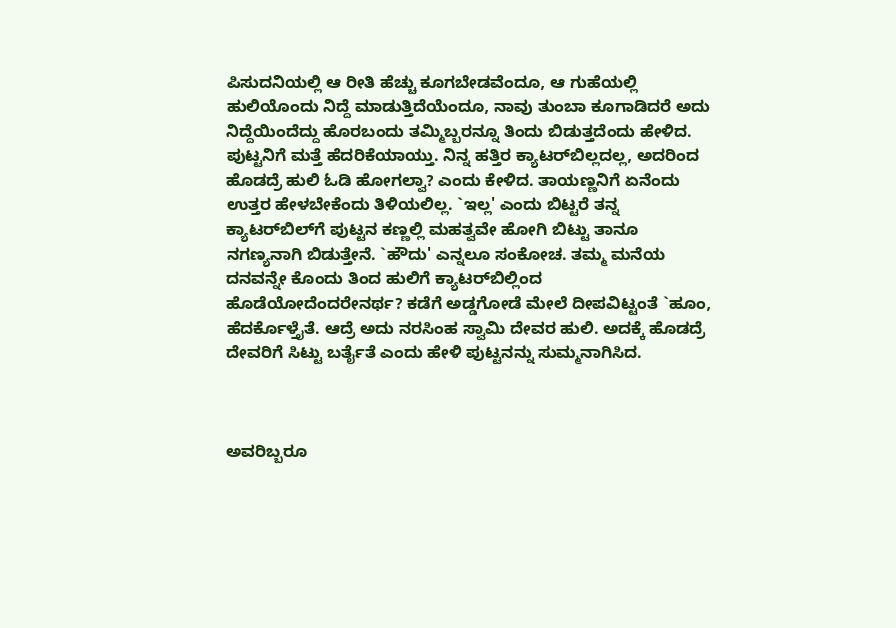ಪಿಸುದನಿಯಲ್ಲಿ ಆ ರೀತಿ ಹೆಚ್ಚು ಕೂಗಬೇಡವೆಂದೂ, ಆ ಗುಹೆಯಲ್ಲಿ ಹುಲಿಯೊಂದು ನಿದ್ದೆ ಮಾಡುತ್ತಿದೆಯೆಂದೂ, ನಾವು ತುಂಬಾ ಕೂಗಾಡಿದರೆ ಅದು ನಿದ್ದೆಯಿಂದೆದ್ದು ಹೊರಬಂದು ತಮ್ಮಿಬ್ಬರನ್ನೂ ತಿಂದು ಬಿಡುತ್ತದೆಂದು ಹೇಳಿದ. ಪುಟ್ಟನಿಗೆ ಮತ್ತೆ ಹೆದರಿಕೆಯಾಯ್ತು. ನಿನ್ನ ಹತ್ತಿರ ಕ್ಯಾಟರ್‌ಬಿಲ್ಲದಲ್ಲ, ಅದರಿಂದ ಹೊಡದ್ರೆ ಹುಲಿ ಓಡಿ ಹೋಗಲ್ವಾ? ಎಂದು ಕೇಳಿದ. ತಾಯಣ್ಣನಿಗೆ ಏನೆಂದು ಉತ್ತರ ಹೇಳಬೇಕೆಂದು ತಿಳಿಯಲಿಲ್ಲ. `ಇಲ್ಲ' ಎಂದು ಬಿಟ್ಟರೆ ತನ್ನ ಕ್ಯಾಟರ್‌ಬಿಲ್‌ಗೆ ಪುಟ್ಟನ ಕಣ್ಣಲ್ಲಿ ಮಹತ್ವವೇ ಹೋಗಿ ಬಿಟ್ಟು ತಾನೂ ನಗಣ್ಯನಾಗಿ ಬಿಡುತ್ತೇನೆ. `ಹೌದು' ಎನ್ನಲೂ ಸಂಕೋಚ. ತಮ್ಮ ಮನೆಯ ದನವನ್ನೇ ಕೊಂದು ತಿಂದ ಹುಲಿಗೆ ಕ್ಯಾಟರ್‌ಬಿಲ್ಲಿಂದ ಹೊಡೆಯೋದೆಂದರೇನರ್ಥ? ಕಡೆಗೆ ಅಡ್ಡಗೋಡೆ ಮೇಲೆ ದೀಪವಿಟ್ಟಂತೆ `ಹೂಂ, ಹೆದರ್ಕೊಳ್ತೈತೆ. ಆದ್ರೆ ಅದು ನರಸಿಂಹ ಸ್ವಾಮಿ ದೇವರ ಹುಲಿ. ಅದಕ್ಕೆ ಹೊಡದ್ರೆ ದೇವರಿಗೆ ಸಿಟ್ಟು ಬರ್ತೈತೆ ಎಂದು ಹೇಳಿ ಪುಟ್ಟನನ್ನು ಸುಮ್ಮನಾಗಿಸಿದ.



ಅವರಿಬ್ಬರೂ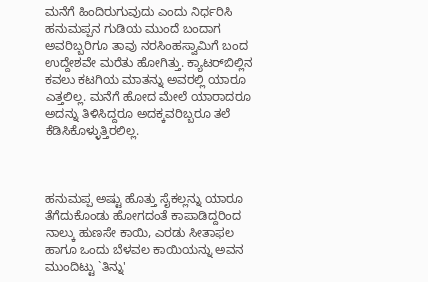ಮನೆಗೆ ಹಿಂದಿರುಗುವುದು ಎಂದು ನಿರ್ಧರಿಸಿ ಹನುಮಪ್ಪನ ಗುಡಿಯ ಮುಂದೆ ಬಂದಾಗ ಅವರಿಬ್ಬರಿಗೂ ತಾವು ನರಸಿಂಹಸ್ವಾಮಿಗೆ ಬಂದ ಉದ್ದೇಶವೇ ಮರೆತು ಹೋಗಿತ್ತು. ಕ್ಯಾಟರ್‌ಬಿಲ್ಲಿನ ಕವಲು ಕಟಗಿಯ ಮಾತನ್ನು ಅವರಲ್ಲಿ ಯಾರೂ ಎತ್ತಲಿಲ್ಲ. ಮನೆಗೆ ಹೋದ ಮೇಲೆ ಯಾರಾದರೂ ಅದನ್ನು ತಿಳಿಸಿದ್ದರೂ ಅದಕ್ಕವರಿಬ್ಬರೂ ತಲೆ ಕೆಡಿಸಿಕೊಳ್ಳುತ್ತಿರಲಿಲ್ಲ.



ಹನುಮಪ್ಪ ಅಷ್ಟು ಹೊತ್ತು ಸೈಕಲ್ಲನ್ನು ಯಾರೂ ತೆಗೆದುಕೊಂಡು ಹೋಗದಂತೆ ಕಾಪಾಡಿದ್ದರಿಂದ ನಾಲ್ಕು ಹುಣಸೇ ಕಾಯಿ, ಎರಡು ಸೀತಾಫಲ ಹಾಗೂ ಒಂದು ಬೆಳವಲ ಕಾಯಿಯನ್ನು ಅವನ ಮುಂದಿಟ್ಟು `ತಿನ್ನು'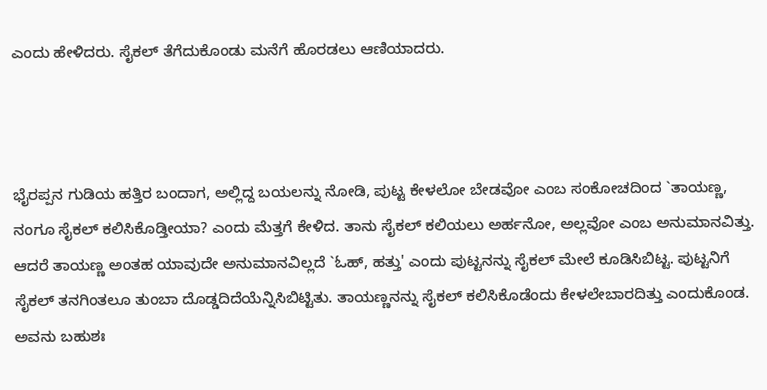ಎಂದು ಹೇಳಿದರು. ಸೈಕಲ್ ತೆಗೆದುಕೊಂಡು ಮನೆಗೆ ಹೊರಡಲು ಆಣಿಯಾದರು.



ಭೈರಪ್ಪನ ಗುಡಿಯ ಹತ್ತಿರ ಬಂದಾಗ, ಅಲ್ಲಿದ್ದ ಬಯಲನ್ನು ನೋಡಿ, ಪುಟ್ಟ ಕೇಳಲೋ ಬೇಡವೋ ಎಂಬ ಸಂಕೋಚದಿಂದ `ತಾಯಣ್ಣ, ನಂಗೂ ಸೈಕಲ್ ಕಲಿಸಿಕೊಡ್ತೀಯಾ? ಎಂದು ಮೆತ್ತಗೆ ಕೇಳಿದ. ತಾನು ಸೈಕಲ್ ಕಲಿಯಲು ಅರ್ಹನೋ, ಅಲ್ಲವೋ ಎಂಬ ಅನುಮಾನವಿತ್ತು. ಆದರೆ ತಾಯಣ್ಣ ಅಂತಹ ಯಾವುದೇ ಅನುಮಾನವಿಲ್ಲದೆ `ಓಹ್, ಹತ್ತು' ಎಂದು ಪುಟ್ಟನನ್ನು ಸೈಕಲ್ ಮೇಲೆ ಕೂಡಿಸಿಬಿಟ್ಟ. ಪುಟ್ಟನಿಗೆ ಸೈಕಲ್ ತನಗಿಂತಲೂ ತುಂಬಾ ದೊಡ್ಡದಿದೆಯೆನ್ನಿಸಿಬಿಟ್ಟಿತು. ತಾಯಣ್ಣನನ್ನು ಸೈಕಲ್ ಕಲಿಸಿಕೊಡೆಂದು ಕೇಳಲೇಬಾರದಿತ್ತು ಎಂದುಕೊಂಡ. ಅವನು ಬಹುಶಃ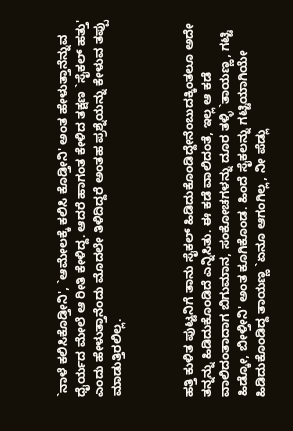`ನಾಳೆ ಕಲಿಸಿಕೊಡ್ತೀನಿ', `ಆಮೇಲಕ್ಕೆ ಕಲಿಸಿ ಕೊಡ್ತೀನಿ' ಅಂತ ಹೇಳುತ್ತಾನೆನ್ನುವ ಧೈರ್ಯದ ಮೇಲೆ ಆ ರೀತಿ ಕೇಳಿದ್ದ. ಆದರೆ ಹಾಗಂತ ಕೇಳಿದ ತಕ್ಷಣ `ಸೈಕಲ್ ಹತ್ತು' ಎಂದು ಹೇಳುತ್ತಾನೆಂದು ಮೊದಲೇ ತಿಳಿದಿದ್ದರೆ ಅಂತಹ ಪ್ರಶ್ನೆಯನ್ನು ಕೇಳುವ ತಪ್ಪು ಮಾಡುತ್ತಿರಲಿಲ್ಲ.



ಹತ್ತಿ ಕುಳಿತ ಪುಟ್ಟನಿಗೆ ತಾನು ಸೈಕಲ್ ಹಿಡಿದುಕೊಂಡಿದ್ದೇನೆಂಬುದಕ್ಕಿಂತಲೂ ಅದೇ ತನ್ನನ್ನು ಹಿಡಿದುಕೊಂಡಿದೆ ಎನ್ನಿಸಿತು. ಈ ಕಡೆ ವಾಲಿದಂತೆ, ಇಲ್ಲ ಆ ಕಡೆ ವಾಲಿದಂತಾದಾಗ ಬಿಗುಮಾನ, ಸಂಕೋಚಗಳನ್ನು ದೂರ ತಳ್ಳಿ `ತಾಯಣ್ಣ, ಗಟ್ಟಿ ಹಿಡ್ಕೋ, ಬೀಳ್ತೀನಿ' ಅಂತ ಕೂಗಿಕೊಂಡ. ಹಿಂದೆ ಸೈಕಲನ್ನು ಗಟ್ಟಿಯಾಗಿಯೇ ಹಿಡಿದುಕೊಂಡಿದ್ದ ತಾಯಣ್ಣ `ಏನೂ ಆಗಂಗಿಲ್ಲ, ನೀ ಪೆಡ್ಲು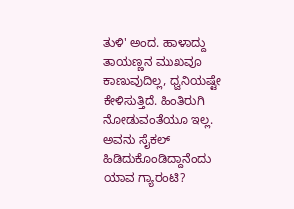ತುಳಿ' ಅಂದ. ಹಾಳಾದ್ದು ತಾಯಣ್ಣನ ಮುಖವೂ ಕಾಣುವುದಿಲ್ಲ, ಧ್ವನಿಯಷ್ಟೇ ಕೇಳಿಸುತ್ತಿದೆ. ಹಿಂತಿರುಗಿ ನೋಡುವಂತೆಯೂ ಇಲ್ಲ. ಅವನು ಸೈಕಲ್ ಹಿಡಿದುಕೊಂಡಿದ್ದಾನೆಂದು ಯಾವ ಗ್ಯಾರಂಟಿ?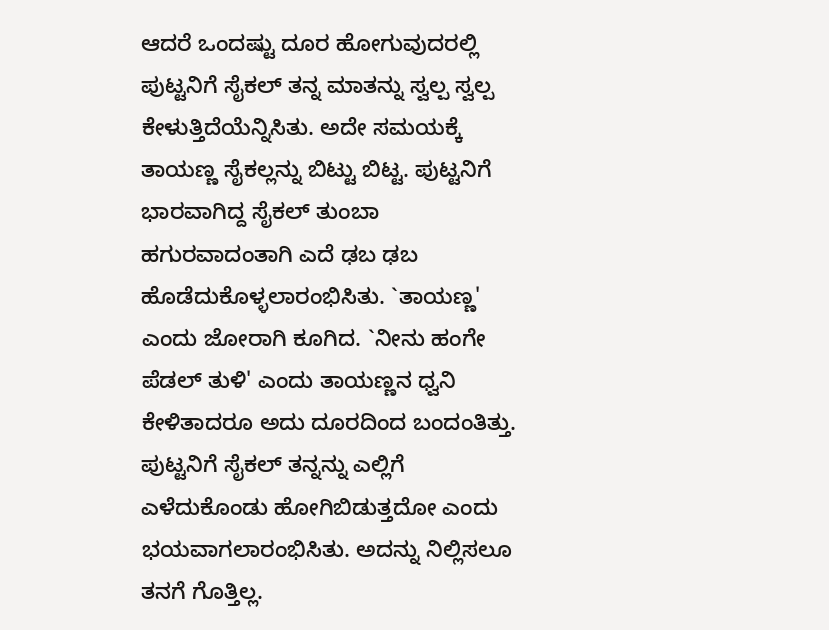ಆದರೆ ಒಂದಷ್ಟು ದೂರ ಹೋಗುವುದರಲ್ಲಿ ಪುಟ್ಟನಿಗೆ ಸೈಕಲ್ ತನ್ನ ಮಾತನ್ನು ಸ್ವಲ್ಪ ಸ್ವಲ್ಪ ಕೇಳುತ್ತಿದೆಯೆನ್ನಿಸಿತು. ಅದೇ ಸಮಯಕ್ಕೆ ತಾಯಣ್ಣ ಸೈಕಲ್ಲನ್ನು ಬಿಟ್ಟು ಬಿಟ್ಟ. ಪುಟ್ಟನಿಗೆ ಭಾರವಾಗಿದ್ದ ಸೈಕಲ್ ತುಂಬಾ ಹಗುರವಾದಂತಾಗಿ ಎದೆ ಢಬ ಢಬ ಹೊಡೆದುಕೊಳ್ಳಲಾರಂಭಿಸಿತು. `ತಾಯಣ್ಣ' ಎಂದು ಜೋರಾಗಿ ಕೂಗಿದ. `ನೀನು ಹಂಗೇ ಪೆಡಲ್ ತುಳಿ' ಎಂದು ತಾಯಣ್ಣನ ಧ್ವನಿ ಕೇಳಿತಾದರೂ ಅದು ದೂರದಿಂದ ಬಂದಂತಿತ್ತು. ಪುಟ್ಟನಿಗೆ ಸೈಕಲ್ ತನ್ನನ್ನು ಎಲ್ಲಿಗೆ ಎಳೆದುಕೊಂಡು ಹೋಗಿಬಿಡುತ್ತದೋ ಎಂದು ಭಯವಾಗಲಾರಂಭಿಸಿತು. ಅದನ್ನು ನಿಲ್ಲಿಸಲೂ ತನಗೆ ಗೊತ್ತಿಲ್ಲ.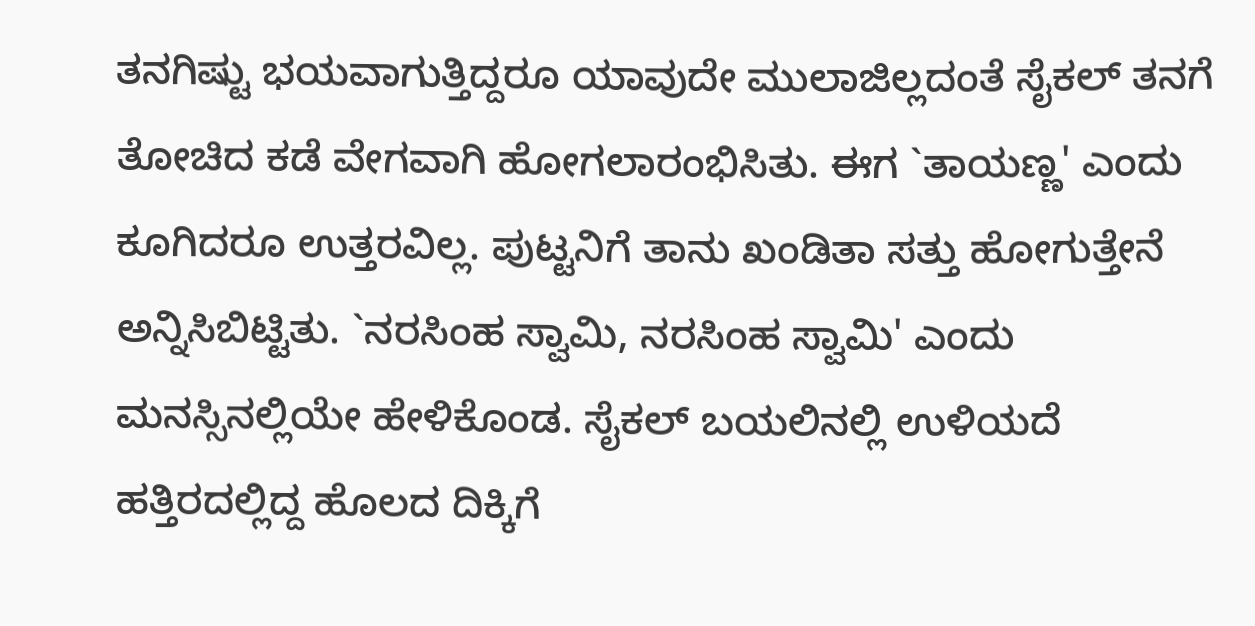ತನಗಿಷ್ಟು ಭಯವಾಗುತ್ತಿದ್ದರೂ ಯಾವುದೇ ಮುಲಾಜಿಲ್ಲದಂತೆ ಸೈಕಲ್ ತನಗೆ ತೋಚಿದ ಕಡೆ ವೇಗವಾಗಿ ಹೋಗಲಾರಂಭಿಸಿತು. ಈಗ `ತಾಯಣ್ಣ' ಎಂದು ಕೂಗಿದರೂ ಉತ್ತರವಿಲ್ಲ. ಪುಟ್ಟನಿಗೆ ತಾನು ಖಂಡಿತಾ ಸತ್ತು ಹೋಗುತ್ತೇನೆ ಅನ್ನಿಸಿಬಿಟ್ಟಿತು. `ನರಸಿಂಹ ಸ್ವಾಮಿ, ನರಸಿಂಹ ಸ್ವಾಮಿ' ಎಂದು ಮನಸ್ಸಿನಲ್ಲಿಯೇ ಹೇಳಿಕೊಂಡ. ಸೈಕಲ್ ಬಯಲಿನಲ್ಲಿ ಉಳಿಯದೆ ಹತ್ತಿರದಲ್ಲಿದ್ದ ಹೊಲದ ದಿಕ್ಕಿಗೆ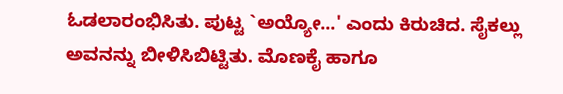ಓಡಲಾರಂಭಿಸಿತು. ಪುಟ್ಟ `ಅಯ್ಯೋ...' ಎಂದು ಕಿರುಚಿದ. ಸೈಕಲ್ಲು ಅವನನ್ನು ಬೀಳಿಸಿಬಿಟ್ಟಿತು. ಮೊಣಕೈ ಹಾಗೂ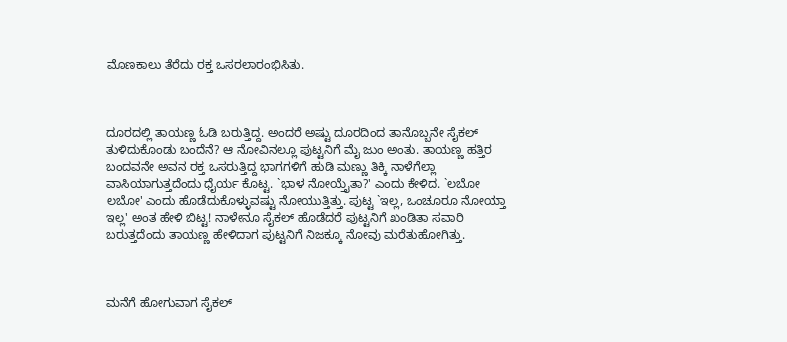ಮೊಣಕಾಲು ತೆರೆದು ರಕ್ತ ಒಸರಲಾರಂಭಿಸಿತು.



ದೂರದಲ್ಲಿ ತಾಯಣ್ಣ ಓಡಿ ಬರುತ್ತಿದ್ದ. ಅಂದರೆ ಅಷ್ಟು ದೂರದಿಂದ ತಾನೊಬ್ಬನೇ ಸೈಕಲ್ ತುಳಿದುಕೊಂಡು ಬಂದೆನೆ? ಆ ನೋವಿನಲ್ಲೂ ಪುಟ್ಟನಿಗೆ ಮೈ ಜುಂ ಅಂತು. ತಾಯಣ್ಣ ಹತ್ತಿರ ಬಂದವನೇ ಅವನ ರಕ್ತ ಒಸರುತ್ತಿದ್ದ ಭಾಗಗಳಿಗೆ ಹುಡಿ ಮಣ್ಣು ತಿಕ್ಕಿ ನಾಳೆಗೆಲ್ಲಾ ವಾಸಿಯಾಗುತ್ತದೆಂದು ಧೈರ್ಯ ಕೊಟ್ಟ. `ಭಾಳ ನೋಯ್ತೈತಾ?' ಎಂದು ಕೇಳಿದ. `ಲಬೋ ಲಬೋ' ಎಂದು ಹೊಡೆದುಕೊಳ್ಳುವಷ್ಟು ನೋಯುತ್ತಿತ್ತು. ಪುಟ್ಟ `ಇಲ್ಲ, ಒಂಚೂರೂ ನೋಯ್ತಾ ಇಲ್ಲ' ಅಂತ ಹೇಳಿ ಬಿಟ್ಟ! ನಾಳೇನೂ ಸೈಕಲ್ ಹೊಡೆದರೆ ಪುಟ್ಟನಿಗೆ ಖಂಡಿತಾ ಸವಾರಿ ಬರುತ್ತದೆಂದು ತಾಯಣ್ಣ ಹೇಳಿದಾಗ ಪುಟ್ಟನಿಗೆ ನಿಜಕ್ಕೂ ನೋವು ಮರೆತುಹೋಗಿತ್ತು.



ಮನೆಗೆ ಹೋಗುವಾಗ ಸೈಕಲ್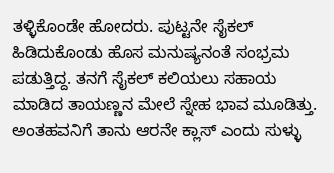ತಳ್ಳಿಕೊಂಡೇ ಹೋದರು. ಪುಟ್ಟನೇ ಸೈಕಲ್ ಹಿಡಿದುಕೊಂಡು ಹೊಸ ಮನುಷ್ಯನಂತೆ ಸಂಭ್ರಮ ಪಡುತ್ತಿದ್ದ. ತನಗೆ ಸೈಕಲ್ ಕಲಿಯಲು ಸಹಾಯ ಮಾಡಿದ ತಾಯಣ್ಣನ ಮೇಲೆ ಸ್ನೇಹ ಭಾವ ಮೂಡಿತ್ತು. ಅಂತಹವನಿಗೆ ತಾನು ಆರನೇ ಕ್ಲಾಸ್ ಎಂದು ಸುಳ್ಳು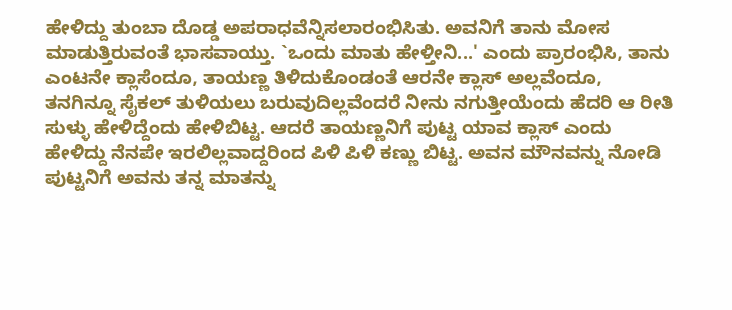ಹೇಳಿದ್ದು ತುಂಬಾ ದೊಡ್ಡ ಅಪರಾಧವೆನ್ನಿಸಲಾರಂಭಿಸಿತು. ಅವನಿಗೆ ತಾನು ಮೋಸ ಮಾಡುತ್ತಿರುವಂತೆ ಭಾಸವಾಯ್ತು. `ಒಂದು ಮಾತು ಹೇಳ್ತೀನಿ...' ಎಂದು ಪ್ರಾರಂಭಿಸಿ, ತಾನು ಎಂಟನೇ ಕ್ಲಾಸೆಂದೂ, ತಾಯಣ್ಣ ತಿಳಿದುಕೊಂಡಂತೆ ಆರನೇ ಕ್ಲಾಸ್ ಅಲ್ಲವೆಂದೂ, ತನಗಿನ್ನೂ ಸೈಕಲ್ ತುಳಿಯಲು ಬರುವುದಿಲ್ಲವೆಂದರೆ ನೀನು ನಗುತ್ತೀಯೆಂದು ಹೆದರಿ ಆ ರೀತಿ ಸುಳ್ಳು ಹೇಳಿದ್ದೆಂದು ಹೇಳಿಬಿಟ್ಟ. ಆದರೆ ತಾಯಣ್ಣನಿಗೆ ಪುಟ್ಟ ಯಾವ ಕ್ಲಾಸ್ ಎಂದು ಹೇಳಿದ್ದು ನೆನಪೇ ಇರಲಿಲ್ಲವಾದ್ದರಿಂದ ಪಿಳಿ ಪಿಳಿ ಕಣ್ಣು ಬಿಟ್ಟ. ಅವನ ಮೌನವನ್ನು ನೋಡಿ ಪುಟ್ಟನಿಗೆ ಅವನು ತನ್ನ ಮಾತನ್ನು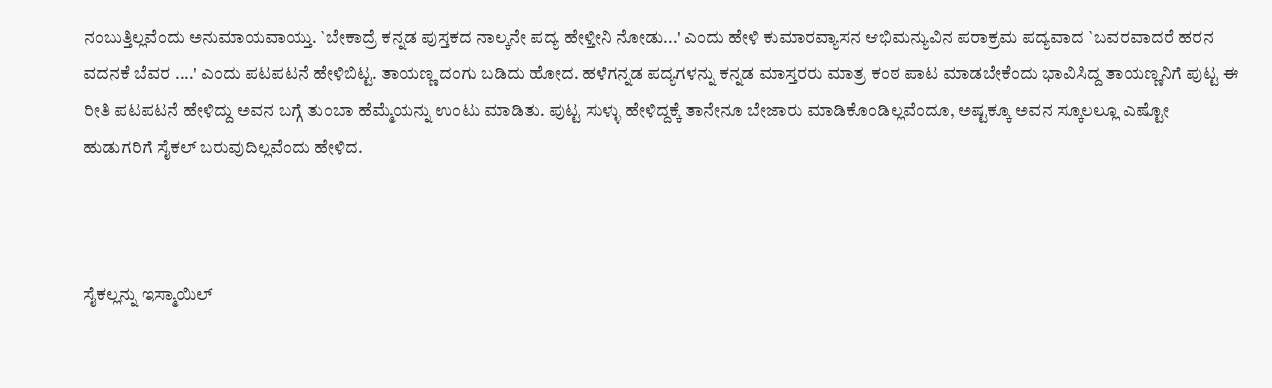ನಂಬುತ್ತಿಲ್ಲವೆಂದು ಅನುಮಾಯವಾಯ್ತು. `ಬೇಕಾದ್ರೆ ಕನ್ನಡ ಪುಸ್ತಕದ ನಾಲ್ಕನೇ ಪದ್ಯ ಹೇಳ್ತೀನಿ ನೋಡು...' ಎಂದು ಹೇಳಿ ಕುಮಾರವ್ಯಾಸನ ಆಭಿಮನ್ಯುವಿನ ಪರಾಕ್ರಮ ಪದ್ಯವಾದ `ಬವರವಾದರೆ ಹರನ ವದನಕೆ ಬೆವರ ....' ಎಂದು ಪಟಪಟನೆ ಹೇಳಿಬಿಟ್ಟ. ತಾಯಣ್ಣ ದಂಗು ಬಡಿದು ಹೋದ. ಹಳೆಗನ್ನಡ ಪದ್ಯಗಳನ್ನು ಕನ್ನಡ ಮಾಸ್ತರರು ಮಾತ್ರ ಕಂಠ ಪಾಟ ಮಾಡಬೇಕೆಂದು ಭಾವಿಸಿದ್ದ ತಾಯಣ್ಣನಿಗೆ ಪುಟ್ಟ ಈ ರೀತಿ ಪಟಪಟನೆ ಹೇಳಿದ್ದು ಅವನ ಬಗ್ಗೆ ತುಂಬಾ ಹೆಮ್ಮೆಯನ್ನು ಉಂಟು ಮಾಡಿತು. ಪುಟ್ಟ ಸುಳ್ಳು ಹೇಳಿದ್ದಕ್ಕೆ ತಾನೇನೂ ಬೇಜಾರು ಮಾಡಿಕೊಂಡಿಲ್ಲವೆಂದೂ, ಅಷ್ಟಕ್ಕೂ ಅವನ ಸ್ಕೂಲಲ್ಲೂ ಎಷ್ಟೋ ಹುಡುಗರಿಗೆ ಸೈಕಲ್ ಬರುವುದಿಲ್ಲವೆಂದು ಹೇಳಿದ.



ಸೈಕಲ್ಲನ್ನು ಇಸ್ಮಾಯಿಲ್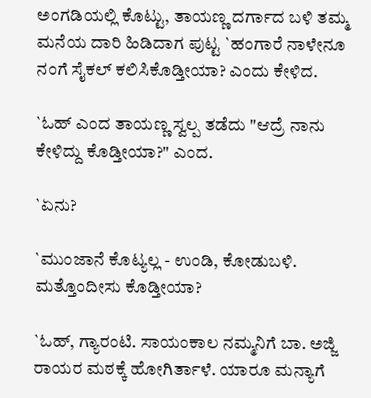ಅಂಗಡಿಯಲ್ಲಿ ಕೊಟ್ಟು, ತಾಯಣ್ಣ ದರ್ಗಾದ ಬಳಿ ತಮ್ಮ ಮನೆಯ ದಾರಿ ಹಿಡಿದಾಗ ಪುಟ್ಟ `ಹಂಗಾರೆ ನಾಳೇನೂ ನಂಗೆ ಸೈಕಲ್ ಕಲಿಸಿಕೊಡ್ತೀಯಾ? ಎಂದು ಕೇಳಿದ.

`ಓಹ್ ಎಂದ ತಾಯಣ್ಣ ಸ್ವಲ್ಪ ತಡೆದು "ಆದ್ರೆ ನಾನು ಕೇಳಿದ್ದು ಕೊಡ್ತೀಯಾ?" ಎಂದ.

`ಏನು?

`ಮುಂಜಾನೆ ಕೊಟ್ಯಲ್ಲ - ಉಂಡಿ, ಕೋಡುಬಳಿ. ಮತ್ತೊಂದೀಸು ಕೊಡ್ತೀಯಾ?

`ಓಹ್, ಗ್ಯಾರಂಟಿ. ಸಾಯಂಕಾಲ ನಮ್ಮನಿಗೆ ಬಾ. ಅಜ್ಜಿ ರಾಯರ ಮಠಕ್ಕೆ ಹೋಗಿರ್ತಾಳೆ. ಯಾರೂ ಮನ್ಯಾಗೆ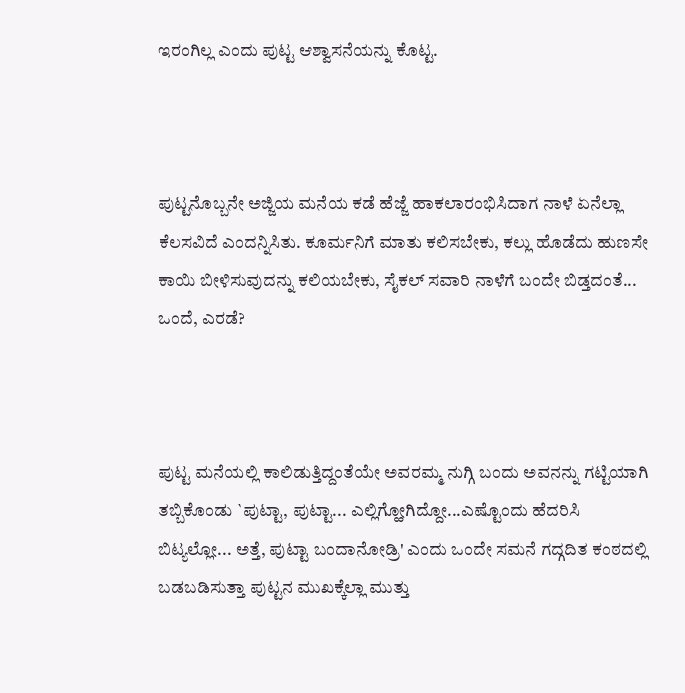ಇರಂಗಿಲ್ಲ ಎಂದು ಪುಟ್ಟ ಆಶ್ವಾಸನೆಯನ್ನು ಕೊಟ್ಟ.



ಪುಟ್ಟನೊಬ್ಬನೇ ಅಜ್ಜಿಯ ಮನೆಯ ಕಡೆ ಹೆಜ್ಜೆ ಹಾಕಲಾರಂಭಿಸಿದಾಗ ನಾಳೆ ಏನೆಲ್ಲಾ ಕೆಲಸವಿದೆ ಎಂದನ್ನಿಸಿತು. ಕೂರ್ಮನಿಗೆ ಮಾತು ಕಲಿಸಬೇಕು, ಕಲ್ಲು ಹೊಡೆದು ಹುಣಸೇ ಕಾಯಿ ಬೀಳಿಸುವುದನ್ನು ಕಲಿಯಬೇಕು, ಸೈಕಲ್ ಸವಾರಿ ನಾಳೆಗೆ ಬಂದೇ ಬಿಡ್ತದಂತೆ... ಒಂದೆ, ಎರಡೆ?



ಪುಟ್ಟ ಮನೆಯಲ್ಲಿ ಕಾಲಿಡುತ್ತಿದ್ದಂತೆಯೇ ಅವರಮ್ಮ ನುಗ್ಗಿ ಬಂದು ಅವನನ್ನು ಗಟ್ಟಿಯಾಗಿ ತಬ್ಬಿಕೊಂಡು `ಪುಟ್ಟಾ, ಪುಟ್ಟಾ... ಎಲ್ಲಿಗ್ಹೋಗಿದ್ದೋ...ಎಷ್ಟೊಂದು ಹೆದರಿಸಿ ಬಿಟ್ಯಲ್ಲೋ... ಅತ್ತೆ, ಪುಟ್ಟಾ ಬಂದಾನೋಡ್ರಿ' ಎಂದು ಒಂದೇ ಸಮನೆ ಗದ್ಗದಿತ ಕಂಠದಲ್ಲಿ ಬಡಬಡಿಸುತ್ತಾ ಪುಟ್ಟನ ಮುಖಕ್ಕೆಲ್ಲಾ ಮುತ್ತು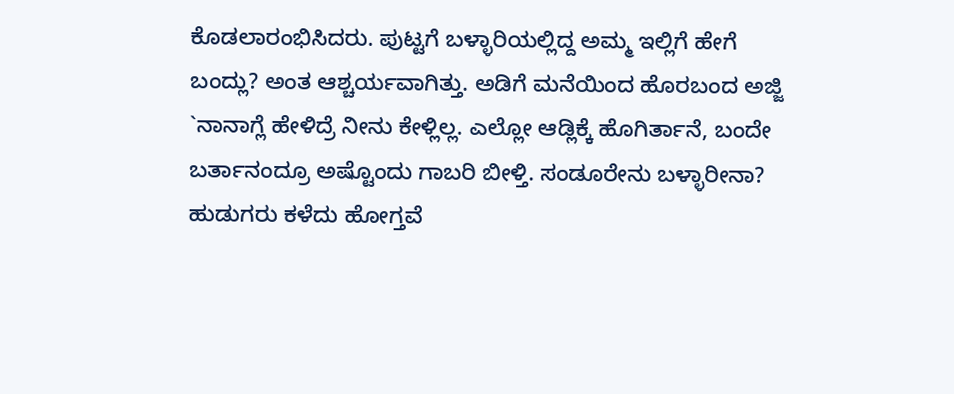ಕೊಡಲಾರಂಭಿಸಿದರು. ಪುಟ್ಟಗೆ ಬಳ್ಳಾರಿಯಲ್ಲಿದ್ದ ಅಮ್ಮ ಇಲ್ಲಿಗೆ ಹೇಗೆ ಬಂದ್ಲು? ಅಂತ ಆಶ್ಚರ್ಯವಾಗಿತ್ತು. ಅಡಿಗೆ ಮನೆಯಿಂದ ಹೊರಬಂದ ಅಜ್ಜಿ `ನಾನಾಗ್ಲೆ ಹೇಳಿದ್ರೆ ನೀನು ಕೇಳ್ಲಿಲ್ಲ. ಎಲ್ಲೋ ಆಡ್ಲಿಕ್ಕೆ ಹೊಗಿರ್ತಾನೆ, ಬಂದೇ ಬರ್ತಾನಂದ್ರೂ ಅಷ್ಟೊಂದು ಗಾಬರಿ ಬೀಳ್ತಿ. ಸಂಡೂರೇನು ಬಳ್ಳಾರೀನಾ? ಹುಡುಗರು ಕಳೆದು ಹೋಗ್ತವೆ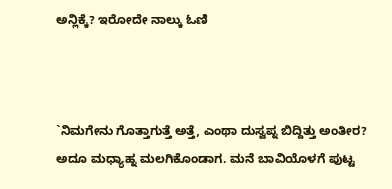ಅನ್ಲಿಕ್ಕೆ? ಇರೋದೇ ನಾಲ್ಕು ಓಣಿ



`ನಿಮಗೇನು ಗೊತ್ತಾಗುತ್ತೆ ಅತ್ತೆ, ಎಂಥಾ ದುಸ್ವಪ್ನ ಬಿದ್ದಿತ್ತು ಅಂತೀರ? ಅದೂ ಮಧ್ಯಾಹ್ನ ಮಲಗಿಕೊಂಡಾಗ. ಮನೆ ಬಾವಿಯೊಳಗೆ ಪುಟ್ಟ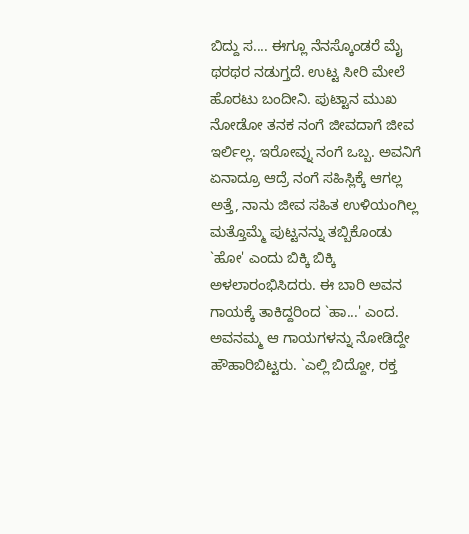ಬಿದ್ದು ಸ.... ಈಗ್ಲೂ ನೆನಸ್ಕೊಂಡರೆ ಮೈ ಥರಥರ ನಡುಗ್ತದೆ. ಉಟ್ಟ ಸೀರಿ ಮೇಲೆ ಹೊರಟು ಬಂದೀನಿ. ಪುಟ್ಟಾನ ಮುಖ ನೋಡೋ ತನಕ ನಂಗೆ ಜೀವದಾಗೆ ಜೀವ ಇರ್ಲಿಲ್ಲ. ಇರೋವ್ನು ನಂಗೆ ಒಬ್ಬ. ಅವನಿಗೆ ಏನಾದ್ರೂ ಆದ್ರೆ ನಂಗೆ ಸಹಿಸ್ಲಿಕ್ಕೆ ಆಗಲ್ಲ ಅತ್ತೆ, ನಾನು ಜೀವ ಸಹಿತ ಉಳಿಯಂಗಿಲ್ಲ ಮತ್ತೊಮ್ಮೆ ಪುಟ್ಟನನ್ನು ತಬ್ಬಿಕೊಂಡು `ಹೋ' ಎಂದು ಬಿಕ್ಕಿ ಬಿಕ್ಕಿ ಅಳಲಾರಂಭಿಸಿದರು. ಈ ಬಾರಿ ಅವನ ಗಾಯಕ್ಕೆ ತಾಕಿದ್ದರಿಂದ `ಹಾ...' ಎಂದ. ಅವನಮ್ಮ ಆ ಗಾಯಗಳನ್ನು ನೋಡಿದ್ದೇ ಹೌಹಾರಿಬಿಟ್ಟರು. `ಎಲ್ಲಿ ಬಿದ್ದೋ, ರಕ್ತ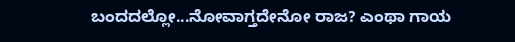ಬಂದದಲ್ಲೋ...ನೋವಾಗ್ತದೇನೋ ರಾಜ? ಎಂಥಾ ಗಾಯ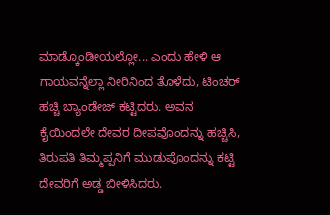ಮಾಡ್ಕೊಂಡೀಯಲ್ಲೋ... ಎಂದು ಹೇಳಿ ಆ ಗಾಯವನ್ನೆಲ್ಲಾ ನೀರಿನಿಂದ ತೊಳೆದು, ಟಿಂಚರ್ ಹಚ್ಚಿ ಬ್ಯಾಂಡೇಜ್ ಕಟ್ಟಿದರು. ಅವನ ಕೈಯಿಂದಲೇ ದೇವರ ದೀಪವೊಂದನ್ನು ಹಚ್ಚಿಸಿ, ತಿರುಪತಿ ತಿಮ್ಮಪ್ಪನಿಗೆ ಮುಡುಪೊಂದನ್ನು ಕಟ್ಟಿ ದೇವರಿಗೆ ಅಡ್ಡ ಬೀಳಿಸಿದರು.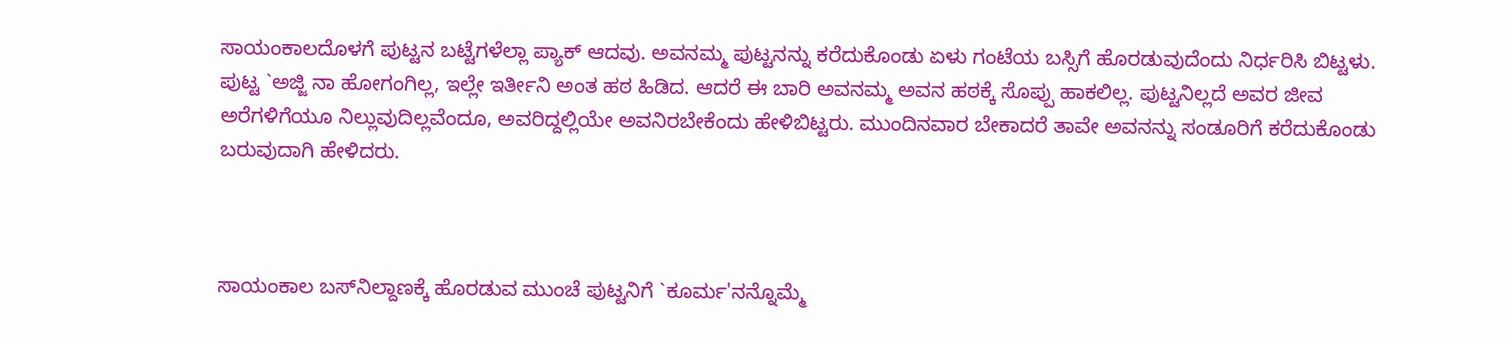ಸಾಯಂಕಾಲದೊಳಗೆ ಪುಟ್ಟನ ಬಟ್ಟೆಗಳೆಲ್ಲಾ ಪ್ಯಾಕ್ ಆದವು. ಅವನಮ್ಮ ಪುಟ್ಟನನ್ನು ಕರೆದುಕೊಂಡು ಏಳು ಗಂಟೆಯ ಬಸ್ಸಿಗೆ ಹೊರಡುವುದೆಂದು ನಿರ್ಧರಿಸಿ ಬಿಟ್ಟಳು. ಪುಟ್ಟ `ಅಜ್ಜಿ ನಾ ಹೋಗಂಗಿಲ್ಲ, ಇಲ್ಲೇ ಇರ್ತೀನಿ ಅಂತ ಹಠ ಹಿಡಿದ. ಆದರೆ ಈ ಬಾರಿ ಅವನಮ್ಮ ಅವನ ಹಠಕ್ಕೆ ಸೊಪ್ಪು ಹಾಕಲಿಲ್ಲ. ಪುಟ್ಟನಿಲ್ಲದೆ ಅವರ ಜೀವ ಅರೆಗಳಿಗೆಯೂ ನಿಲ್ಲುವುದಿಲ್ಲವೆಂದೂ, ಅವರಿದ್ದಲ್ಲಿಯೇ ಅವನಿರಬೇಕೆಂದು ಹೇಳಿಬಿಟ್ಟರು. ಮುಂದಿನವಾರ ಬೇಕಾದರೆ ತಾವೇ ಅವನನ್ನು ಸಂಡೂರಿಗೆ ಕರೆದುಕೊಂಡು ಬರುವುದಾಗಿ ಹೇಳಿದರು.



ಸಾಯಂಕಾಲ ಬಸ್‌ನಿಲ್ದಾಣಕ್ಕೆ ಹೊರಡುವ ಮುಂಚೆ ಪುಟ್ಟನಿಗೆ `ಕೂರ್ಮ'ನನ್ನೊಮ್ಮೆ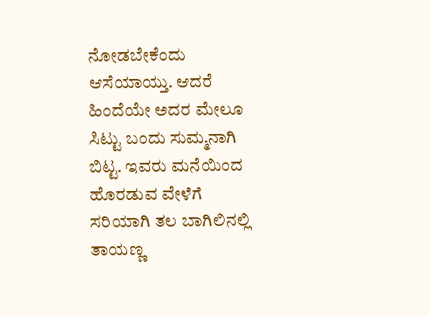ನೋಡಬೇಕೆಂದು ಆಸೆಯಾಯ್ತು. ಆದರೆ ಹಿಂದೆಯೇ ಅದರ ಮೇಲೂ ಸಿಟ್ಟು ಬಂದು ಸುಮ್ಮನಾಗಿ ಬಿಟ್ಟ. ಇವರು ಮನೆಯಿಂದ ಹೊರಡುವ ವೇಳೆಗೆ ಸರಿಯಾಗಿ ತಲ ಬಾಗಿಲಿನಲ್ಲಿ ತಾಯಣ್ಣ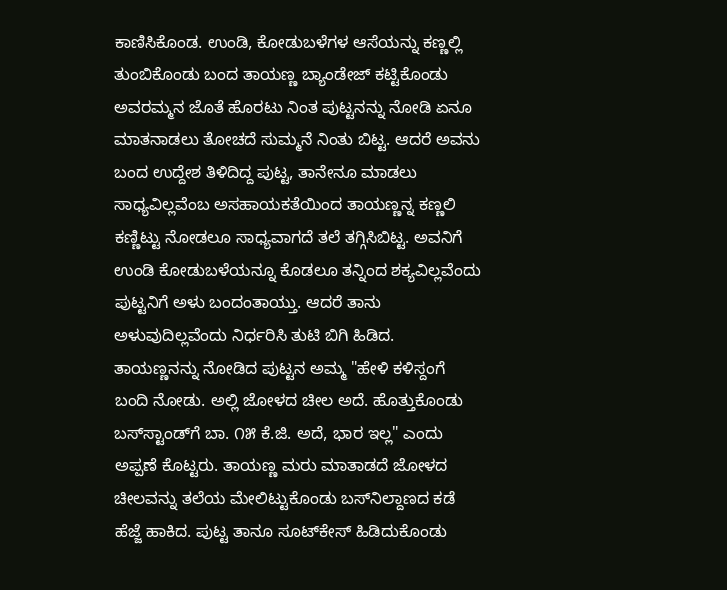ಕಾಣಿಸಿಕೊಂಡ. ಉಂಡಿ, ಕೋಡುಬಳೆಗಳ ಆಸೆಯನ್ನು ಕಣ್ಣಲ್ಲಿ ತುಂಬಿಕೊಂಡು ಬಂದ ತಾಯಣ್ಣ ಬ್ಯಾಂಡೇಜ್ ಕಟ್ಟಿಕೊಂಡು ಅವರಮ್ಮನ ಜೊತೆ ಹೊರಟು ನಿಂತ ಪುಟ್ಟನನ್ನು ನೋಡಿ ಏನೂ ಮಾತನಾಡಲು ತೋಚದೆ ಸುಮ್ಮನೆ ನಿಂತು ಬಿಟ್ಟ. ಆದರೆ ಅವನು ಬಂದ ಉದ್ದೇಶ ತಿಳಿದಿದ್ದ ಪುಟ್ಟ, ತಾನೇನೂ ಮಾಡಲು ಸಾಧ್ಯವಿಲ್ಲವೆಂಬ ಅಸಹಾಯಕತೆಯಿಂದ ತಾಯಣ್ಣನ್ನ ಕಣ್ಣಲಿ ಕಣ್ಣಿಟ್ಟು ನೋಡಲೂ ಸಾಧ್ಯವಾಗದೆ ತಲೆ ತಗ್ಗಿಸಿಬಿಟ್ಟ. ಅವನಿಗೆ ಉಂಡಿ ಕೋಡುಬಳೆಯನ್ನೂ ಕೊಡಲೂ ತನ್ನಿಂದ ಶಕ್ಯವಿಲ್ಲವೆಂದು ಪುಟ್ಟನಿಗೆ ಅಳು ಬಂದಂತಾಯ್ತು. ಆದರೆ ತಾನು ಅಳುವುದಿಲ್ಲವೆಂದು ನಿರ್ಧರಿಸಿ ತುಟಿ ಬಿಗಿ ಹಿಡಿದ. ತಾಯಣ್ಣನನ್ನು ನೋಡಿದ ಪುಟ್ಟನ ಅಮ್ಮ "ಹೇಳಿ ಕಳಿಸ್ದಂಗೆ ಬಂದಿ ನೋಡು. ಅಲ್ಲಿ ಜೋಳದ ಚೀಲ ಅದೆ. ಹೊತ್ತುಕೊಂಡು ಬಸ್‌ಸ್ಟಾಂಡ್‌ಗೆ ಬಾ. ೧೫ ಕೆ.ಜಿ. ಅದೆ, ಭಾರ ಇಲ್ಲ" ಎಂದು ಅಪ್ಪಣೆ ಕೊಟ್ಟರು. ತಾಯಣ್ಣ ಮರು ಮಾತಾಡದೆ ಜೋಳದ ಚೀಲವನ್ನು ತಲೆಯ ಮೇಲಿಟ್ಟುಕೊಂಡು ಬಸ್‌ನಿಲ್ದಾಣದ ಕಡೆ ಹೆಜ್ಜೆ ಹಾಕಿದ. ಪುಟ್ಟ ತಾನೂ ಸೂಟ್‌ಕೇಸ್ ಹಿಡಿದುಕೊಂಡು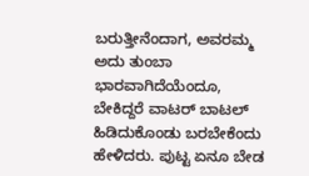ಬರುತ್ತೀನೆಂದಾಗ, ಅವರಮ್ಮ ಅದು ತುಂಬಾ ಭಾರವಾಗಿದೆಯೆಂದೂ, ಬೇಕಿದ್ದರೆ ವಾಟರ್ ಬಾಟಲ್ ಹಿಡಿದುಕೊಂಡು ಬರಬೇಕೆಂದು ಹೇಳಿದರು. ಪುಟ್ಟ ಏನೂ ಬೇಡ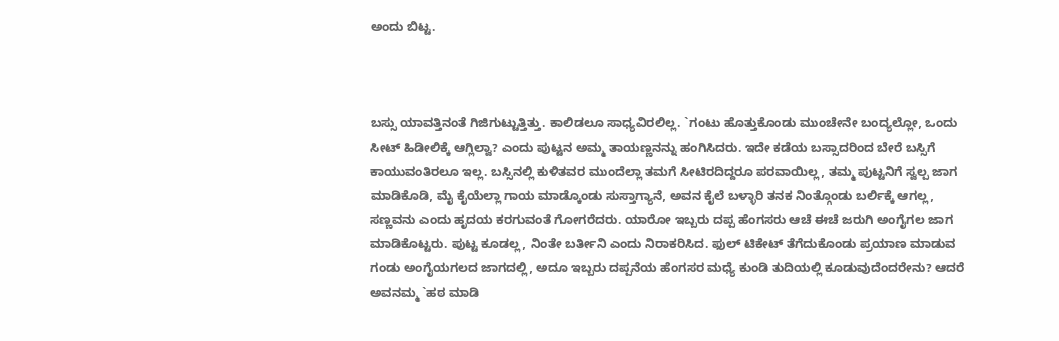ಅಂದು ಬಿಟ್ಟ.



ಬಸ್ಸು ಯಾವತ್ತಿನಂತೆ ಗಿಜಿಗುಟ್ಟುತ್ತಿತ್ತು. ಕಾಲಿಡಲೂ ಸಾಧ್ಯವಿರಲಿಲ್ಲ. `ಗಂಟು ಹೊತ್ತುಕೊಂಡು ಮುಂಚೇನೇ ಬಂದ್ಯಲ್ಲೋ, ಒಂದು ಸೀಟ್ ಹಿಡೀಲಿಕ್ಕೆ ಆಗ್ಲಿಲ್ವಾ? ಎಂದು ಪುಟ್ಟನ ಅಮ್ಮ ತಾಯಣ್ಣನನ್ನು ಹಂಗಿಸಿದರು. ಇದೇ ಕಡೆಯ ಬಸ್ಸಾದರಿಂದ ಬೇರೆ ಬಸ್ಸಿಗೆ ಕಾಯುವಂತಿರಲೂ ಇಲ್ಲ. ಬಸ್ಸಿನಲ್ಲಿ ಕುಳಿತವರ ಮುಂದೆಲ್ಲಾ ತಮಗೆ ಸೀಟಿರದಿದ್ದರೂ ಪರವಾಯಿಲ್ಲ, ತಮ್ಮ ಪುಟ್ಟನಿಗೆ ಸ್ವಲ್ಪ ಜಾಗ ಮಾಡಿಕೊಡಿ, ಮೈ ಕೈಯೆಲ್ಲಾ ಗಾಯ ಮಾಡ್ಕೊಂಡು ಸುಸ್ತಾಗ್ಯಾನೆ, ಅವನ ಕೈಲೆ ಬಳ್ಳಾರಿ ತನಕ ನಿಂತ್ಗೊಂಡು ಬರ್ಲಿಕ್ಕೆ ಆಗಲ್ಲ, ಸಣ್ಣವನು ಎಂದು ಹೃದಯ ಕರಗುವಂತೆ ಗೋಗರೆದರು. ಯಾರೋ ಇಬ್ಬರು ದಪ್ಪ ಹೆಂಗಸರು ಆಚೆ ಈಚೆ ಜರುಗಿ ಅಂಗೈಗಲ ಜಾಗ ಮಾಡಿಕೊಟ್ಟರು. ಪುಟ್ಟ ಕೂಡಲ್ಲ, ನಿಂತೇ ಬರ್ತೀನಿ ಎಂದು ನಿರಾಕರಿಸಿದ. ಫುಲ್ ಟಿಕೇಟ್ ತೆಗೆದುಕೊಂಡು ಪ್ರಯಾಣ ಮಾಡುವ ಗಂಡು ಅಂಗೈಯಗಲದ ಜಾಗದಲ್ಲಿ, ಅದೂ ಇಬ್ಬರು ದಪ್ಪನೆಯ ಹೆಂಗಸರ ಮಧ್ಯೆ ಕುಂಡಿ ತುದಿಯಲ್ಲಿ ಕೂಡುವುದೆಂದರೇನು? ಆದರೆ ಅವನಮ್ಮ `ಹಠ ಮಾಡಿ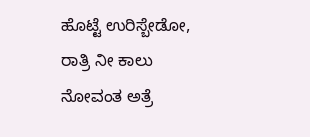ಹೊಟ್ಟೆ ಉರಿಸ್ಬೇಡೋ, ರಾತ್ರಿ ನೀ ಕಾಲು ನೋವಂತ ಅತ್ರೆ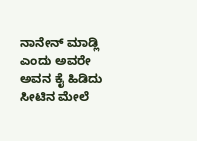ನಾನೇನ್ ಮಾಡ್ಲಿ ಎಂದು ಅವರೇ ಅವನ ಕೈ ಹಿಡಿದು ಸೀಟಿನ ಮೇಲೆ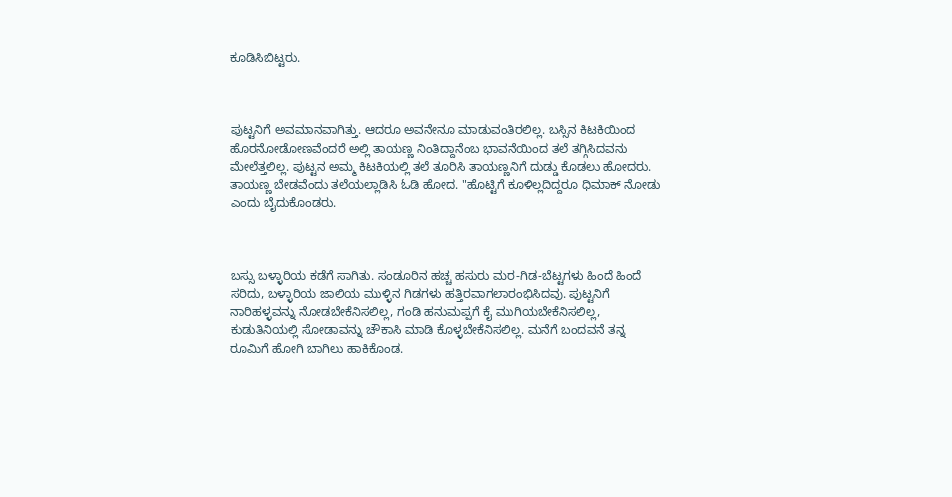ಕೂಡಿಸಿಬಿಟ್ಟರು.



ಪುಟ್ಟನಿಗೆ ಅವಮಾನವಾಗಿತ್ತು. ಆದರೂ ಅವನೇನೂ ಮಾಡುವಂತಿರಲಿಲ್ಲ. ಬಸ್ಸಿನ ಕಿಟಕಿಯಿಂದ ಹೊರನೋಡೋಣವೆಂದರೆ ಅಲ್ಲಿ ತಾಯಣ್ಣ ನಿಂತಿದ್ದಾನೆಂಬ ಭಾವನೆಯಿಂದ ತಲೆ ತಗ್ಗಿಸಿದವನು ಮೇಲೆತ್ತಲಿಲ್ಲ. ಪುಟ್ಟನ ಅಮ್ಮ ಕಿಟಕಿಯಲ್ಲಿ ತಲೆ ತೂರಿಸಿ ತಾಯಣ್ಣನಿಗೆ ದುಡ್ಡು ಕೊಡಲು ಹೋದರು. ತಾಯಣ್ಣ ಬೇಡವೆಂದು ತಲೆಯಲ್ಲಾಡಿಸಿ ಓಡಿ ಹೋದ. "ಹೊಟ್ಟಿಗೆ ಕೂಳಿಲ್ಲದಿದ್ದರೂ ಧಿಮಾಕ್ ನೋಡು ಎಂದು ಬೈದುಕೊಂಡರು.



ಬಸ್ಸು ಬಳ್ಳಾರಿಯ ಕಡೆಗೆ ಸಾಗಿತು. ಸಂಡೂರಿನ ಹಚ್ಚ ಹಸುರು ಮರ-ಗಿಡ-ಬೆಟ್ಟಗಳು ಹಿಂದೆ ಹಿಂದೆ ಸರಿದು, ಬಳ್ಳಾರಿಯ ಜಾಲಿಯ ಮುಳ್ಳಿನ ಗಿಡಗಳು ಹತ್ತಿರವಾಗಲಾರಂಭಿಸಿದವು. ಪುಟ್ಟನಿಗೆ ನಾರಿಹಳ್ಳವನ್ನು ನೋಡಬೇಕೆನಿಸಲಿಲ್ಲ, ಗಂಡಿ ಹನುಮಪ್ಪಗೆ ಕೈ ಮುಗಿಯಬೇಕೆನಿಸಲಿಲ್ಲ, ಕುಡುತಿನಿಯಲ್ಲಿ ಸೋಡಾವನ್ನು ಚೌಕಾಸಿ ಮಾಡಿ ಕೊಳ್ಳಬೇಕೆನಿಸಲಿಲ್ಲ. ಮನೆಗೆ ಬಂದವನೆ ತನ್ನ ರೂಮಿಗೆ ಹೋಗಿ ಬಾಗಿಲು ಹಾಕಿಕೊಂಡ.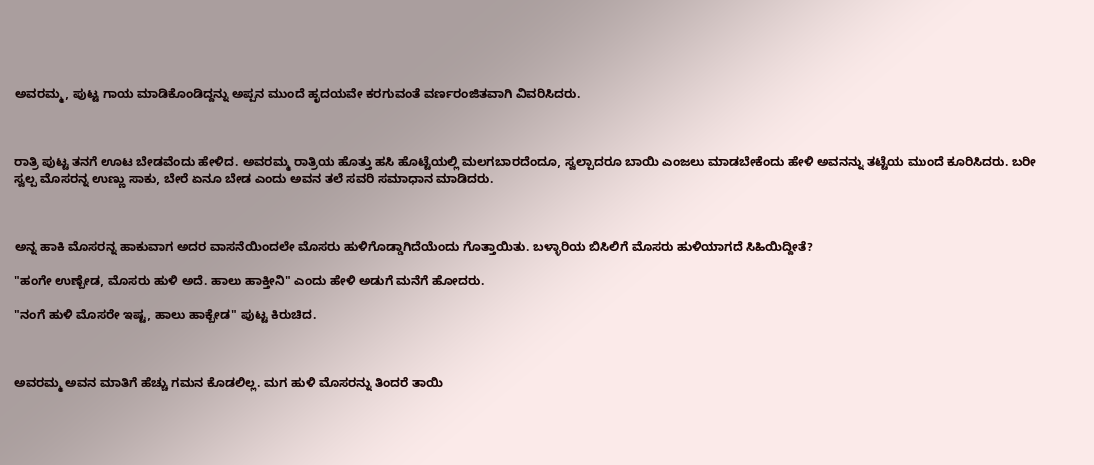ಅವರಮ್ಮ, ಪುಟ್ಟ ಗಾಯ ಮಾಡಿಕೊಂಡಿದ್ದನ್ನು ಅಪ್ಪನ ಮುಂದೆ ಹೃದಯವೇ ಕರಗುವಂತೆ ವರ್ಣರಂಜಿತವಾಗಿ ವಿವರಿಸಿದರು.



ರಾತ್ರಿ ಪುಟ್ಟ ತನಗೆ ಊಟ ಬೇಡವೆಂದು ಹೇಳಿದ. ಅವರಮ್ಮ ರಾತ್ರಿಯ ಹೊತ್ತು ಹಸಿ ಹೊಟ್ಟೆಯಲ್ಲಿ ಮಲಗಬಾರದೆಂದೂ, ಸ್ವಲ್ಪಾದರೂ ಬಾಯಿ ಎಂಜಲು ಮಾಡಬೇಕೆಂದು ಹೇಳಿ ಅವನನ್ನು ತಟ್ಟೆಯ ಮುಂದೆ ಕೂರಿಸಿದರು. ಬರೀ ಸ್ವಲ್ಪ ಮೊಸರನ್ನ ಉಣ್ಣು ಸಾಕು, ಬೇರೆ ಏನೂ ಬೇಡ ಎಂದು ಅವನ ತಲೆ ಸವರಿ ಸಮಾಧಾನ ಮಾಡಿದರು.



ಅನ್ನ ಹಾಕಿ ಮೊಸರನ್ನ ಹಾಕುವಾಗ ಅದರ ವಾಸನೆಯಿಂದಲೇ ಮೊಸರು ಹುಳಿಗೊಡ್ಡಾಗಿದೆಯೆಂದು ಗೊತ್ತಾಯಿತು. ಬಳ್ಳಾರಿಯ ಬಿಸಿಲಿಗೆ ಮೊಸರು ಹುಳಿಯಾಗದೆ ಸಿಹಿಯಿದ್ದೀತೆ?

"ಹಂಗೇ ಉಣ್ಬೇಡ, ಮೊಸರು ಹುಳಿ ಅದೆ. ಹಾಲು ಹಾಕ್ತೀನಿ" ಎಂದು ಹೇಳಿ ಅಡುಗೆ ಮನೆಗೆ ಹೋದರು.

"ನಂಗೆ ಹುಳಿ ಮೊಸರೇ ಇಷ್ಟ, ಹಾಲು ಹಾಕ್ಬೇಡ" ಪುಟ್ಟ ಕಿರುಚಿದ.



ಅವರಮ್ಮ ಅವನ ಮಾತಿಗೆ ಹೆಚ್ಚು ಗಮನ ಕೊಡಲಿಲ್ಲ. ಮಗ ಹುಳಿ ಮೊಸರನ್ನು ತಿಂದರೆ ತಾಯಿ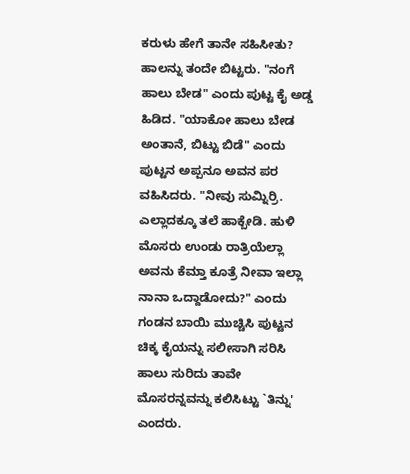ಕರುಳು ಹೇಗೆ ತಾನೇ ಸಹಿಸೀತು? ಹಾಲನ್ನು ತಂದೇ ಬಿಟ್ಟರು. "ನಂಗೆ ಹಾಲು ಬೇಡ" ಎಂದು ಪುಟ್ಟ ಕೈ ಅಡ್ಡ ಹಿಡಿದ. "ಯಾಕೋ ಹಾಲು ಬೇಡ ಅಂತಾನೆ, ಬಿಟ್ಟು ಬಿಡೆ" ಎಂದು ಪುಟ್ಟನ ಅಪ್ಪನೂ ಅವನ ಪರ ವಹಿಸಿದರು. "ನೀವು ಸುಮ್ನಿರ್ರಿ. ಎಲ್ಲಾದಕ್ಕೂ ತಲೆ ಹಾಕ್ಬೇಡಿ. ಹುಳಿ ಮೊಸರು ಉಂಡು ರಾತ್ರಿಯೆಲ್ಲಾ ಅವನು ಕೆಮ್ತಾ ಕೂತ್ರೆ ನೀವಾ ಇಲ್ಲಾ ನಾನಾ ಒದ್ದಾಡೋದು?" ಎಂದು ಗಂಡನ ಬಾಯಿ ಮುಚ್ಚಿಸಿ ಪುಟ್ಟನ ಚಿಕ್ಕ ಕೈಯನ್ನು ಸಲೀಸಾಗಿ ಸರಿಸಿ ಹಾಲು ಸುರಿದು ತಾವೇ ಮೊಸರನ್ನವನ್ನು ಕಲಿಸಿಟ್ಟು `ತಿನ್ನು' ಎಂದರು.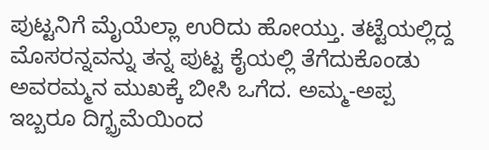ಪುಟ್ಟನಿಗೆ ಮೈಯೆಲ್ಲಾ ಉರಿದು ಹೋಯ್ತು. ತಟ್ಟೆಯಲ್ಲಿದ್ದ ಮೊಸರನ್ನವನ್ನು ತನ್ನ ಪುಟ್ಟ ಕೈಯಲ್ಲಿ ತೆಗೆದುಕೊಂಡು ಅವರಮ್ಮನ ಮುಖಕ್ಕೆ ಬೀಸಿ ಒಗೆದ. ಅಮ್ಮ-ಅಪ್ಪ ಇಬ್ಬರೂ ದಿಗ್ಭ್ರಮೆಯಿಂದ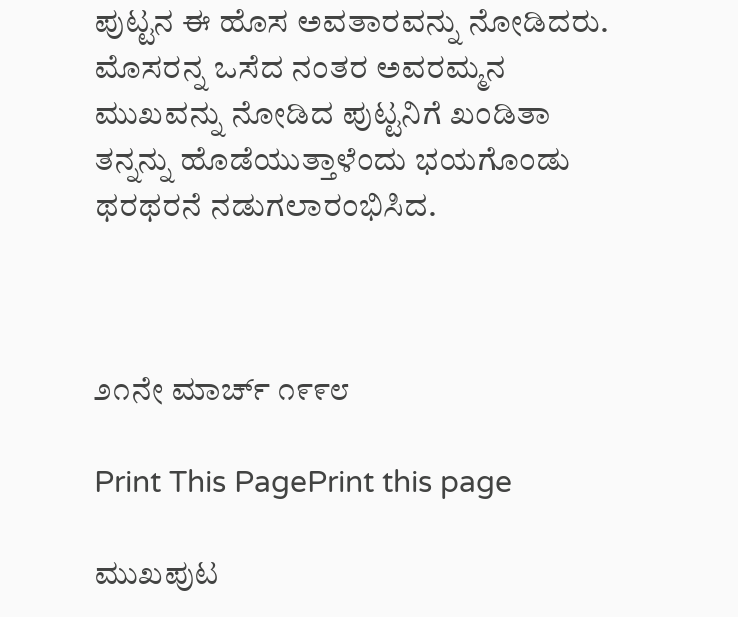ಪುಟ್ಟನ ಈ ಹೊಸ ಅವತಾರವನ್ನು ನೋಡಿದರು. ಮೊಸರನ್ನ ಒಸೆದ ನಂತರ ಅವರಮ್ಮನ ಮುಖವನ್ನು ನೋಡಿದ ಪುಟ್ಟನಿಗೆ ಖಂಡಿತಾ ತನ್ನನ್ನು ಹೊಡೆಯುತ್ತಾಳೆಂದು ಭಯಗೊಂಡು ಥರಥರನೆ ನಡುಗಲಾರಂಭಿಸಿದ.



೨೧ನೇ ಮಾರ್ಚ್ ೧೯೯೮

Print This PagePrint this page

ಮುಖಪುಟ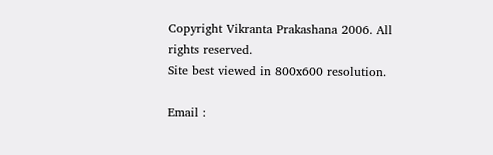Copyright Vikranta Prakashana 2006. All rights reserved.
Site best viewed in 800x600 resolution.

Email :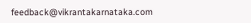feedback@vikrantakarnataka.com